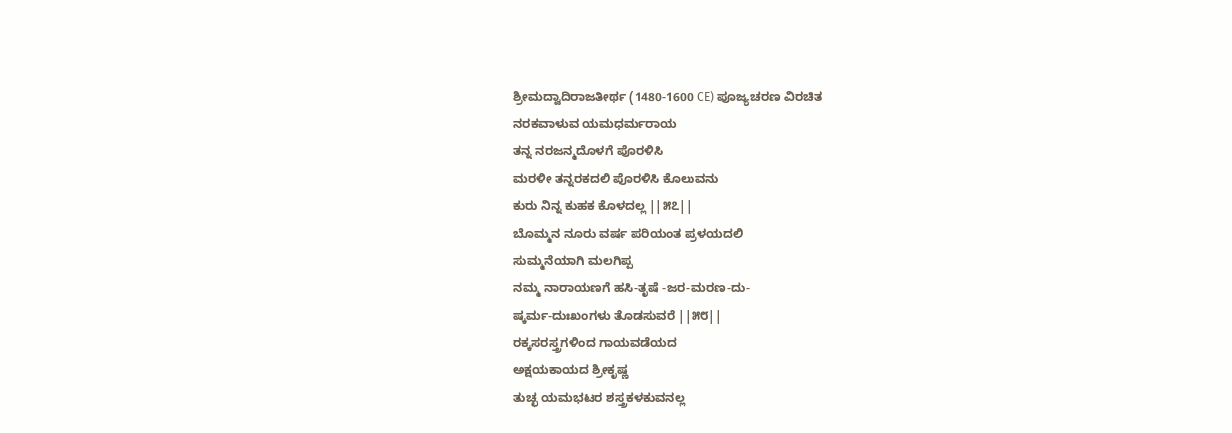ಶ್ರೀಮದ್ವಾದಿರಾಜತೀರ್ಥ (1480-1600 CE) ಪೂಜ್ಯಚರಣ ವಿರಚಿತ
ನರಕವಾಳುವ ಯಮಧರ್ಮರಾಯ
ತನ್ನ ನರಜನ್ಮದೊಳಗೆ ಪೊರಳಿಸಿ
ಮರಳೀ ತನ್ನರಕದಲಿ ಪೊರಳಿಸಿ ಕೊಲುವನು
ಕುರು ನಿನ್ನ ಕುಹಕ ಕೊಳದಲ್ಲ ||೫೭||
ಬೊಮ್ಮನ ನೂರು ವರ್ಷ ಪರಿಯಂತ ಪ್ರಳಯದಲಿ
ಸುಮ್ಮನೆಯಾಗಿ ಮಲಗಿಪ್ಪ
ನಮ್ಮ ನಾರಾಯಣಗೆ ಹಸಿ-ತೃಷೆ -ಜರ-ಮರಣ-ದು-
ಷ್ಕರ್ಮ-ದುಃಖಂಗಳು ತೊಡಸುವರೆ ||೫೮||
ರಕ್ಕಸರಸ್ತ್ರಗಳಿಂದ ಗಾಯವಡೆಯದ
ಅಕ್ಷಯಕಾಯದ ಶ್ರೀಕೃಷ್ಣ
ತುಚ್ಛ ಯಮಭಟರ ಶಸ್ತ್ರಕಳಕುವನಲ್ಲ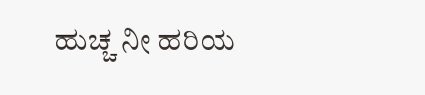ಹುಚ್ಚ ನೀ ಹರಿಯ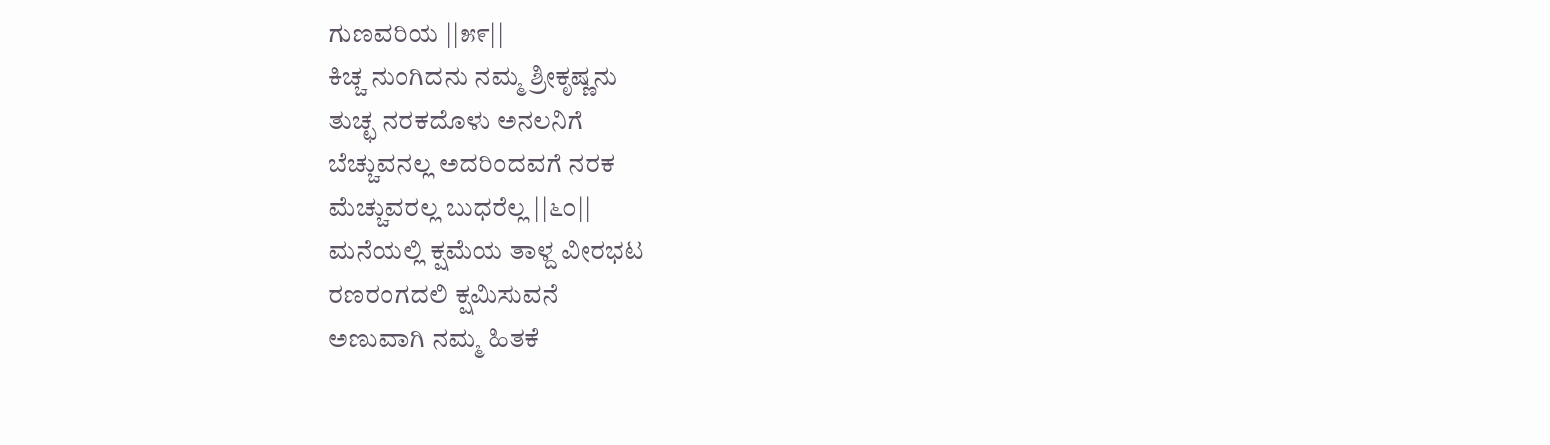ಗುಣವರಿಯ ||೫೯||
ಕಿಚ್ಚ ನುಂಗಿದನು ನಮ್ಮ ಶ್ರೀಕೃಷ್ಣನು
ತುಚ್ಛ ನರಕದೊಳು ಅನಲನಿಗೆ
ಬೆಚ್ಚುವನಲ್ಲ ಅದರಿಂದವಗೆ ನರಕ
ಮೆಚ್ಚುವರಲ್ಲ ಬುಧರೆಲ್ಲ ||೬೦||
ಮನೆಯಲ್ಲಿ ಕ್ಷಮೆಯ ತಾಳ್ದ ವೀರಭಟ
ರಣರಂಗದಲಿ ಕ್ಷಮಿಸುವನೆ
ಅಣುವಾಗಿ ನಮ್ಮ ಹಿತಕೆ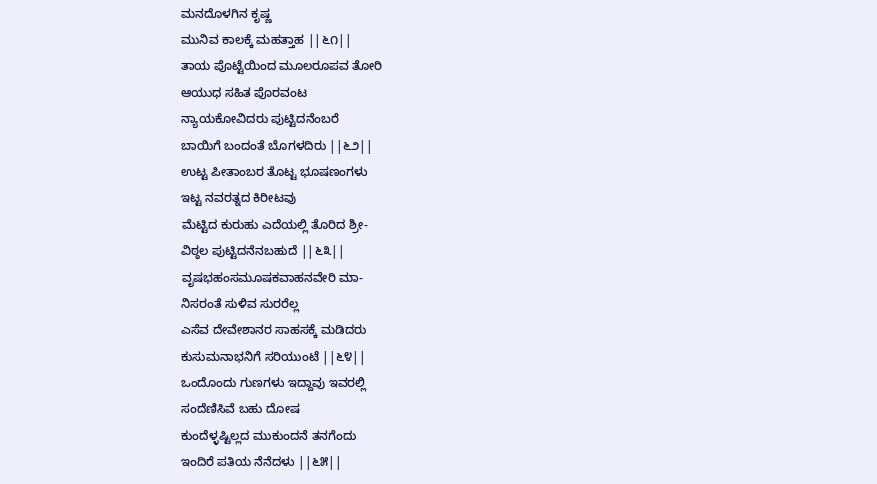ಮನದೊಳಗಿನ ಕೃಷ್ಣ
ಮುನಿವ ಕಾಲಕ್ಕೆ ಮಹತ್ತಾಹ ||೬೧||
ತಾಯ ಪೊಟ್ಟೆಯಿಂದ ಮೂಲರೂಪವ ತೋರಿ
ಆಯುಧ ಸಹಿತ ಪೊರವಂಟ
ನ್ಯಾಯಕೋವಿದರು ಪುಟ್ಟಿದನೆಂಬರೆ
ಬಾಯಿಗೆ ಬಂದಂತೆ ಬೊಗಳದಿರು ||೬೨||
ಉಟ್ಟ ಪೀತಾಂಬರ ತೊಟ್ಟ ಭೂಷಣಂಗಳು
ಇಟ್ಟ ನವರತ್ನದ ಕಿರೀಟವು
ಮೆಟ್ಟಿದ ಕುರುಹು ಎದೆಯಲ್ಲಿ ತೊರಿದ ಶ್ರೀ-
ವಿಠ್ಠಲ ಪುಟ್ಟಿದನೆನಬಹುದೆ ||೬೩||
ವೃಷಭಹಂಸಮೂಷಕವಾಹನವೇರಿ ಮಾ-
ನಿಸರಂತೆ ಸುಳಿವ ಸುರರೆಲ್ಲ
ಎಸೆವ ದೇವೇಶಾನರ ಸಾಹಸಕ್ಕೆ ಮಡಿದರು
ಕುಸುಮನಾಭನಿಗೆ ಸರಿಯುಂಟೆ ||೬೪||
ಒಂದೊಂದು ಗುಣಗಳು ಇದ್ದಾವು ಇವರಲ್ಲಿ
ಸಂದೆಣಿಸಿವೆ ಬಹು ದೋಷ
ಕುಂದೆಳ್ಳಷ್ಟಿಲ್ಲದ ಮುಕುಂದನೆ ತನಗೆಂದು
ಇಂದಿರೆ ಪತಿಯ ನೆನೆದಳು ||೬೫||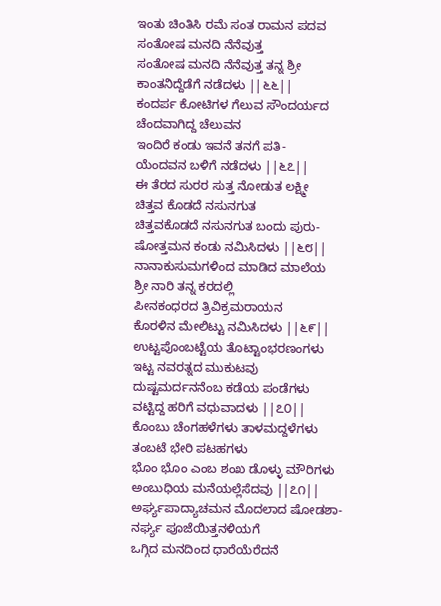ಇಂತು ಚಿಂತಿಸಿ ರಮೆ ಸಂತ ರಾಮನ ಪದವ
ಸಂತೋಷ ಮನದಿ ನೆನೆವುತ್ತ
ಸಂತೋಷ ಮನದಿ ನೆನೆವುತ್ತ ತನ್ನ ಶ್ರೀ
ಕಾಂತನಿದ್ದೆಡೆಗೆ ನಡೆದಳು ||೬೬||
ಕಂದರ್ಪ ಕೋಟಿಗಳ ಗೆಲುವ ಸೌಂದರ್ಯದ
ಚೆಂದವಾಗಿದ್ದ ಚೆಲುವನ
ಇಂದಿರೆ ಕಂಡು ಇವನೆ ತನಗೆ ಪತಿ-
ಯೆಂದವನ ಬಳಿಗೆ ನಡೆದಳು ||೬೭||
ಈ ತೆರದ ಸುರರ ಸುತ್ತ ನೋಡುತ ಲಕ್ಷ್ಮೀ
ಚಿತ್ತವ ಕೊಡದೆ ನಸುನಗುತ
ಚಿತ್ತವಕೊಡದೆ ನಸುನಗುತ ಬಂದು ಪುರು-
ಷೋತ್ತಮನ ಕಂಡು ನಮಿಸಿದಳು ||೬೮||
ನಾನಾಕುಸುಮಗಳಿಂದ ಮಾಡಿದ ಮಾಲೆಯ
ಶ್ರೀ ನಾರಿ ತನ್ನ ಕರದಲ್ಲಿ
ಪೀನಕಂಧರದ ತ್ರಿವಿಕ್ರಮರಾಯನ
ಕೊರಳಿನ ಮೇಲಿಟ್ಟು ನಮಿಸಿದಳು ||೬೯||
ಉಟ್ಟಪೊಂಬಟ್ಟೆಯ ತೊಟ್ಟಾಂಭರಣಂಗಳು
ಇಟ್ಟ ನವರತ್ನದ ಮುಕುಟವು
ದುಷ್ಟಮರ್ದನನೆಂಬ ಕಡೆಯ ಪಂಡೆಗಳು
ವಟ್ಟಿದ್ದ ಹರಿಗೆ ವಧುವಾದಳು ||೭೦||
ಕೊಂಬು ಚೆಂಗಹಳೆಗಳು ತಾಳಮದ್ದಳೆಗಳು
ತಂಬಟೆ ಭೇರಿ ಪಟಹಗಳು
ಭೊಂ ಭೊಂ ಎಂಬ ಶಂಖ ಡೊಳ್ಳು ಮೌರಿಗಳು
ಅಂಬುಧಿಯ ಮನೆಯಲ್ಲೆಸೆದವು ||೭೧||
ಅರ್ಘ್ಯಪಾದ್ಯಾಚಮನ ಮೊದಲಾದ ಷೋಡಶಾ-
ನರ್ಘ್ಯ ಪೂಜೆಯಿತ್ತನಳಿಯಗೆ
ಒಗ್ಗಿದ ಮನದಿಂದ ಧಾರೆಯೆರೆದನೆ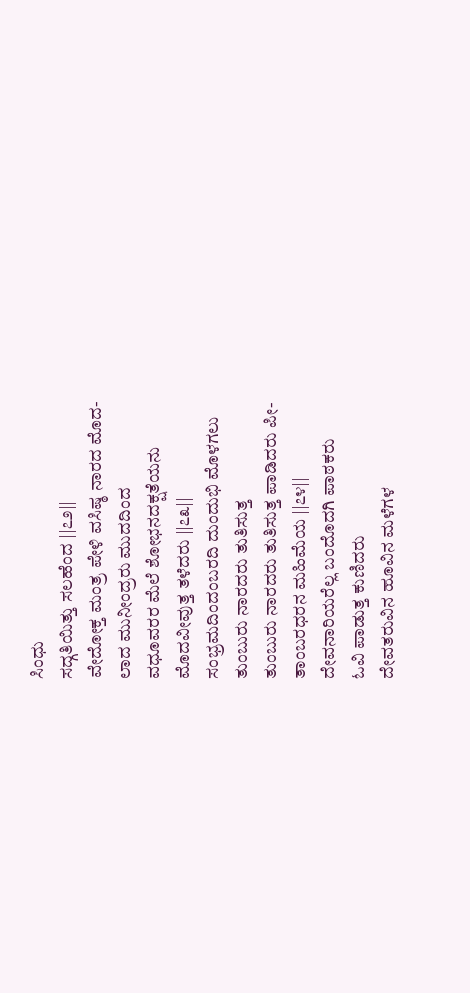ಸಿಂಧು
ಸದ್ಗತಿಯಿತ್ತು ಸಲಹೆಂದ ||೭೨||
ವೇದೋಕ್ತ ಮಂತ್ರ ಪೇಳಿ ವಸಿಷ್ಠ ನಾರದ ಮೊದ-
ಲಾದ ಮುನೀಂದ್ರರು ಮುದದಿಂದ
ವಧೂವರರ ಮೆಲೆ ಶೋಭನದಕ್ಷತೆಯನು
ಮೊದವೀವುತ್ತ ತಳೆದರು ||೭೩||
ಸಂಭ್ರಮದಿಂದಂಬರದಿ ದುಂದುಭಿ ಮೊಳಗಲು
ತುಂಬುರು ನಾರದರು ತುತಿಸುತ್ತ
ತುಂಬುರು ನಾರದರು ತುತಿಸುತ್ತ ಪಾಡಿದರು ಪೀ-
ತಾಂಬರಧರನ ಮಹಿಮೆಯ ||೭೪||
ದೇವನಾರಿಯರೆಲ್ಲ ಬಂದೊದಗಿ ಪಾಠಕರು
ಓವಿ ಪಾಡುತ್ತ ಕುಣಿದರು
ದೇವತರುವಿನ ಹೂವಿನ ಮಳೆಗಳ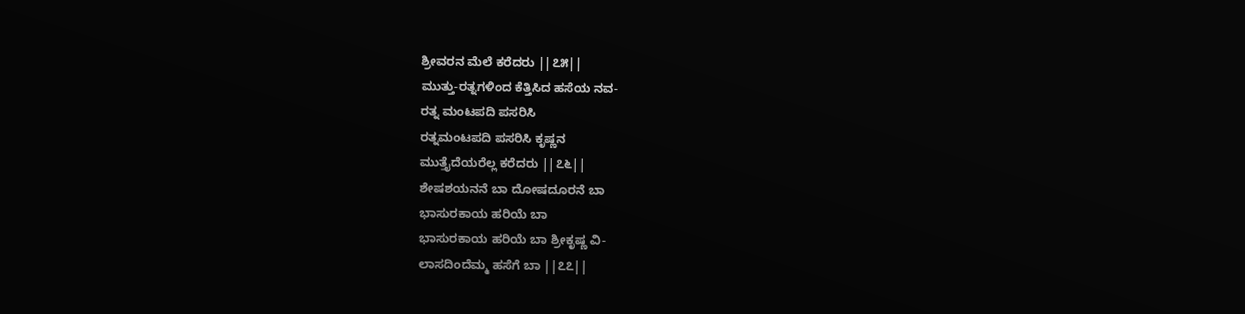ಶ್ರೀವರನ ಮೆಲೆ ಕರೆದರು ||೭೫||
ಮುತ್ತು-ರತ್ನಗಳಿಂದ ಕೆತ್ತಿಸಿದ ಹಸೆಯ ನವ-
ರತ್ನ ಮಂಟಪದಿ ಪಸರಿಸಿ
ರತ್ನಮಂಟಪದಿ ಪಸರಿಸಿ ಕೃಷ್ಣನ
ಮುತ್ತೈದೆಯರೆಲ್ಲ ಕರೆದರು ||೭೬||
ಶೇಷಶಯನನೆ ಬಾ ದೋಷದೂರನೆ ಬಾ
ಭಾಸುರಕಾಯ ಹರಿಯೆ ಬಾ
ಭಾಸುರಕಾಯ ಹರಿಯೆ ಬಾ ಶ್ರೀಕೃಷ್ಣ ವಿ-
ಲಾಸದಿಂದೆಮ್ಮ ಹಸೆಗೆ ಬಾ ||೭೭||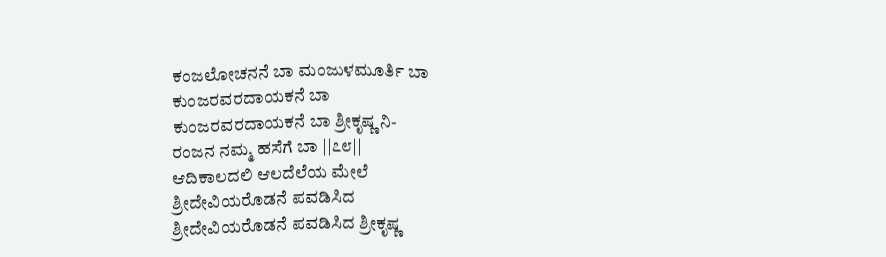ಕಂಜಲೋಚನನೆ ಬಾ ಮಂಜುಳಮೂರ್ತಿ ಬಾ
ಕುಂಜರವರದಾಯಕನೆ ಬಾ
ಕುಂಜರವರದಾಯಕನೆ ಬಾ ಶ್ರೀಕೃಷ್ಣ ನಿ-
ರಂಜನ ನಮ್ಮ ಹಸೆಗೆ ಬಾ ||೭೮||
ಆದಿಕಾಲದಲಿ ಆಲದೆಲೆಯ ಮೇಲೆ
ಶ್ರೀದೇವಿಯರೊಡನೆ ಪವಡಿಸಿದ
ಶ್ರೀದೇವಿಯರೊಡನೆ ಪವಡಿಸಿದ ಶ್ರೀಕೃಷ್ಣ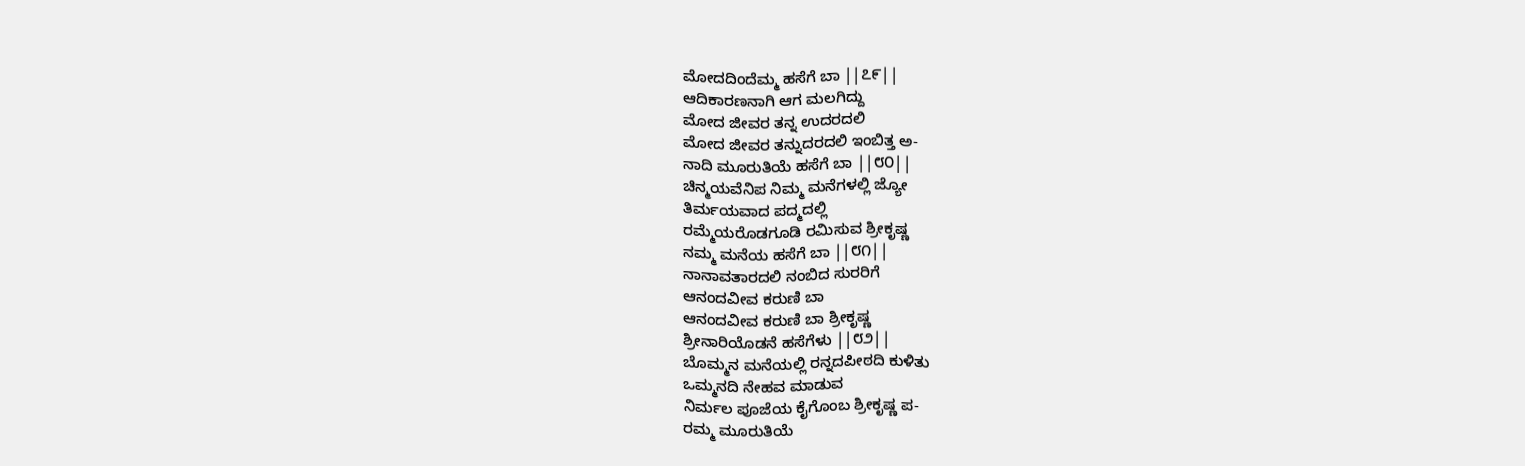ಮೋದದಿಂದೆಮ್ಮ ಹಸೆಗೆ ಬಾ ||೭೯||
ಆದಿಕಾರಣನಾಗಿ ಆಗ ಮಲಗಿದ್ದು
ಮೋದ ಜೀವರ ತನ್ನ ಉದರದಲಿ
ಮೋದ ಜೀವರ ತನ್ನುದರದಲಿ ಇಂಬಿತ್ತ ಅ-
ನಾದಿ ಮೂರುತಿಯೆ ಹಸೆಗೆ ಬಾ ||೮೦||
ಚಿನ್ಮಯವೆನಿಪ ನಿಮ್ಮ ಮನೆಗಳಲ್ಲಿ ಜ್ಯೋ
ತಿರ್ಮಯವಾದ ಪದ್ಮದಲ್ಲಿ
ರಮ್ಮೆಯರೊಡಗೂಡಿ ರಮಿಸುವ ಶ್ರೀಕೃಷ್ಣ
ನಮ್ಮ ಮನೆಯ ಹಸೆಗೆ ಬಾ ||೮೧||
ನಾನಾವತಾರದಲಿ ನಂಬಿದ ಸುರರಿಗೆ
ಆನಂದವೀವ ಕರುಣಿ ಬಾ
ಆನಂದವೀವ ಕರುಣಿ ಬಾ ಶ್ರೀಕೃಷ್ಣ
ಶ್ರೀನಾರಿಯೊಡನೆ ಹಸೆಗೆಳು ||೮೨||
ಬೊಮ್ಮನ ಮನೆಯಲ್ಲಿ ರನ್ನದಪೀಠದಿ ಕುಳಿತು
ಒಮ್ಮನದಿ ನೇಹವ ಮಾಡುವ
ನಿರ್ಮಲ ಪೂಜೆಯ ಕೈಗೊಂಬ ಶ್ರೀಕೃಷ್ಣ ಪ-
ರಮ್ಮ ಮೂರುತಿಯೆ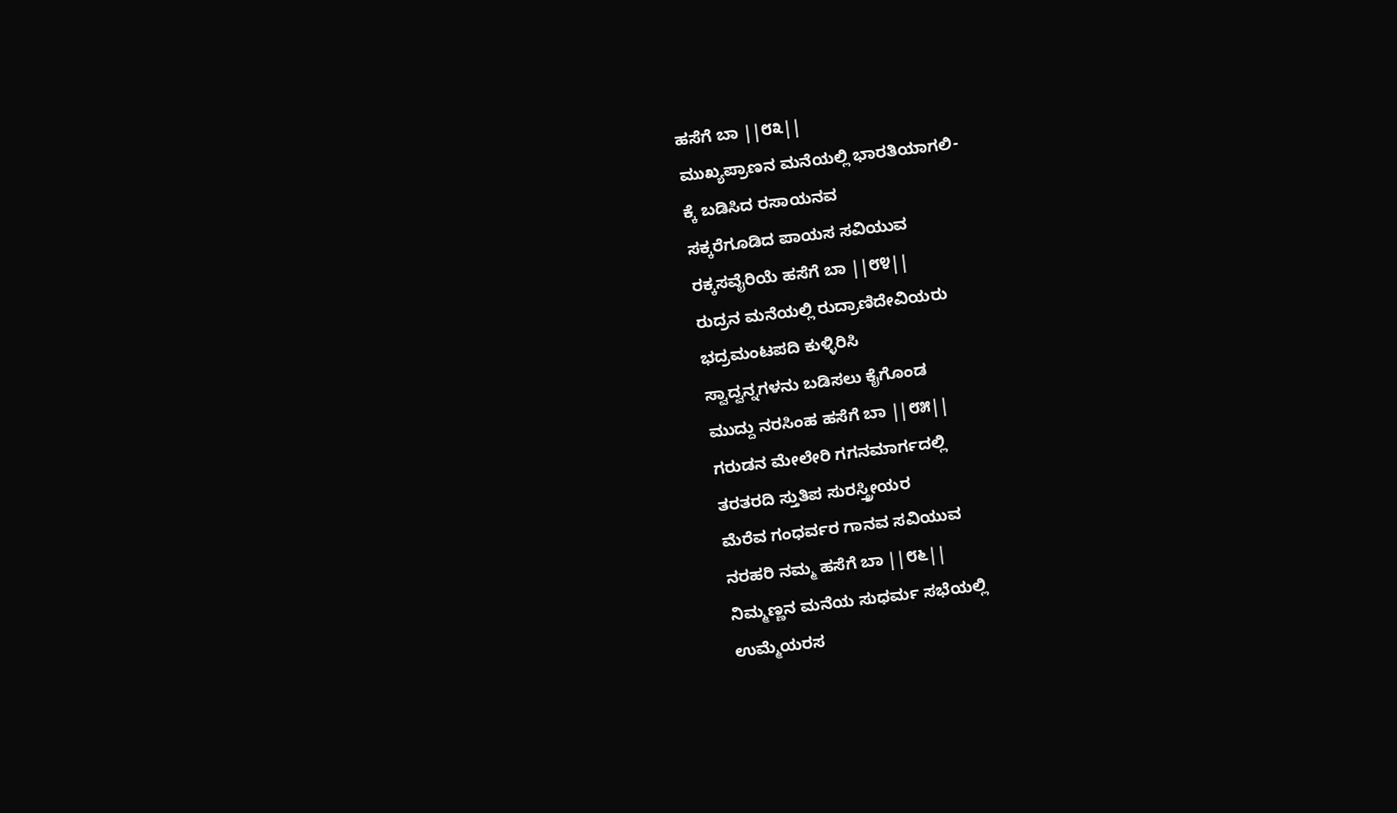ಹಸೆಗೆ ಬಾ ||೮೩||
ಮುಖ್ಯಪ್ರಾಣನ ಮನೆಯಲ್ಲಿ ಭಾರತಿಯಾಗಲಿ-
ಕ್ಕೆ ಬಡಿಸಿದ ರಸಾಯನವ
ಸಕ್ಕರೆಗೂಡಿದ ಪಾಯಸ ಸವಿಯುವ
ರಕ್ಕಸವೈರಿಯೆ ಹಸೆಗೆ ಬಾ ||೮೪||
ರುದ್ರನ ಮನೆಯಲ್ಲಿ ರುದ್ರಾಣಿದೇವಿಯರು
ಭದ್ರಮಂಟಪದಿ ಕುಳ್ಳಿರಿಸಿ
ಸ್ವಾದ್ವನ್ನಗಳನು ಬಡಿಸಲು ಕೈಗೊಂಡ
ಮುದ್ದು ನರಸಿಂಹ ಹಸೆಗೆ ಬಾ ||೮೫||
ಗರುಡನ ಮೇಲೇರಿ ಗಗನಮಾರ್ಗದಲ್ಲಿ
ತರತರದಿ ಸ್ತುತಿಪ ಸುರಸ್ತ್ರೀಯರ
ಮೆರೆವ ಗಂಧರ್ವರ ಗಾನವ ಸವಿಯುವ
ನರಹರಿ ನಮ್ಮ ಹಸೆಗೆ ಬಾ ||೮೬||
ನಿಮ್ಮಣ್ಣನ ಮನೆಯ ಸುಧರ್ಮ ಸಭೆಯಲ್ಲಿ
ಉಮ್ಮೆಯರಸ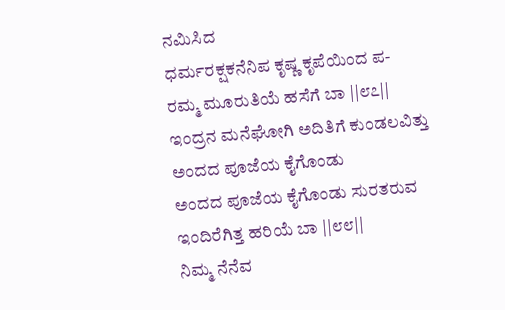ನಮಿಸಿದ
ಧರ್ಮರಕ್ಷಕನೆನಿಪ ಕೃಷ್ಣ ಕೃಪೆಯಿಂದ ಪ-
ರಮ್ಮ ಮೂರುತಿಯೆ ಹಸೆಗೆ ಬಾ ||೮೭||
ಇಂದ್ರನ ಮನೆಘೋಗಿ ಅದಿತಿಗೆ ಕುಂಡಲವಿತ್ತು
ಅಂದದ ಪೂಜೆಯ ಕೈಗೊಂಡು
ಅಂದದ ಪೂಜೆಯ ಕೈಗೊಂಡು ಸುರತರುವ
ಇಂದಿರೆಗಿತ್ತ ಹರಿಯೆ ಬಾ ||೮೮||
ನಿಮ್ಮ ನೆನೆವ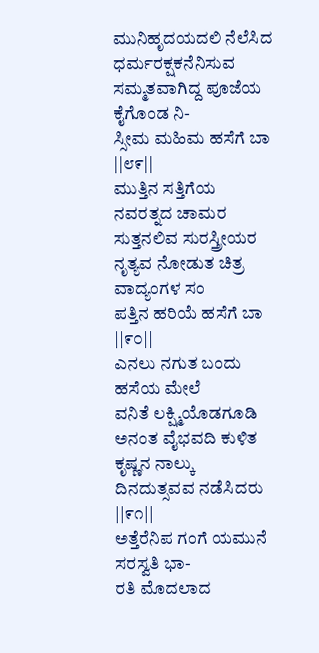ಮುನಿಹೃದಯದಲಿ ನೆಲೆಸಿದ
ಧರ್ಮರಕ್ಷಕನೆನಿಸುವ
ಸಮ್ಮತವಾಗಿದ್ದ ಪೂಜೆಯ ಕೈಗೊಂಡ ನಿ-
ಸ್ಸೀಮ ಮಹಿಮ ಹಸೆಗೆ ಬಾ ||೮೯||
ಮುತ್ತಿನ ಸತ್ತಿಗೆಯ ನವರತ್ನದ ಚಾಮರ
ಸುತ್ತನಲಿವ ಸುರಸ್ತ್ರೀಯರ
ನೃತ್ಯವ ನೋಡುತ ಚಿತ್ರ ವಾದ್ಯಂಗಳ ಸಂ
ಪತ್ತಿನ ಹರಿಯೆ ಹಸೆಗೆ ಬಾ ||೯೦||
ಎನಲು ನಗುತ ಬಂದು ಹಸೆಯ ಮೇಲೆ
ವನಿತೆ ಲಕ್ಷ್ಮಿಯೊಡಗೂಡಿ
ಅನಂತ ವೈಭವದಿ ಕುಳಿತ ಕೃಷ್ಣನ ನಾಲ್ಕು
ದಿನದುತ್ಸವವ ನಡೆಸಿದರು ||೯೧||
ಅತ್ತೆರೆನಿಪ ಗಂಗೆ ಯಮುನೆ ಸರಸ್ವತಿ ಭಾ-
ರತಿ ಮೊದಲಾದ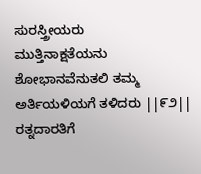ಸುರಸ್ತ್ರೀಯರು
ಮುತ್ತಿನಾಕ್ಷತೆಯನು ಶೋಭಾನವೆನುತಲಿ ತಮ್ಮ
ಅರ್ತಿಯಳಿಯಗೆ ತಳಿದರು ||೯೨||
ರತ್ನದಾರತಿಗೆ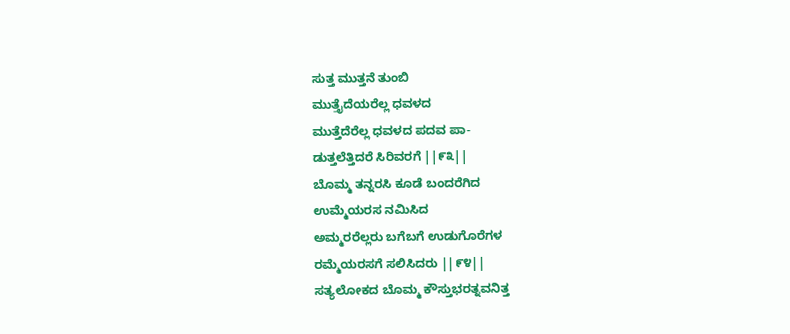ಸುತ್ತ ಮುತ್ತನೆ ತುಂಬಿ
ಮುತ್ತೈದೆಯರೆಲ್ಲ ಧವಳದ
ಮುತ್ತೆದೆರೆಲ್ಲ ಧವಳದ ಪದವ ಪಾ-
ಡುತ್ತಲೆತ್ತಿದರೆ ಸಿರಿವರಗೆ ||೯೩||
ಬೊಮ್ಮ ತನ್ನರಸಿ ಕೂಡೆ ಬಂದರೆಗಿದ
ಉಮ್ಮೆಯರಸ ನಮಿಸಿದ
ಅಮ್ಮರರೆಲ್ಲರು ಬಗೆಬಗೆ ಉಡುಗೊರೆಗಳ
ರಮ್ಮೆಯರಸಗೆ ಸಲಿಸಿದರು ||೯೪||
ಸತ್ಯಲೋಕದ ಬೊಮ್ಮ ಕೌಸ್ತುಭರತ್ನವನಿತ್ತ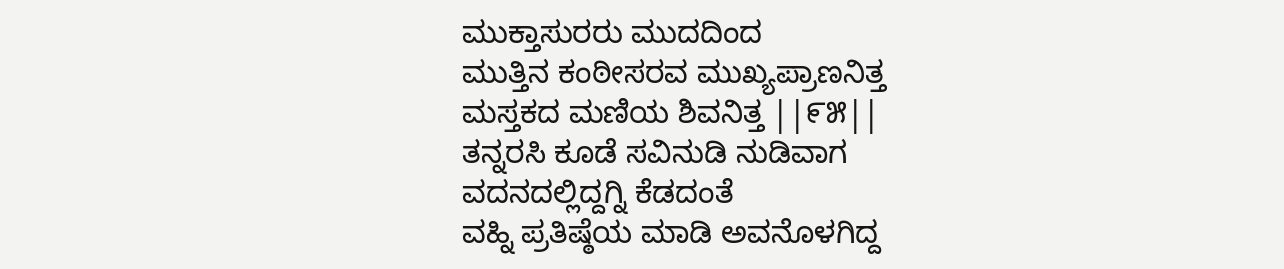ಮುಕ್ತಾಸುರರು ಮುದದಿಂದ
ಮುತ್ತಿನ ಕಂಠೀಸರವ ಮುಖ್ಯಪ್ರಾಣನಿತ್ತ
ಮಸ್ತಕದ ಮಣಿಯ ಶಿವನಿತ್ತ ||೯೫||
ತನ್ನರಸಿ ಕೂಡೆ ಸವಿನುಡಿ ನುಡಿವಾಗ
ವದನದಲ್ಲಿದ್ದಗ್ನಿ ಕೆಡದಂತೆ
ವಹ್ನಿ ಪ್ರತಿಷ್ಠೆಯ ಮಾಡಿ ಅವನೊಳಗಿದ್ದ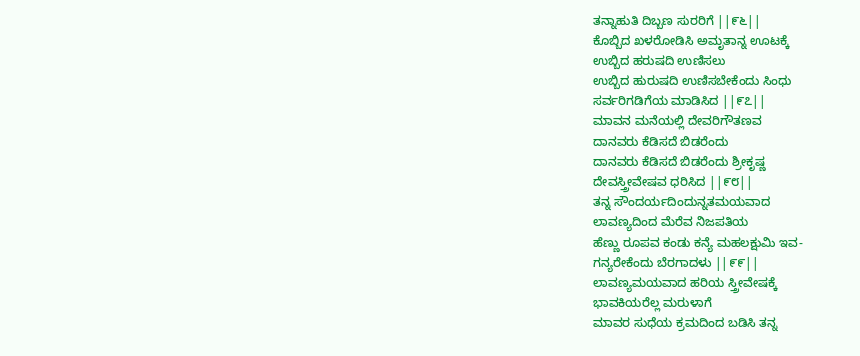ತನ್ನಾಹುತಿ ದಿಬ್ಬಣ ಸುರರಿಗೆ ||೯೬||
ಕೊಬ್ಬಿದ ಖಳರೋಡಿಸಿ ಅಮೃತಾನ್ನ ಊಟಕ್ಕೆ
ಉಬ್ಬಿದ ಹರುಷದಿ ಉಣಿಸಲು
ಉಬ್ಬಿದ ಹುರುಷದಿ ಉಣಿಸಬೇಕೆಂದು ಸಿಂಧು
ಸರ್ವರಿಗಡಿಗೆಯ ಮಾಡಿಸಿದ ||೯೭||
ಮಾವನ ಮನೆಯಲ್ಲಿ ದೇವರಿಗೌತಣವ
ದಾನವರು ಕೆಡಿಸದೆ ಬಿಡರೆಂದು
ದಾನವರು ಕೆಡಿಸದೆ ಬಿಡರೆಂದು ಶ್ರೀಕೃಷ್ಣ
ದೇವಸ್ತ್ರೀವೇಷವ ಧರಿಸಿದ ||೯೮||
ತನ್ನ ಸೌಂದರ್ಯದಿಂದುನ್ನತಮಯವಾದ
ಲಾವಣ್ಯದಿಂದ ಮೆರೆವ ನಿಜಪತಿಯ
ಹೆಣ್ಣು ರೂಪವ ಕಂಡು ಕನ್ಯೆ ಮಹಲಕ್ಷುಮಿ ಇವ-
ಗನ್ಯರೇಕೆಂದು ಬೆರಗಾದಳು ||೯೯||
ಲಾವಣ್ಯಮಯವಾದ ಹರಿಯ ಸ್ತ್ರೀವೇಷಕ್ಕೆ
ಭಾವಕಿಯರೆಲ್ಲ ಮರುಳಾಗೆ
ಮಾವರ ಸುಧೆಯ ಕ್ರಮದಿಂದ ಬಡಿಸಿ ತನ್ನ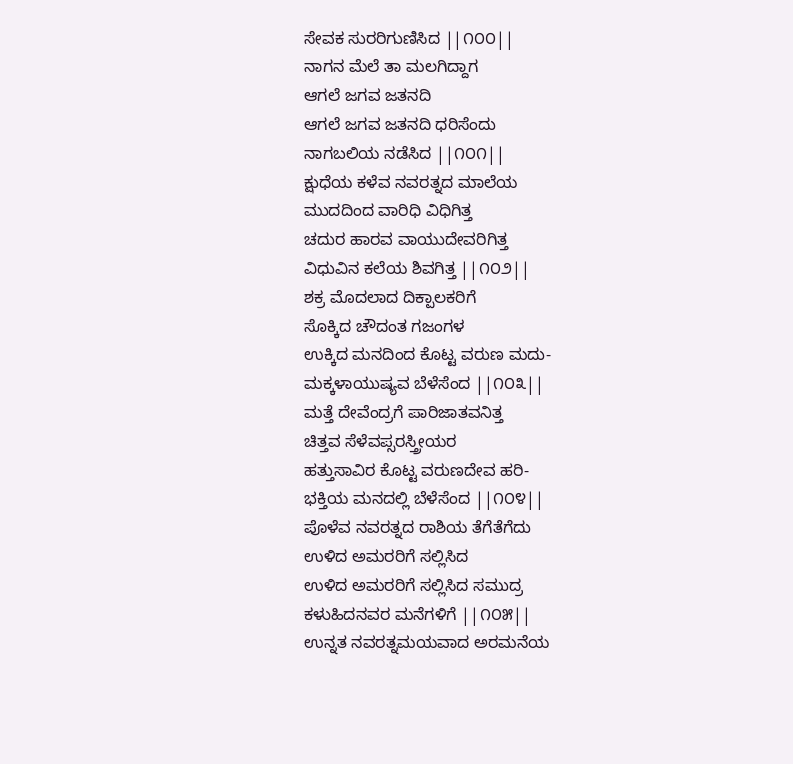ಸೇವಕ ಸುರರಿಗುಣಿಸಿದ ||೧೦೦||
ನಾಗನ ಮೆಲೆ ತಾ ಮಲಗಿದ್ದಾಗ
ಆಗಲೆ ಜಗವ ಜತನದಿ
ಆಗಲೆ ಜಗವ ಜತನದಿ ಧರಿಸೆಂದು
ನಾಗಬಲಿಯ ನಡೆಸಿದ ||೧೦೧||
ಕ್ಷುಧೆಯ ಕಳೆವ ನವರತ್ನದ ಮಾಲೆಯ
ಮುದದಿಂದ ವಾರಿಧಿ ವಿಧಿಗಿತ್ತ
ಚದುರ ಹಾರವ ವಾಯುದೇವರಿಗಿತ್ತ
ವಿಧುವಿನ ಕಲೆಯ ಶಿವಗಿತ್ತ ||೧೦೨||
ಶಕ್ರ ಮೊದಲಾದ ದಿಕ್ಪಾಲಕರಿಗೆ
ಸೊಕ್ಕಿದ ಚೌದಂತ ಗಜಂಗಳ
ಉಕ್ಕಿದ ಮನದಿಂದ ಕೊಟ್ಟ ವರುಣ ಮದು-
ಮಕ್ಕಳಾಯುಷ್ಯವ ಬೆಳೆಸೆಂದ ||೧೦೩||
ಮತ್ತೆ ದೇವೆಂದ್ರಗೆ ಪಾರಿಜಾತವನಿತ್ತ
ಚಿತ್ತವ ಸೆಳೆವಪ್ಸರಸ್ತ್ರೀಯರ
ಹತ್ತುಸಾವಿರ ಕೊಟ್ಟ ವರುಣದೇವ ಹರಿ-
ಭಕ್ತಿಯ ಮನದಲ್ಲಿ ಬೆಳೆಸೆಂದ ||೧೦೪||
ಪೊಳೆವ ನವರತ್ನದ ರಾಶಿಯ ತೆಗೆತೆಗೆದು
ಉಳಿದ ಅಮರರಿಗೆ ಸಲ್ಲಿಸಿದ
ಉಳಿದ ಅಮರರಿಗೆ ಸಲ್ಲಿಸಿದ ಸಮುದ್ರ
ಕಳುಹಿದನವರ ಮನೆಗಳಿಗೆ ||೧೦೫||
ಉನ್ನತ ನವರತ್ನಮಯವಾದ ಅರಮನೆಯ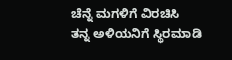ಚೆನ್ನೆ ಮಗಳಿಗೆ ವಿರಚಿಸಿ
ತನ್ನ ಅಳಿಯನಿಗೆ ಸ್ಥಿರಮಾಡಿ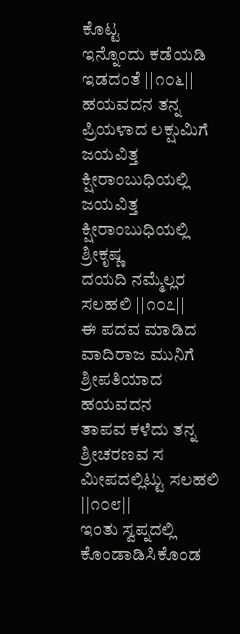ಕೊಟ್ಟ
ಇನ್ನೊಂದು ಕಡೆಯಡಿ ಇಡದಂತೆ ||೧೦೬||
ಹಯವದನ ತನ್ನ ಪ್ರಿಯಳಾದ ಲಕ್ಷುಮಿಗೆ
ಜಯವಿತ್ತ ಕ್ಷೀರಾಂಬುಧಿಯಲ್ಲಿ
ಜಯವಿತ್ತ ಕ್ಷೀರಾಂಬುಧಿಯಲ್ಲಿ ಶ್ರೀಕೃಷ್ಣ
ದಯದಿ ನಮ್ಮೆಲ್ಲರ ಸಲಹಲಿ ||೧೦೭||
ಈ ಪದವ ಮಾಡಿದ ವಾದಿರಾಜ ಮುನಿಗೆ
ಶ್ರೀಪತಿಯಾದ ಹಯವದನ
ತಾಪವ ಕಳೆದು ತನ್ನ ಶ್ರೀಚರಣವ ಸ
ಮೀಪದಲ್ಲಿಟ್ಟು ಸಲಹಲಿ ||೧೦೮||
ಇಂತು ಸ್ವಪ್ನದಲ್ಲಿ ಕೊಂಡಾಡಿಸಿಕೊಂಡ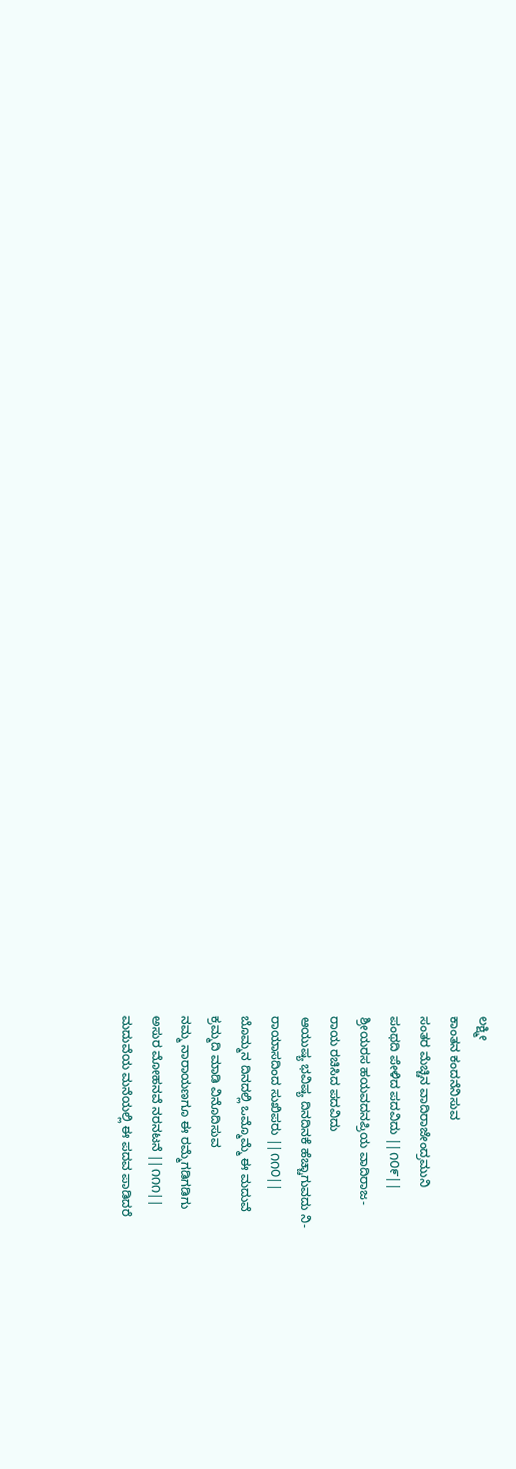ಲಕ್ಷ್ಮೀ
ಕಾಂತನ ಕಂದನೆನಿಸುವ
ಸಂತರ ಮೆಚ್ಚಿನ ವಾದಿರಾಜೇಂದ್ರಮುನಿ
ಪಂಥದಿ ಪೇಳಿದ ಪದವಿದು ||೧೦೯||
ಶ್ರೀಯರಸ ಹಯವದನಪ್ರಿಯ ವಾದಿರಾಜ-
ರಾಯ ರಚಿಸಿದ ಪದವಿದು
ಆಯುಷ್ಯ ಭವಿಷ್ಯ ದಿನದಿನಕೆ ಹೆಚ್ಚಾಗುವದು ನಿ-
ರಾಯಾಸದಿಂದ ಸುಖಿಪರು ||೧೧೦||
ಬೊಮ್ಮನ ದಿನದಲ್ಲಿ ಒಮ್ಮೊಮ್ಮೆ ಈ ಮದುವೆ
ಕ್ರಮ್ಮದಿ ಮಾಡಿ ವಿನೊದಿಸುವ
ನಮ್ಮ ನಾರಾಯಣಗೂ ಈ ರಮ್ಮೆಗಡಿಗಡಿಗು
ಅಸುರ ಮೋಹನವೆ ನರನಟನೆ ||೧೧೧||
ಮದುವೆಯ ಮನೆಯಲ್ಲಿ ಈ ಪದವ ಪಾಡಿದರೆ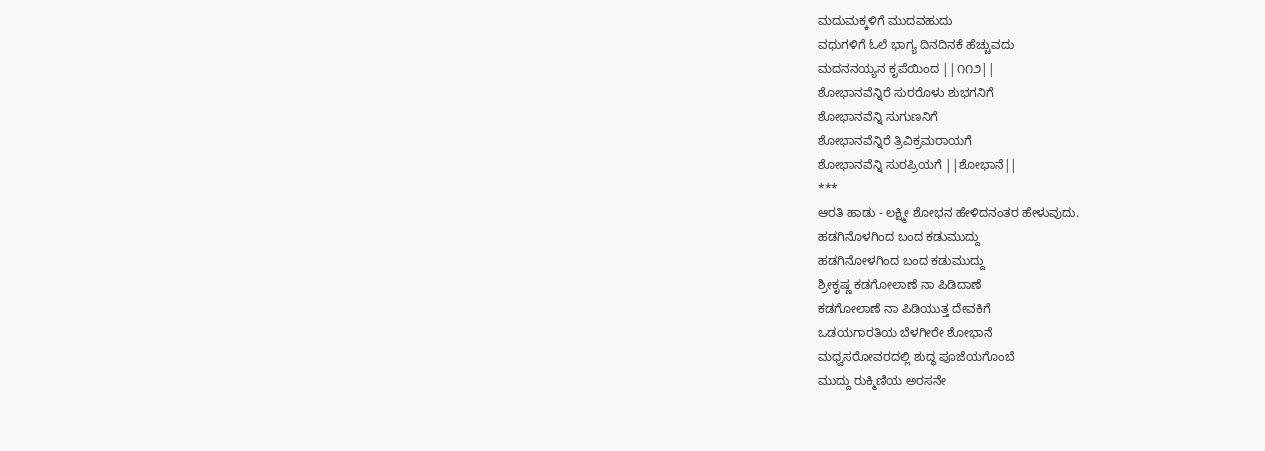ಮದುಮಕ್ಕಳಿಗೆ ಮುದವಹುದು
ವಧುಗಳಿಗೆ ಓಲೆ ಭಾಗ್ಯ ದಿನದಿನಕೆ ಹೆಚ್ಚುವದು
ಮದನನಯ್ಯನ ಕೃಪೆಯಿಂದ ||೧೧೨||
ಶೋಭಾನವೆನ್ನಿರೆ ಸುರರೊಳು ಶುಭಗನಿಗೆ
ಶೋಭಾನವೆನ್ನಿ ಸುಗುಣನಿಗೆ
ಶೋಭಾನವೆನ್ನಿರೆ ತ್ರಿವಿಕ್ರಮರಾಯಗೆ
ಶೋಭಾನವೆನ್ನಿ ಸುರಪ್ರಿಯಗೆ ||ಶೋಭಾನೆ||
***
ಆರತಿ ಹಾಡು - ಲಕ್ಷ್ಮೀ ಶೋಭನ ಹೇಳಿದನಂತರ ಹೇಳುವುದು.
ಹಡಗಿನೊಳಗಿಂದ ಬಂದ ಕಡುಮುದ್ದು
ಹಡಗಿನೋಳಗಿಂದ ಬಂದ ಕಡುಮುದ್ದು
ಶ್ರೀಕೃಷ್ಣ ಕಡಗೋಲಾಣೆ ನಾ ಪಿಡಿದಾಣೆ
ಕಡಗೋಲಾಣೆ ನಾ ಪಿಡಿಯುತ್ತ ದೇವಕಿಗೆ
ಒಡಯಗಾರತಿಯ ಬೆಳಗೀರೇ ಶೋಭಾನೆ
ಮಧ್ವಸರೋವರದಲ್ಲಿ ಶುದ್ಧ ಪೂಜೆಯಗೊಂಬೆ
ಮುದ್ದು ರುಕ್ಮಿಣಿಯ ಅರಸನೇ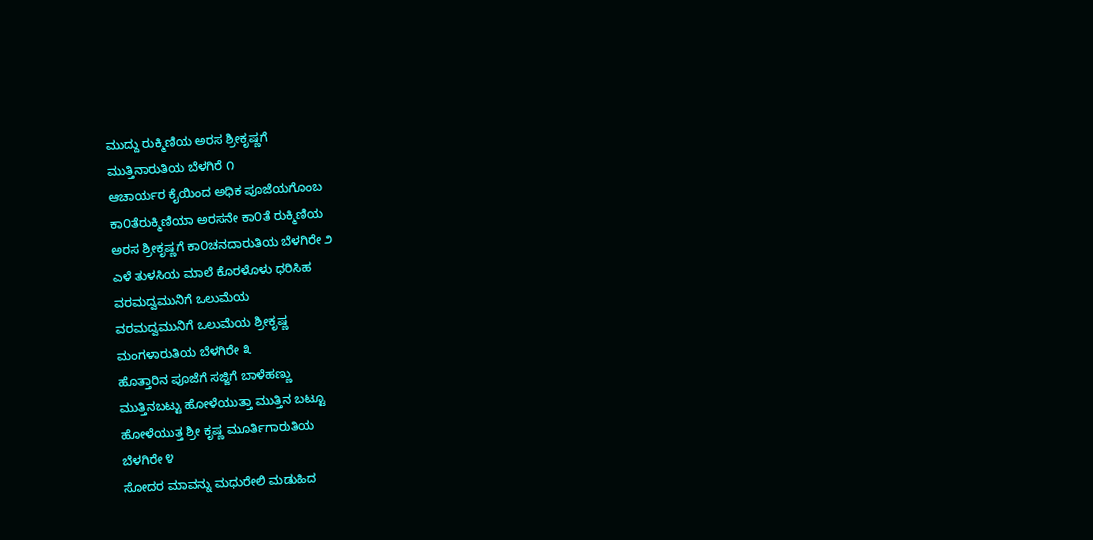ಮುದ್ದು ರುಕ್ಮಿಣಿಯ ಅರಸ ಶ್ರೀಕೃಷ್ಣಗೆ
ಮುತ್ತಿನಾರುತಿಯ ಬೆಳಗಿರೆ ೧
ಆಚಾರ್ಯರ ಕೈಯಿಂದ ಅಧಿಕ ಪೂಜೆಯಗೊಂಬ
ಕಾ೦ತೆರುಕ್ಮಿಣಿಯಾ ಅರಸನೇ ಕಾ೦ತೆ ರುಕ್ಮಿಣಿಯ
ಅರಸ ಶ್ರೀಕೃಷ್ಣಗೆ ಕಾ೦ಚನದಾರುತಿಯ ಬೆಳಗಿರೇ ೨
ಎಳೆ ತುಳಸಿಯ ಮಾಲೆ ಕೊರಳೊಳು ಧರಿಸಿಹ
ವರಮದ್ವಮುನಿಗೆ ಒಲುಮೆಯ
ವರಮದ್ವಮುನಿಗೆ ಒಲುಮೆಯ ಶ್ರೀಕೃಷ್ಣ
ಮಂಗಳಾರುತಿಯ ಬೆಳಗಿರೇ ೩
ಹೊತ್ತಾರಿನ ಪೂಜೆಗೆ ಸಜ್ಜಿಗೆ ಬಾಳೆಹಣ್ಣು
ಮುತ್ತಿನಬಟ್ಟು ಹೋಳೆಯುತ್ತಾ ಮುತ್ತಿನ ಬಟ್ಟೂ
ಹೋಳೆಯುತ್ತ ಶ್ರೀ ಕೃಷ್ಣ ಮೂರ್ತಿಗಾರುತಿಯ
ಬೆಳಗಿರೇ ೪
ಸೋದರ ಮಾವನ್ನು ಮಧುರೇಲಿ ಮಡುಹಿದ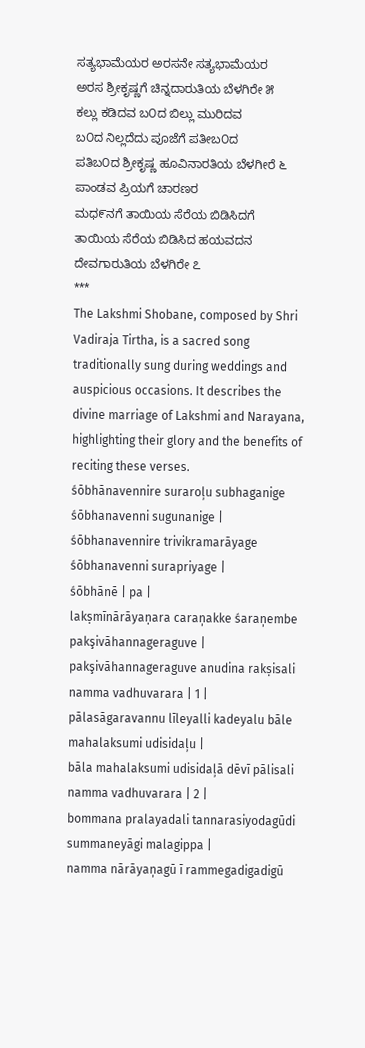ಸತ್ಯಭಾಮೆಯರ ಅರಸನೇ ಸತ್ಯಭಾಮೆಯರ
ಅರಸ ಶ್ರೀಕೃಷ್ಣಗೆ ಚಿನ್ನದಾರುತಿಯ ಬೆಳಗಿರೇ ೫
ಕಲ್ಲು ಕಡಿದವ ಬ೦ದ ಬಿಲ್ಲು ಮುರಿದವ
ಬ೦ದ ನಿಲ್ಲದೆದು ಪೂಜೆಗೆ ಪತೀಬ೦ದ
ಪತಿಬ೦ದ ಶ್ರೀಕೃಷ್ಣ ಹೂವಿನಾರತಿಯ ಬೆಳಗೀರೆ ೬
ಪಾಂಡವ ಪ್ರಿಯಗೆ ಚಾರಣರ
ಮಧ೯ನಗೆ ತಾಯಿಯ ಸೆರೆಯ ಬಿಡಿಸಿದಗೆ
ತಾಯಿಯ ಸೆರೆಯ ಬಿಡಿಸಿದ ಹಯವದನ
ದೇವಗಾರುತಿಯ ಬೆಳಗಿರೇ ೭
***
The Lakshmi Shobane, composed by Shri Vadiraja Tirtha, is a sacred song traditionally sung during weddings and auspicious occasions. It describes the divine marriage of Lakshmi and Narayana, highlighting their glory and the benefits of reciting these verses.
śōbhānavennire suraroļu subhaganige śōbhanavenni sugunanige |
śōbhanavennire trivikramarāyage śōbhanavenni surapriyage |
śōbhānē | pa |
lakṣmīnārāyaṇara caraņakke śaraņembe pakşivāhannageraguve |
pakşivāhannageraguve anudina rakṣisali namma vadhuvarara | 1 |
pālasāgaravannu līleyalli kadeyalu bāle mahalaksumi udisidaļu |
bāla mahalaksumi udisidaļā dēvī pālisali namma vadhuvarara | 2 |
bommana pralayadali tannarasiyodagūdi summaneyāgi malagippa |
namma nārāyaņagū ī rammegadigadigū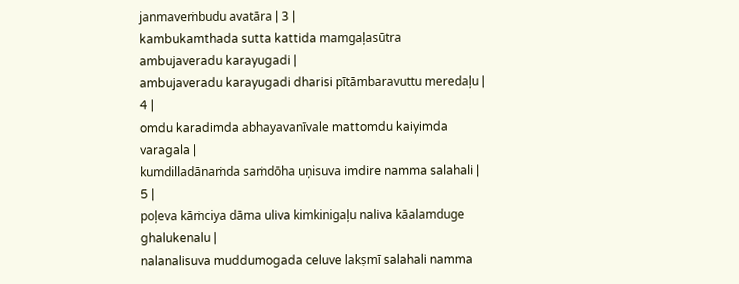janmaveṁbudu avatāra | 3 |
kambukamthada sutta kattida mamgaļasūtra ambujaveradu karayugadi |
ambujaveradu karayugadi dharisi pītāmbaravuttu meredaļu | 4 |
omdu karadimda abhayavanīvale mattomdu kaiyimda varagala |
kumdilladānaṁda saṁdōha uņisuva imdire namma salahali | 5 |
poļeva kāṁciya dāma uliva kimkinigaļu naliva kāalamduge ghalukenalu |
nalanalisuva muddumogada celuve lakṣmī salahali namma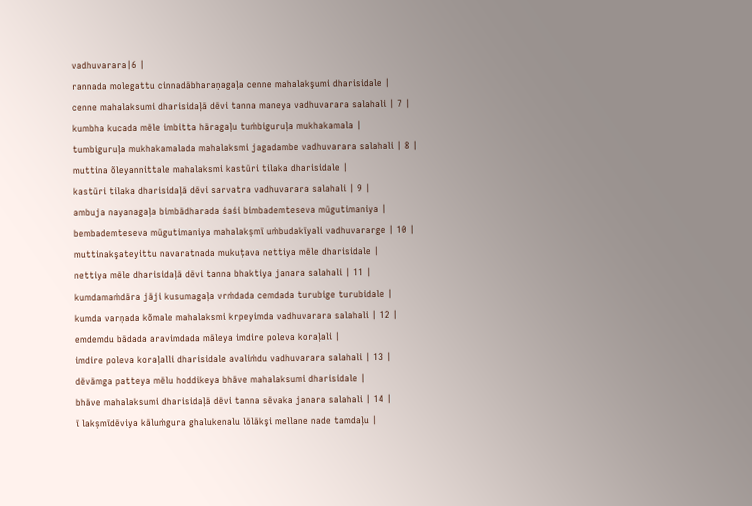vadhuvarara|6 |
rannada molegattu cinnadābharaṇagaļa cenne mahalakşumi dharisidale |
cenne mahalaksumi dharisidaļā dēvi tanna maneya vadhuvarara salahali | 7 |
kumbha kucada mēle imbitta hāragaļu tuṁbiguruļa mukhakamala |
tumbiguruļa mukhakamalada mahalaksmi jagadambe vadhuvarara salahali | 8 |
muttina õleyannittale mahalaksmi kastūri tilaka dharisidale |
kastūri tilaka dharisidaļā dēvi sarvatra vadhuvarara salahali | 9 |
ambuja nayanagaļa bimbādharada śaśi bimbademteseva mūgutimaniya |
bembademteseva mūgutimaniya mahalakṣmī uṁbudakīyali vadhuvararge | 10 |
muttinakşateyittu navaratnada mukuțava nettiya mēle dharisidale |
nettiya mēle dharisidaļā dēvi tanna bhaktiya janara salahali | 11 |
kumdamaṁdāra jāji kusumagaļa vrṁdada cemdada turubige turubidale |
kumda varņada kõmale mahalaksmi krpeyimda vadhuvarara salahali | 12 |
emdemdu bādada aravimdada māleya imdire poleva koraļali |
imdire poleva koraļalli dharisidale avaliṁdu vadhuvarara salahali | 13 |
dēvāmga patteya mēlu hoddikeya bhāve mahalaksumi dharisidale |
bhāve mahalaksumi dharisidaļā dēvi tanna sēvaka janara salahali | 14 |
ī lakṣmīdēviya kāluṁgura ghalukenalu lōlākşi mellane nade tamdaļu |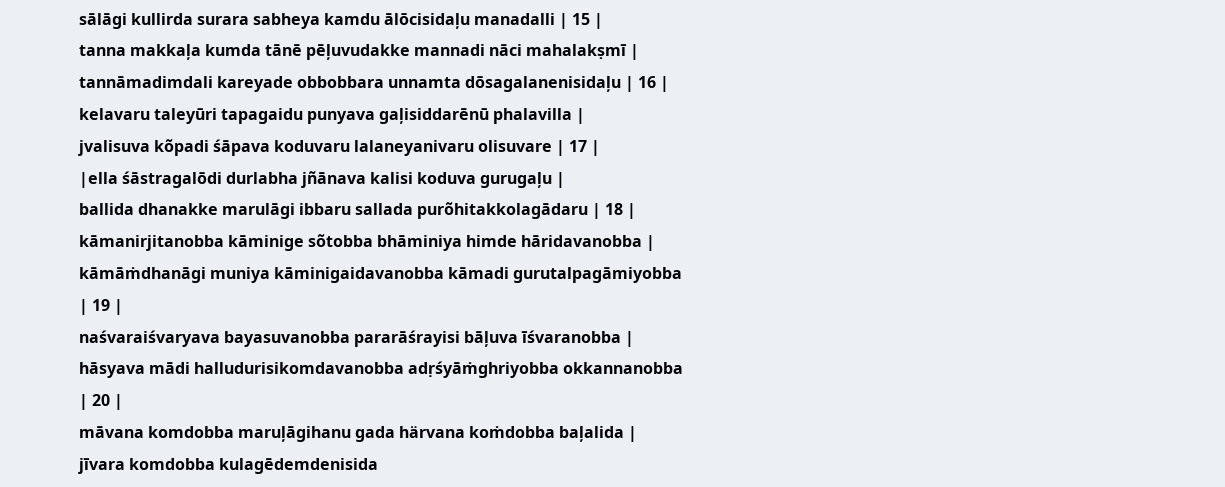sālāgi kullirda surara sabheya kamdu ālōcisidaļu manadalli | 15 |
tanna makkaļa kumda tānē pēļuvudakke mannadi nāci mahalakṣmī |
tannāmadimdali kareyade obbobbara unnamta dōsagalanenisidaļu | 16 |
kelavaru taleyūri tapagaidu punyava gaļisiddarēnū phalavilla |
jvalisuva kõpadi śāpava koduvaru lalaneyanivaru olisuvare | 17 |
|ella śāstragalōdi durlabha jñānava kalisi koduva gurugaļu |
ballida dhanakke marulāgi ibbaru sallada purõhitakkolagādaru | 18 |
kāmanirjitanobba kāminige sõtobba bhāminiya himde hāridavanobba |
kāmāṁdhanāgi muniya kāminigaidavanobba kāmadi gurutalpagāmiyobba | 19 |
naśvaraiśvaryava bayasuvanobba pararāśrayisi bāļuva īśvaranobba |
hāsyava mādi halludurisikomdavanobba adṛśyāṁghriyobba okkannanobba | 20 |
māvana komdobba maruļāgihanu gada härvana koṁdobba baļalida |
jīvara komdobba kulagēdemdenisida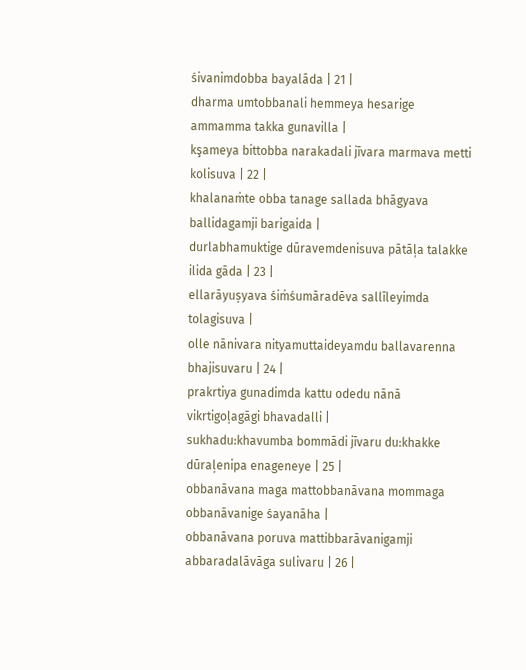śivanimdobba bayalāda | 21 |
dharma umtobbanali hemmeya hesarige ammamma takka gunavilla |
kşameya bittobba narakadali jīvara marmava metti kolisuva | 22 |
khalanaṁte obba tanage sallada bhāgyava ballidagamji barigaida |
durlabhamuktige dūravemdenisuva pātāļa talakke ilida gāda | 23 |
ellarāyuṣyava śiṁśumāradēva sallīleyimda tolagisuva |
olle nānivara nityamuttaideyamdu ballavarenna bhajisuvaru | 24 |
prakrtiya gunadimda kattu odedu nānā vikrtigoḷagāgi bhavadalli |
sukhadu:khavumba bommādi jīvaru du:khakke dūraļenipa enageneye | 25 |
obbanāvana maga mattobbanāvana mommaga obbanāvanige śayanāha |
obbanāvana poruva mattibbarāvanigamji abbaradalāvāga sulivaru | 26 |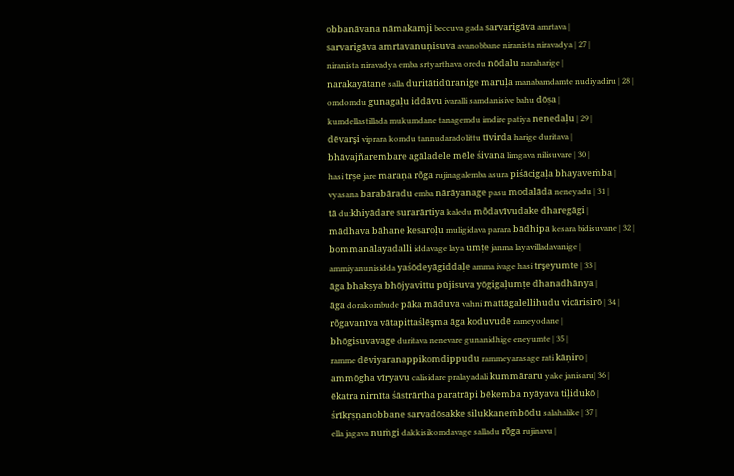obbanāvana nāmakamji beccuva gada sarvarigāva amrtava |
sarvarigāva amrtavanuņisuva avanobbane niranista niravadya | 27 |
niranista niravadya emba srtyarthava oredu nōdalu naraharige |
narakayātane salla duritātidūranige maruļa manabamdamte nudiyadiru | 28 |
omdomdu gunagaļu iddāvu ivaralli samdanisive bahu dōṣa |
kumdellastillada mukumdane tanagemdu imdire patiya nenedaļu | 29 |
dēvarşi viprara komdu tannudaradolittu tīvirda harige duritava |
bhāvajñarembare agāladele mēle śivana limgava nilisuvare | 30 |
hasi trșe jare maraņa rõga rujinagalemba asura piśācigaļa bhayaveṁba |
vyasana barabāradu emba nārāyanage pasu modalāda neneyadu | 31 |
tā du:khiyādare surarārtiya kaledu mõdavīvudake dharegāgi |
mādhava bāhane kesaroļu muligidava parara bādhipa kesara bidisuvane | 32 |
bommanālayadalli iddavage laya umțe janma layavilladavanige |
ammiyanunisidda yaśōdeyāgiddaļe amma ivage hasi trşeyumte | 33 |
āga bhakṣya bhōjyavittu pūjisuva yōgigaļumțe dhanadhānya |
āga dorakombude pāka māduva vahni mattāgalellihudu vicārisirō | 34 |
rõgavanīva vātapittaślēşma āga koduvudē rameyodane |
bhōgisuvavage duritava nenevare gunanidhige eneyumte | 35 |
ramme dēviyaranappikomdippudu rammeyarasage rati kāņiro |
ammōgha vīryavu calisidare pralayadali kummāraru yake janisaru| 36 |
ēkatra nirnīta śāstrārtha paratrāpi bēkemba nyāyava tiļidukō |
śrīkṛṣṇanobbane sarvadōsakke silukkaneṁbōdu salahalike | 37 |
ella jagava nuṁgi dakkisikomdavage salladu rõga rujinavu |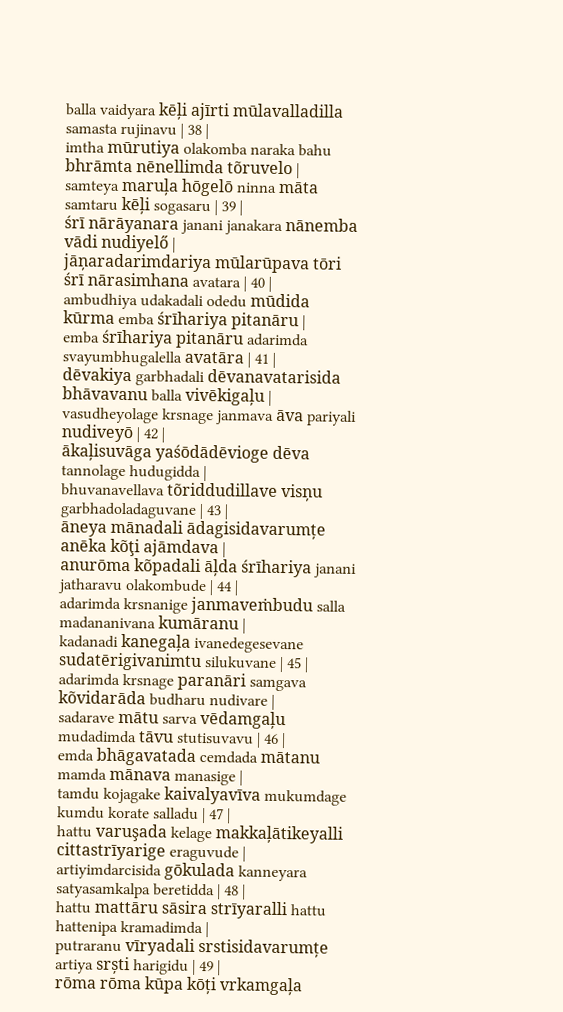balla vaidyara kēļi ajīrti mūlavalladilla samasta rujinavu | 38 |
imtha mūrutiya olakomba naraka bahu bhrāmta nēnellimda tõruvelo |
samteya maruļa hōgelō ninna māta samtaru kēļi sogasaru | 39 |
śrī nārāyanara janani janakara nānemba vādi nudiyelő |
jāņaradarimdariya mūlarūpava tōri śrī nārasimhana avatara | 40 |
ambudhiya udakadali odedu mūdida kūrma emba śrīhariya pitanāru |
emba śrīhariya pitanāru adarimda svayumbhugalella avatāra | 41 |
dēvakiya garbhadali dēvanavatarisida bhāvavanu balla vivēkigaļu |
vasudheyolage krsnage janmava āva pariyali nudiveyō | 42 |
ākaļisuvāga yaśōdādēvioge dēva tannolage hudugidda |
bhuvanavellava tõriddudillave visņu garbhadoladaguvane | 43 |
āneya mānadali ādagisidavarumțe anēka kõţi ajāmdava |
anurōma kõpadali āļda śrīhariya janani jatharavu olakombude | 44 |
adarimda krsnanige janmaveṁbudu salla madananivana kumāranu |
kadanadi kanegaļa ivanedegesevane sudatērigivanimtu silukuvane | 45 |
adarimda krsnage paranāri samgava kõvidarāda budharu nudivare |
sadarave mātu sarva vēdamgaļu mudadimda tāvu stutisuvavu | 46 |
emda bhāgavatada cemdada mātanu mamda mānava manasige |
tamdu kojagake kaivalyavīva mukumdage kumdu korate salladu | 47 |
hattu varuşada kelage makkaļātikeyalli cittastrīyarige eraguvude |
artiyimdarcisida gōkulada kanneyara satyasamkalpa beretidda | 48 |
hattu mattāru sāsira strīyaralli hattu hattenipa kramadimda |
putraranu vīryadali srstisidavarumțe artiya srști harigidu | 49 |
rōma rōma kūpa kōți vrkamgaļa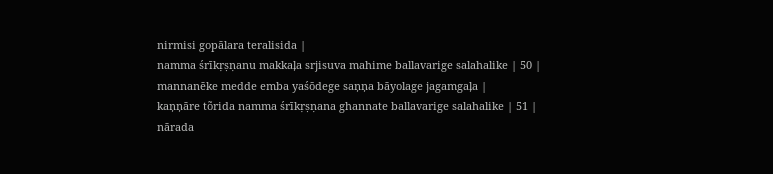nirmisi gopālara teralisida |
namma śrīkṛṣṇanu makkaļa srjisuva mahime ballavarige salahalike | 50 |
mannanēke medde emba yaśōdege saņņa bāyolage jagamgaļa |
kaņņāre tõrida namma śrīkṛṣṇana ghannate ballavarige salahalike | 51 |
nārada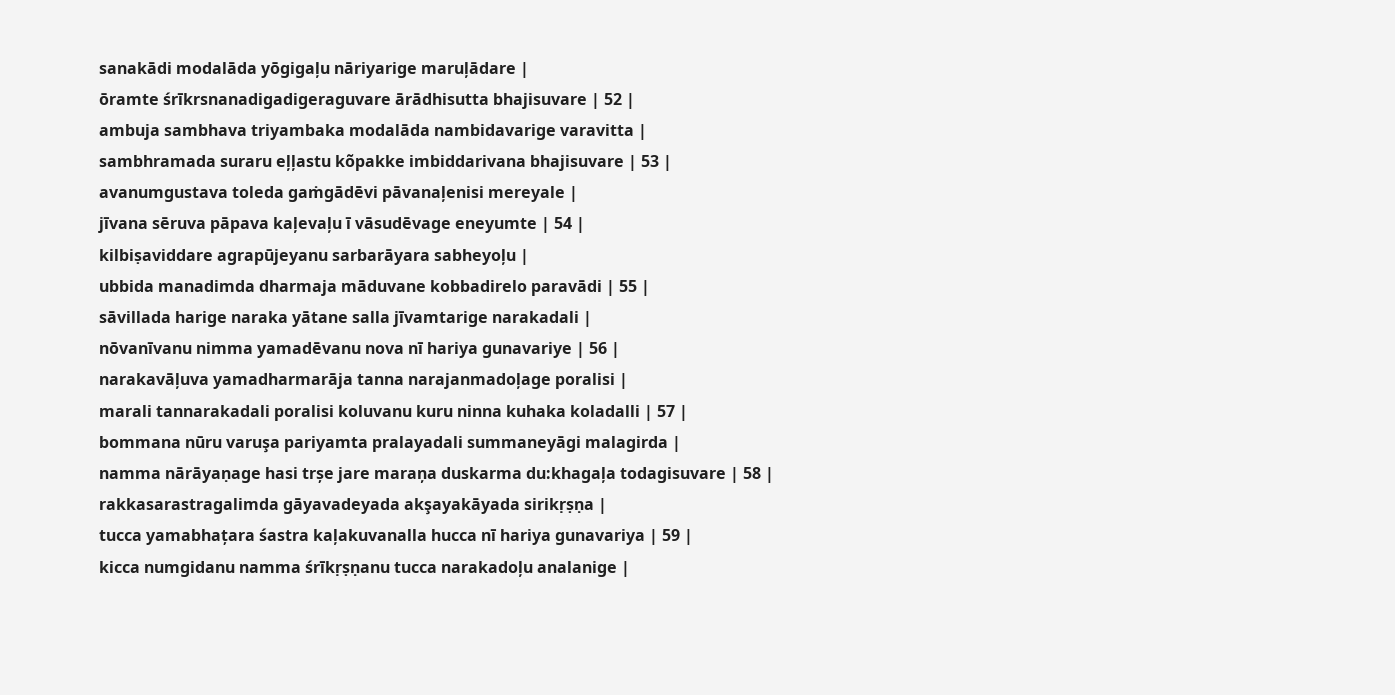sanakādi modalāda yōgigaļu nāriyarige maruļādare |
ōramte śrīkrsnanadigadigeraguvare ārādhisutta bhajisuvare | 52 |
ambuja sambhava triyambaka modalāda nambidavarige varavitta |
sambhramada suraru eļļastu kõpakke imbiddarivana bhajisuvare | 53 |
avanumgustava toleda gaṁgādēvi pāvanaļenisi mereyale |
jīvana sēruva pāpava kaļevaļu ī vāsudēvage eneyumte | 54 |
kilbiṣaviddare agrapūjeyanu sarbarāyara sabheyoļu |
ubbida manadimda dharmaja māduvane kobbadirelo paravādi | 55 |
sāvillada harige naraka yātane salla jīvamtarige narakadali |
nōvanīvanu nimma yamadēvanu nova nī hariya gunavariye | 56 |
narakavāļuva yamadharmarāja tanna narajanmadoļage poralisi |
marali tannarakadali poralisi koluvanu kuru ninna kuhaka koladalli | 57 |
bommana nūru varuşa pariyamta pralayadali summaneyāgi malagirda |
namma nārāyaṇage hasi trșe jare maraņa duskarma du:khagaļa todagisuvare | 58 |
rakkasarastragalimda gāyavadeyada akşayakāyada sirikṛṣṇa |
tucca yamabhațara śastra kaļakuvanalla hucca nī hariya gunavariya | 59 |
kicca numgidanu namma śrīkṛṣṇanu tucca narakadoļu analanige |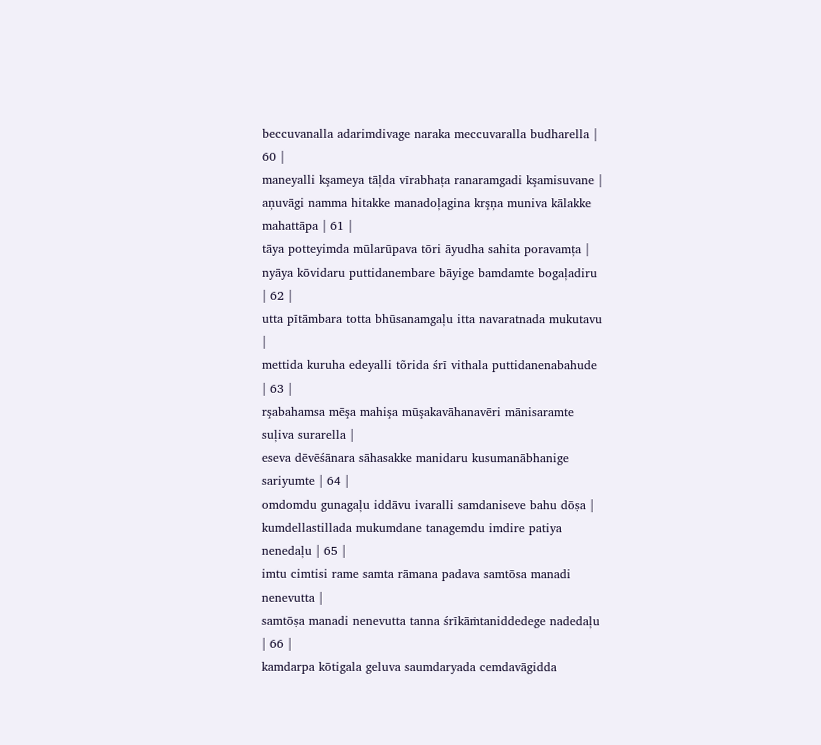beccuvanalla adarimdivage naraka meccuvaralla budharella | 60 |
maneyalli kşameya tāļda vīrabhața ranaramgadi kşamisuvane |
aņuvāgi namma hitakke manadoļagina krşņa muniva kālakke mahattāpa | 61 |
tāya potteyimda mūlarūpava tōri āyudha sahita poravamța |
nyāya kōvidaru puttidanembare bāyige bamdamte bogaļadiru | 62 |
utta pītāmbara totta bhūsanamgaļu itta navaratnada mukutavu |
mettida kuruha edeyalli tõrida śrī vithala puttidanenabahude | 63 |
rşabahamsa mēşa mahişa mūşakavāhanavēri mānisaramte suļiva surarella |
eseva dēvēśānara sāhasakke manidaru kusumanābhanige sariyumte | 64 |
omdomdu gunagaļu iddāvu ivaralli samdaniseve bahu dōṣa |
kumdellastillada mukumdane tanagemdu imdire patiya nenedaļu | 65 |
imtu cimtisi rame samta rāmana padava samtōsa manadi nenevutta |
samtōṣa manadi nenevutta tanna śrīkāṁtaniddedege nadedaļu | 66 |
kamdarpa kōtigala geluva saumdaryada cemdavāgidda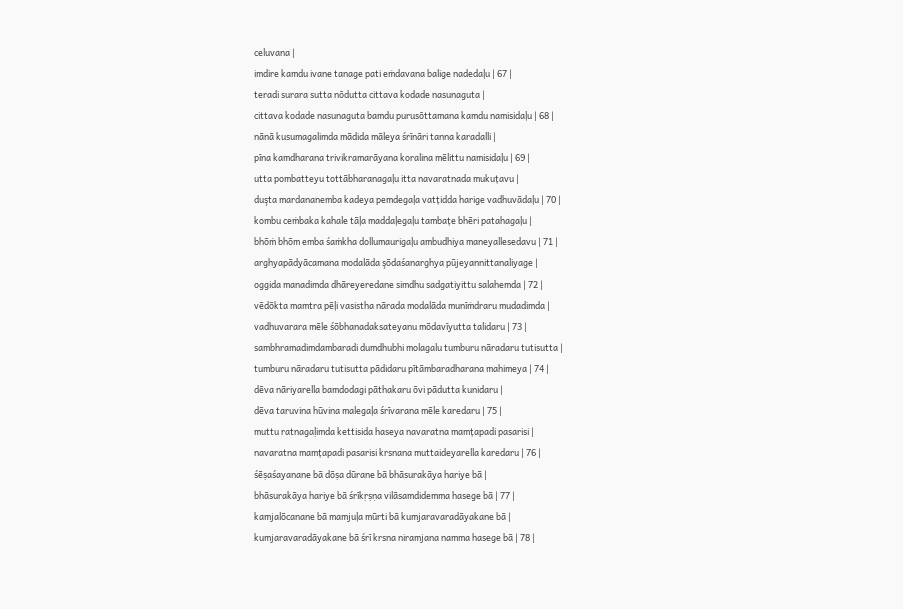celuvana |
imdire kamdu ivane tanage pati eṁdavana balige nadedaļu | 67 |
teradi surara sutta nõdutta cittava kodade nasunaguta |
cittava kodade nasunaguta bamdu purusõttamana kamdu namisidaļu | 68 |
nānā kusumagalimda mādida māleya śrīnāri tanna karadalli |
pīna kamdharana trivikramarāyana koralina mēlittu namisidaļu | 69 |
utta pombatteyu tottābharanagaļu itta navaratnada mukuțavu |
duşta mardananemba kadeya pemdegaļa vatțidda harige vadhuvādaļu | 70 |
kombu ceṁbaka kahale tāļa maddaļegaļu tambațe bhēri patahagaļu |
bhōṁ bhōm emba śaṁkha dollumaurigaļu ambudhiya maneyallesedavu | 71 |
arghyapādyācamana modalāda şōdaśanarghya pūjeyannittanaliyage |
oggida manadimda dhāreyeredane simdhu sadgatiyittu salahemda | 72 |
vēdōkta mamtra pēļi vasistha nārada modalāda munīṁdraru mudadimda |
vadhuvarara mēle śōbhanadaksateyanu mōdavīyutta talidaru | 73 |
sambhramadimdambaradi dumdhubhi molagalu tumburu nāradaru tutisutta |
tumburu nāradaru tutisutta pādidaru pītāmbaradharana mahimeya | 74 |
dēva nāriyarella bamdodagi pāthakaru ōvi pādutta kunidaru |
dēva taruvina hūvina malegaļa śrīvarana mēle karedaru | 75 |
muttu ratnagaḷimda kettisida haseya navaratna mamțapadi pasarisi |
navaratna mamțapadi pasarisi krsnana muttaideyarella karedaru | 76 |
śēṣaśayanane bā dōṣa dūrane bā bhāsurakāya hariye bā |
bhāsurakāya hariye bā śrīkṛṣṇa vilāsamdidemma hasege bā | 77 |
kamjalōcanane bā mamjuļa mūrti bā kumjaravaradāyakane bā |
kumjaravaradāyakane bā śrī krsna niramjana namma hasege bā | 78 |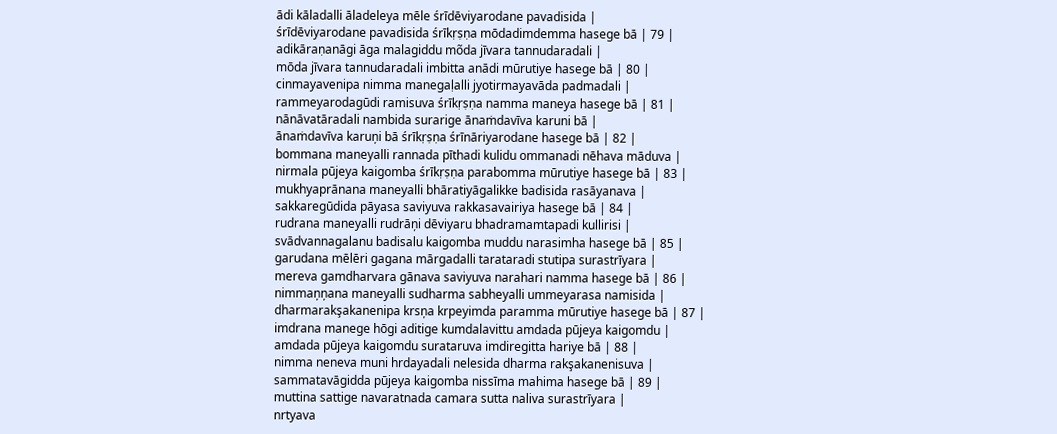ādi kāladalli āladeleya mēle śrīdēviyarodane pavadisida |
śrīdēviyarodane pavadisida śrīkṛṣṇa mōdadimdemma hasege bā | 79 |
adikāraṇanāgi āga malagiddu mõda jīvara tannudaradali |
mōda jīvara tannudaradali imbitta anādi mūrutiye hasege bā | 80 |
cinmayavenipa nimma manegaḷalli jyotirmayavāda padmadali |
rammeyarodagūdi ramisuva śrīkṛṣṇa namma maneya hasege bā | 81 |
nānāvatāradali nambida surarige ānaṁdavīva karuni bā |
ānaṁdavīva karuņi bā śrīkṛṣṇa śrīnāriyarodane hasege bā | 82 |
bommana maneyalli rannada pīthadi kulidu ommanadi nēhava māduva |
nirmala pūjeya kaigomba śrīkṛṣṇa parabomma mūrutiye hasege bā | 83 |
mukhyaprānana maneyalli bhāratiyāgalikke badisida rasāyanava |
sakkaregūdida pāyasa saviyuva rakkasavairiya hasege bā | 84 |
rudrana maneyalli rudrāņi dēviyaru bhadramamtapadi kullirisi |
svādvannagalanu badisalu kaigomba muddu narasimha hasege bā | 85 |
garudana mēlēri gagana mārgadalli tarataradi stutipa surastrīyara |
mereva gamdharvara gānava saviyuva narahari namma hasege bā | 86 |
nimmaņņana maneyalli sudharma sabheyalli ummeyarasa namisida |
dharmarakşakanenipa krsņa krpeyimda paramma mūrutiye hasege bā | 87 |
imdrana manege hōgi aditige kumdalavittu amdada pūjeya kaigomdu |
amdada pūjeya kaigomdu surataruva imdiregitta hariye bā | 88 |
nimma neneva muni hrdayadali nelesida dharma rakşakanenisuva |
sammatavāgidda pūjeya kaigomba nissīma mahima hasege bā | 89 |
muttina sattige navaratnada camara sutta naliva surastrīyara |
nrtyava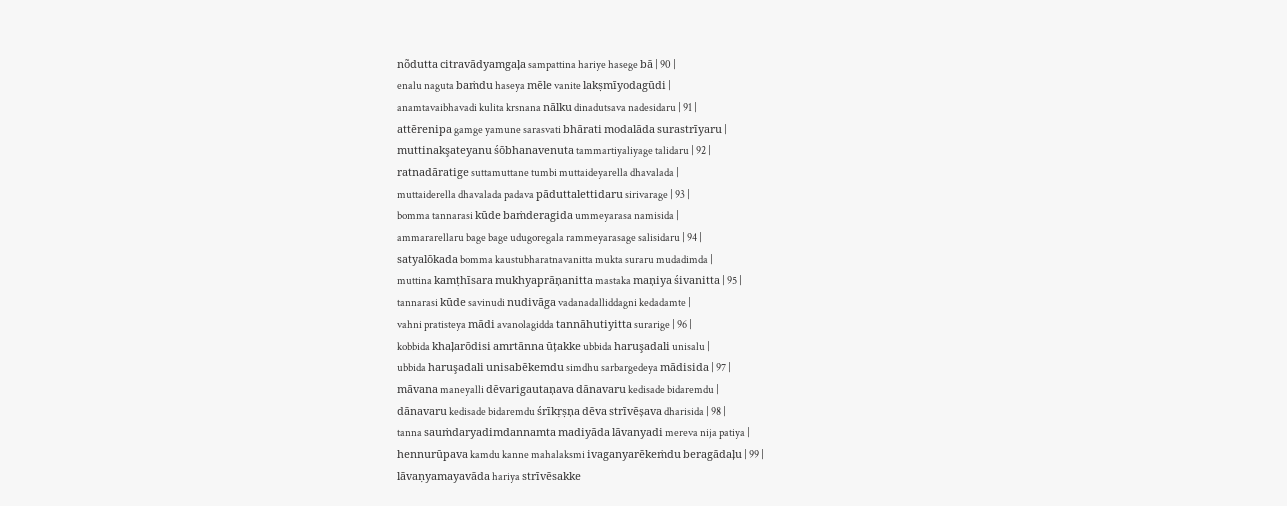nõdutta citravādyamgaļa sampattina hariye hasege bā | 90 |
enalu naguta baṁdu haseya mēle vanite lakṣmīyodagūdi |
anamtavaibhavadi kulita krsnana nālku dinadutsava nadesidaru | 91 |
attērenipa gamge yamune sarasvati bhārati modalāda surastrīyaru |
muttinakşateyanu śōbhanavenuta tammartiyaliyage talidaru | 92 |
ratnadāratige suttamuttane tumbi muttaideyarella dhavalada |
muttaiderella dhavalada padava pāduttalettidaru sirivarage | 93 |
bomma tannarasi kūde baṁderagida ummeyarasa namisida |
ammararellaru bage bage udugoregala rammeyarasage salisidaru | 94 |
satyalōkada bomma kaustubharatnavanitta mukta suraru mudadimda |
muttina kamṭhīsara mukhyaprāņanitta mastaka maņiya śivanitta | 95 |
tannarasi kūde savinudi nudivāga vadanadalliddagni kedadamte |
vahni pratisteya mādi avanolagidda tannāhutiyitta surarige | 96 |
kobbida khaļarōdisi amrtānna ūțakke ubbida haruşadali unisalu |
ubbida haruşadali unisabēkemdu simdhu sarbargedeya mādisida | 97 |
māvana maneyalli dēvarigautaņava dānavaru kedisade bidaremdu |
dānavaru kedisade bidaremdu śrīkṛṣņa dēva strīvēșava dharisida | 98 |
tanna sauṁdaryadimdannamta madiyāda lāvanyadi mereva nija patiya |
hennurūpava kamdu kanne mahalaksmi ivaganyarēkeṁdu beragādaļu | 99 |
lāvaṇyamayavāda hariya strīvēsakke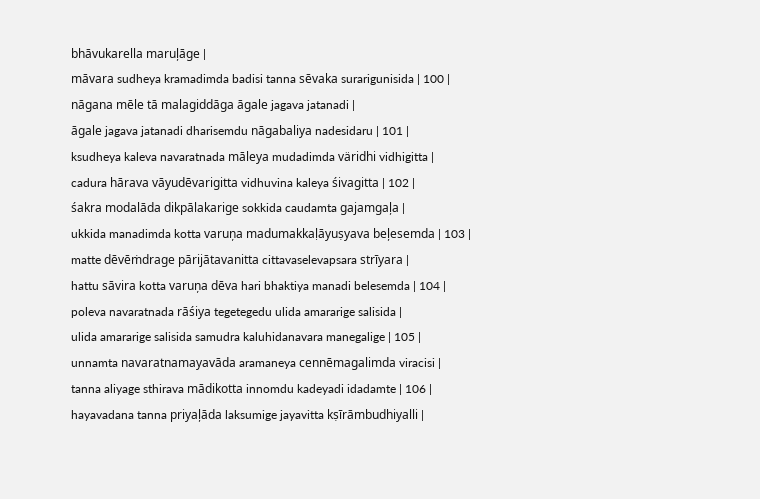bhāvukarella maruļāge |
māvara sudheya kramadimda badisi tanna sēvaka surarigunisida | 100 |
nāgana mēle tā malagiddāga āgale jagava jatanadi |
āgale jagava jatanadi dharisemdu nāgabaliya nadesidaru | 101 |
ksudheya kaleva navaratnada māleya mudadimda väridhi vidhigitta |
cadura hārava vāyudēvarigitta vidhuvina kaleya śivagitta | 102 |
śakra modalāda dikpālakarige sokkida caudamta gajamgaļa |
ukkida manadimda kotta varuņa madumakkaḷāyuṣyava beļesemda | 103 |
matte dēvēṁdrage pārijātavanitta cittavaselevapsara strīyara |
hattu sāvira kotta varuņa dēva hari bhaktiya manadi belesemda | 104 |
poleva navaratnada rāśiya tegetegedu ulida amararige salisida |
ulida amararige salisida samudra kaluhidanavara manegalige | 105 |
unnamta navaratnamayavāda aramaneya cennēmagalimda viracisi |
tanna aliyage sthirava mādikotta innomdu kadeyadi idadamte | 106 |
hayavadana tanna priyaļāda laksumige jayavitta kṣīrāmbudhiyalli |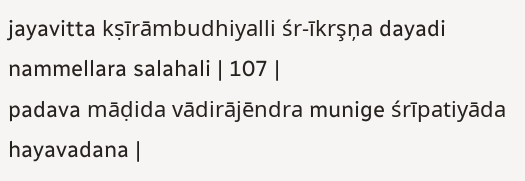jayavitta kṣīrāmbudhiyalli śr-īkrşņa dayadi nammellara salahali | 107 |
padava māḍida vādirājēndra munige śrīpatiyāda hayavadana |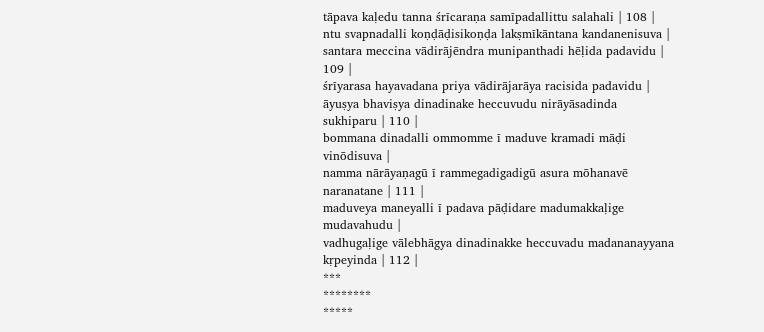tāpava kaḷedu tanna śrīcaraṇa samīpadallittu salahali | 108 |
ntu svapnadalli koṇḍāḍisikoṇḍa lakṣmīkāntana kandanenisuva |
santara meccina vādirājēndra munipanthadi hēḷida padavidu | 109 |
śrīyarasa hayavadana priya vādirājarāya racisida padavidu |
āyuṣya bhaviṣya dinadinake heccuvudu nirāyāsadinda sukhiparu | 110 |
bommana dinadalli ommomme ī maduve kramadi māḍi vinōdisuva |
namma nārāyaṇagū ī rammegadigadigū asura mōhanavē naranatane | 111 |
maduveya maneyalli ī padava pāḍidare madumakkaḷige mudavahudu |
vadhugaḷige vālebhāgya dinadinakke heccuvadu madananayyana kṛpeyinda | 112 |
***
********
*****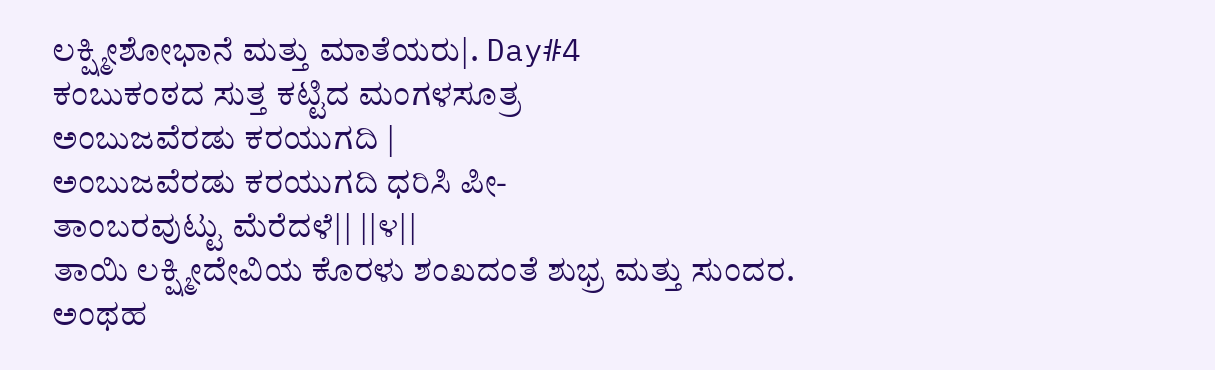ಲಕ್ಷ್ಮೀಶೋಭಾನೆ ಮತ್ತು ಮಾತೆಯರು|. Day#4
ಕಂಬುಕಂಠದ ಸುತ್ತ ಕಟ್ಟಿದ ಮಂಗಳಸೂತ್ರ
ಅಂಬುಜವೆರಡು ಕರಯುಗದಿ |
ಅಂಬುಜವೆರಡು ಕರಯುಗದಿ ಧರಿಸಿ ಪೀ-
ತಾಂಬರವುಟ್ಟು ಮೆರೆದಳೆ|| ||೪||
ತಾಯಿ ಲಕ್ಷ್ಮೀದೇವಿಯ ಕೊರಳು ಶಂಖದಂತೆ ಶುಭ್ರ ಮತ್ತು ಸುಂದರ. ಅಂಥಹ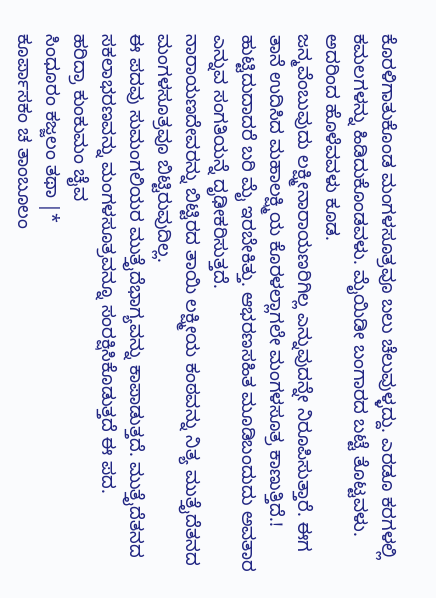ಕೊರಳಿಗಾತುಕೊಂಡ ಮಂಗಳಸೂತ್ರವೂ ಬಲು ಚೆಲುವುಳ್ಳದ್ದು. ಎರಡೂ ಕರಗಳಲ್ಲಿ ಕಮಲಗಳನ್ನು ಹಿಡಿದುಕೊಂಡವಳು. ಮೈಯಿಡೀ ಬಂಗಾರದ ಬಟ್ಟೆ ತೊಟ್ಟವಳು. ಅದರಿಂದ ಹೊಳೆವವಳು ಕೂಡ.
ಜನ್ಮವೆಂಬುವುದು ಲಕ್ಷ್ಮೀನಾರಾಯಣರಿಗಿಲ್ಲ ಎನ್ನುವುದನ್ನೇ ನಿರೂಪಿಸುತ್ತಾರೆ. ಈಗ ತಾನೆ ಉದಿಸಿದ ಮಹಾಲಕ್ಷ್ಮಿಯ ಕೊರಳಲ್ಲಾಗಲೇ ಮಂಗಳಸೂತ್ರ ಕಾಣುತ್ತಿದೆ.! ಹುಟ್ಟಿದುದಾದರೆ ಬರಿ ಮೈ ಇರಬೇಕಿತ್ತು. ಆಭರಣಸಹಿತ ಮೂಡಿಬಂದುದು ಅವತಾರ ಎನ್ನುವ ಸಂಗತಿಯನ್ನೆ ದೃಢೀಕರಿಸುತ್ತದೆ.
ನಾರಾಯಣದೇವರನ್ನು ಬಿಟ್ಟಿರದ ತಾಯಿ ಲಕ್ಷ್ಮೀಯ ಕಂಠವನ್ನು ನಿತ್ಯ ಮುತ್ತೈದೆತನದ ಮಂಗಳಸೂತ್ರವೂ ಬಿಟ್ಟಿರುವುದಿಲ್ಲ.
ಈ ಪದವು ಸುಮಂಗಲಿಯರ ಮುತ್ತೈದೆಭಾಗ್ಯವನ್ನು ಕಾಪಾಡುತ್ತದೆ. ಮುತ್ತೈದೆತನದ ಸಕಲಾಭರಣವನ್ನು ಮಂಗಳಸೂತ್ರವನ್ನೂ ಸಂರಕ್ಷಿಸಿಕೊಡುತ್ತದೆ ಈ ಪದ.
ಹರಿದ್ರಾ ಕುಂಕುಮಂ ಚೈವ
ಸಿಂಧೂರಂ ಕಜ್ಜಲಂ ತಥಾ |*
ಕೂರ್ಪಾಸಕಂ ಚ ತಾಂಬೂಲಂ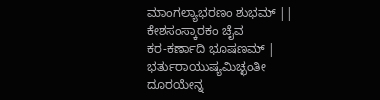ಮಾಂಗಲ್ಯಾಭರಣಂ ಶುಭಮ್ ||
ಕೇಶಸಂಸ್ಕಾರಕಂ ಚೈವ
ಕರ-ಕರ್ಣಾದಿ ಭೂಷಣಮ್ |
ಭರ್ತುರಾಯುಷ್ಯಮಿಚ್ಛಂತೀ
ದೂರಯೇನ್ನ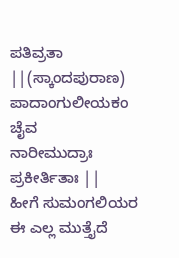ಪತಿವ್ರತಾ ||(ಸ್ಕಾಂದಪುರಾಣ)
ಪಾದಾಂಗುಲೀಯಕಂ ಚೈವ
ನಾರೀಮುದ್ರಾಃ ಪ್ರಕೀರ್ತಿತಾಃ ||
ಹೀಗೆ ಸುಮಂಗಲಿಯರ ಈ ಎಲ್ಲ ಮುತ್ತೈದೆ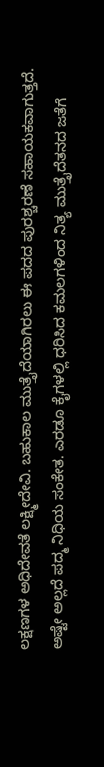ಲಕ್ಷಣಗಳ ಅಧಿದೇವತೆ ಲಕ್ಷ್ಮೀದೇವಿ. ಬಹುಕಾಲ ಮುತ್ತೈದೆಯಾಗಿರಲು ಈ ಪದದ ಪುರಶ್ಚರಣೆ ಸಹಾಯಕವಾಗುತ್ತದೆ.
ಅಷ್ಟೇ ಅಲ್ಲದೆ ಪದ್ಮ ನಿಧಿಯ ಸಂಕೇತ. ಎರಡೂ ಕೈಗಳಲ್ಲಿ ಧರಿಸಿದ ಕಮಲಗಳಿಂದ ನಿತ್ಯ ಮುತ್ತೈದೆತನದ ಜತೆಗೆ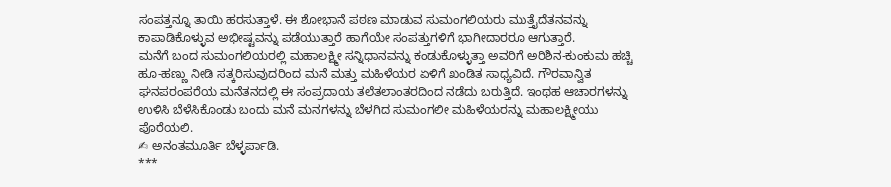ಸಂಪತ್ತನ್ನೂ ತಾಯಿ ಹರಸುತ್ತಾಳೆ. ಈ ಶೋಭಾನೆ ಪಠಣ ಮಾಡುವ ಸುಮಂಗಲಿಯರು ಮುತ್ತೈದೆತನವನ್ನು ಕಾಪಾಡಿಕೊಳ್ಳುವ ಅಭೀಷ್ಟವನ್ನು ಪಡೆಯುತ್ತಾರೆ ಹಾಗೆಯೇ ಸಂಪತ್ತುಗಳಿಗೆ ಭಾಗೀದಾರರೂ ಆಗುತ್ತಾರೆ.
ಮನೆಗೆ ಬಂದ ಸುಮಂಗಲಿಯರಲ್ಲಿ ಮಹಾಲಕ್ಷ್ಮೀ ಸನ್ನಿಧಾನವನ್ನು ಕಂಡುಕೊಳ್ಳುತ್ತಾ ಅವರಿಗೆ ಅರಿಶಿನ-ಕುಂಕುಮ ಹಚ್ಚಿ ಹೂ-ಹಣ್ಣು ನೀಡಿ ಸತ್ಕರಿಸುವುದರಿಂದ ಮನೆ ಮತ್ತು ಮಹಿಳೆಯರ ಏಳಿಗೆ ಖಂಡಿತ ಸಾಧ್ಯವಿದೆ. ಗೌರವಾನ್ವಿತ ಘನಪರಂಪರೆಯ ಮನೆತನದಲ್ಲಿ ಈ ಸಂಪ್ರದಾಯ ತಲೆತಲಾಂತರದಿಂದ ನಡೆದು ಬರುತ್ತಿದೆ. ಇಂಥಹ ಆಚಾರಗಳನ್ನು ಉಳಿಸಿ ಬೆಳೆಸಿಕೊಂಡು ಬಂದು ಮನೆ ಮನಗಳನ್ನು ಬೆಳಗಿದ ಸುಮಂಗಲೀ ಮಹಿಳೆಯರನ್ನು ಮಹಾಲಕ್ಷ್ಮೀಯು ಪೊರೆಯಲಿ.
✍ ಅನಂತಮೂರ್ತಿ ಬೆಳ್ಳರ್ಪಾಡಿ.
***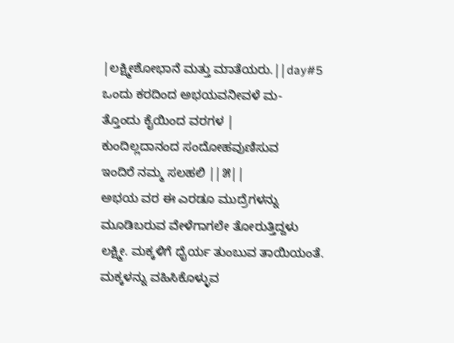|ಲಕ್ಷ್ಮೀಶೋಭಾನೆ ಮತ್ತು ಮಾತೆಯರು.||day#5
ಒಂದು ಕರದಿಂದ ಅಭಯವನೀವಳೆ ಮ-
ತ್ತೊಂದು ಕೈಯಿಂದ ವರಗಳ |
ಕುಂದಿಲ್ಲದಾನಂದ ಸಂದೋಹವುಣಿಸುವ
ಇಂದಿರೆ ನಮ್ಮ ಸಲಹಲಿ ||೫||
ಅಭಯ ವರ ಈ ಎರಡೂ ಮುದ್ರೆಗಳನ್ನು ಮೂಡಿಬರುವ ವೇಳೆಗಾಗಲೇ ತೋರುತ್ತಿದ್ದಳು ಲಕ್ಷ್ಮೀ. ಮಕ್ಕಳಿಗೆ ಧೈರ್ಯ ತುಂಬುವ ತಾಯಿಯಂತೆ. ಮಕ್ಕಳನ್ನು ವಹಿಸಿಕೊಳ್ಳುವ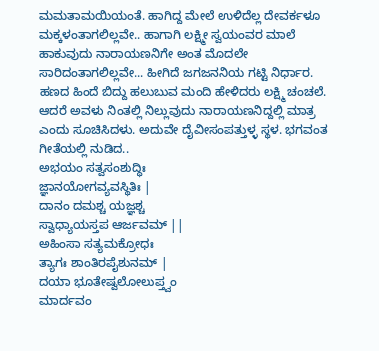ಮಮತಾಮಯಿಯಂತೆ. ಹಾಗಿದ್ದ ಮೇಲೆ ಉಳಿದೆಲ್ಲ ದೇವರ್ಕಳೂ ಮಕ್ಕಳಂತಾಗಲಿಲ್ಲವೇ.. ಹಾಗಾಗಿ ಲಕ್ಷ್ಮೀ ಸ್ವಯಂವರ ಮಾಲೆ ಹಾಕುವುದು ನಾರಾಯಣನಿಗೇ ಅಂತ ಮೊದಲೇ ಸಾರಿದಂತಾಗಲಿಲ್ಲವೇ... ಹೀಗಿದೆ ಜಗಜನನಿಯ ಗಟ್ಟಿ ನಿರ್ಧಾರ.
ಹಣದ ಹಿಂದೆ ಬಿದ್ದು ಹಲುಬುವ ಮಂದಿ ಹೇಳಿದರು ಲಕ್ಷ್ಮಿ ಚಂಚಲೆ. ಆದರೆ ಅವಳು ನಿಂತಲ್ಲಿ ನಿಲ್ಲುವುದು ನಾರಾಯಣನಿದ್ದಲ್ಲಿ ಮಾತ್ರ ಎಂದು ಸೂಚಿಸಿದಳು. ಅದುವೇ ದೈವೀಸಂಪತ್ತುಳ್ಳ ಸ್ಥಳ. ಭಗವಂತ ಗೀತೆಯಲ್ಲಿ ನುಡಿದ..
ಅಭಯಂ ಸತ್ವಸಂಶುದ್ಧಿಃ
ಜ್ಞಾನಯೋಗವ್ಯವಸ್ಥಿತಿಃ |
ದಾನಂ ದಮಶ್ಚ ಯಜ್ಞಶ್ಚ
ಸ್ವಾಧ್ಯಾಯಸ್ತಪ ಆರ್ಜವಮ್ ||
ಅಹಿಂಸಾ ಸತ್ಯಮಕ್ರೋಧಃ
ತ್ಯಾಗಃ ಶಾಂತಿರಪೈಶುನಮ್ |
ದಯಾ ಭೂತೇಷ್ವಲೋಲುಪ್ತ್ವಂ
ಮಾರ್ದವಂ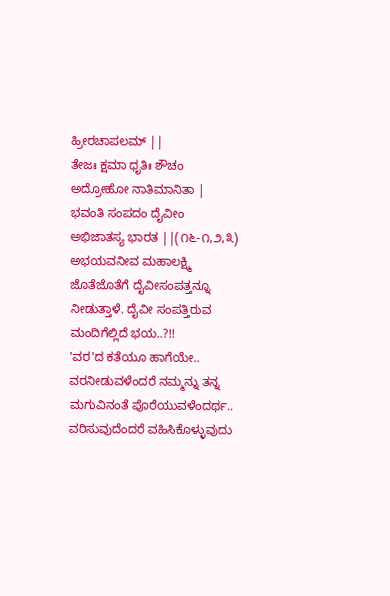ಹ್ರೀರಚಾಪಲಮ್ ||
ತೇಜಃ ಕ್ಷಮಾ ಧೃತಿಃ ಶೌಚಂ
ಅದ್ರೋಹೋ ನಾತಿಮಾನಿತಾ |
ಭವಂತಿ ಸಂಪದಂ ದೈವೀಂ
ಅಭಿಜಾತಸ್ಯ ಭಾರತ ||(೧೬-೧,೨,೩)
ಅಭಯವನೀವ ಮಹಾಲಕ್ಷ್ಮಿ ಜೊತೆಜೊತೆಗೆ ದೈವೀಸಂಪತ್ತನ್ನೂ ನೀಡುತ್ತಾಳೆ. ದೈವೀ ಸಂಪತ್ತಿರುವ ಮಂದಿಗೆಲ್ಲಿದೆ ಭಯ..?!!
'ವರ'ದ ಕತೆಯೂ ಹಾಗೆಯೇ.. ವರನೀಡುವಳೆಂದರೆ ನಮ್ಮನ್ನು ತನ್ನ ಮಗುವಿನಂತೆ ಪೊರೆಯುವಳೆಂದರ್ಥ.. ವರಿಸುವುದೆಂದರೆ ವಹಿಸಿಕೊಳ್ಳುವುದು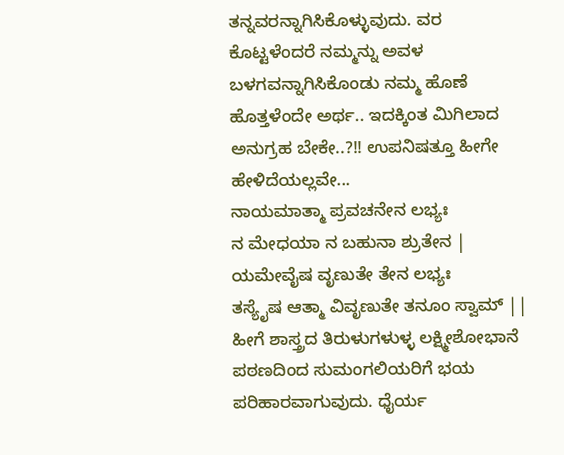ತನ್ನವರನ್ನಾಗಿಸಿಕೊಳ್ಳುವುದು. ವರ ಕೊಟ್ಟಳೆಂದರೆ ನಮ್ಮನ್ನು ಅವಳ ಬಳಗವನ್ನಾಗಿಸಿಕೊಂಡು ನಮ್ಮ ಹೊಣೆ ಹೊತ್ತಳೆಂದೇ ಅರ್ಥ.. ಇದಕ್ಕಿಂತ ಮಿಗಿಲಾದ ಅನುಗ್ರಹ ಬೇಕೇ..?!! ಉಪನಿಷತ್ತೂ ಹೀಗೇ ಹೇಳಿದೆಯಲ್ಲವೇ...
ನಾಯಮಾತ್ಮಾ ಪ್ರವಚನೇನ ಲಭ್ಯಃ
ನ ಮೇಧಯಾ ನ ಬಹುನಾ ಶ್ರುತೇನ |
ಯಮೇವೈಷ ವೃಣುತೇ ತೇನ ಲಭ್ಯಃ
ತಸ್ಯೈಷ ಆತ್ಮಾ ವಿವೃಣುತೇ ತನೂಂ ಸ್ವಾಮ್ ||
ಹೀಗೆ ಶಾಸ್ತ್ರದ ತಿರುಳುಗಳುಳ್ಳ ಲಕ್ಷ್ಮೀಶೋಭಾನೆ ಪಠಣದಿಂದ ಸುಮಂಗಲಿಯರಿಗೆ ಭಯ ಪರಿಹಾರವಾಗುವುದು. ಧೈರ್ಯ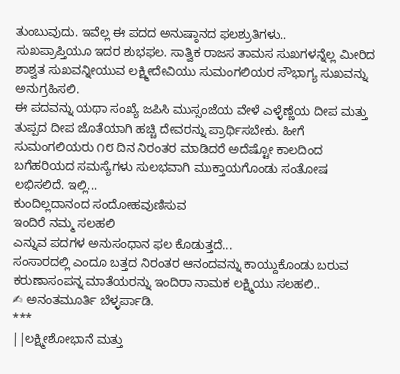ತುಂಬುವುದು. ಇವೆಲ್ಲ ಈ ಪದದ ಅನುಷ್ಠಾನದ ಫಲಶ್ರುತಿಗಳು..
ಸುಖಪ್ರಾಪ್ತಿಯೂ ಇದರ ಶುಭಫಲ. ಸಾತ್ವಿಕ ರಾಜಸ ತಾಮಸ ಸುಖಗಳನ್ನೆಲ್ಲ ಮೀರಿದ ಶಾಶ್ವತ ಸುಖವನ್ನೀಯುವ ಲಕ್ಷ್ಮೀದೇವಿಯು ಸುಮಂಗಲಿಯರ ಸೌಭಾಗ್ಯ ಸುಖವನ್ನು ಅನುಗ್ರಹಿಸಲಿ.
ಈ ಪದವನ್ನು ಯಥಾ ಸಂಖ್ಯೆ ಜಪಿಸಿ ಮುಸ್ಸಂಜೆಯ ವೇಳೆ ಎಳ್ಳೆಣ್ಣೆಯ ದೀಪ ಮತ್ತು ತುಪ್ಪದ ದೀಪ ಜೊತೆಯಾಗಿ ಹಚ್ಚಿ ದೇವರನ್ನು ಪ್ರಾರ್ಥಿಸಬೇಕು. ಹೀಗೆ ಸುಮಂಗಲಿಯರು ೧೮ ದಿನ ನಿರಂತರ ಮಾಡಿದರೆ ಅದೆಷ್ಟೋ ಕಾಲದಿಂದ ಬಗೆಹರಿಯದ ಸಮಸ್ಯೆಗಳು ಸುಲಭವಾಗಿ ಮುಕ್ತಾಯಗೊಂಡು ಸಂತೋಷ ಲಭಿಸಲಿದೆ. ಇಲ್ಲಿ...
ಕುಂದಿಲ್ಲದಾನಂದ ಸಂದೋಹವುಣಿಸುವ
ಇಂದಿರೆ ನಮ್ಮ ಸಲಹಲಿ
ಎನ್ನುವ ಪದಗಳ ಅನುಸಂಧಾನ ಫಲ ಕೊಡುತ್ತದೆ...
ಸಂಸಾರದಲ್ಲಿ ಎಂದೂ ಬತ್ತದ ನಿರಂತರ ಆನಂದವನ್ನು ಕಾಯ್ದುಕೊಂಡು ಬರುವ ಕರುಣಾಸಂಪನ್ನ ಮಾತೆಯರನ್ನು ಇಂದಿರಾ ನಾಮಕ ಲಕ್ಷ್ಮಿಯು ಸಲಹಲಿ..
✍ ಅನಂತಮೂರ್ತಿ ಬೆಳ್ಳರ್ಪಾಡಿ.
***
||ಲಕ್ಷ್ಮೀಶೋಭಾನೆ ಮತ್ತು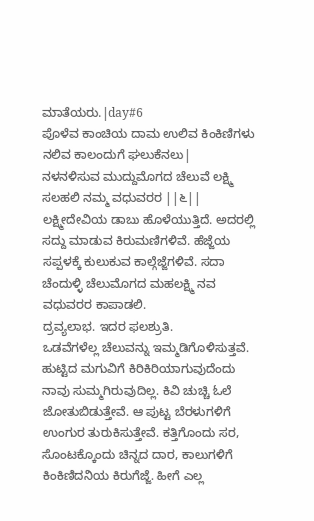ಮಾತೆಯರು.|day#6
ಪೊಳೆವ ಕಾಂಚಿಯ ದಾಮ ಉಲಿವ ಕಿಂಕಿಣಿಗಳು
ನಲಿವ ಕಾಲಂದುಗೆ ಘಲುಕೆನಲು|
ನಳನಳಿಸುವ ಮುದ್ದುಮೊಗದ ಚೆಲುವೆ ಲಕ್ಷ್ಮಿ
ಸಲಹಲಿ ನಮ್ಮ ವಧುವರರ ||೬||
ಲಕ್ಷ್ಮೀದೇವಿಯ ಡಾಬು ಹೊಳೆಯುತ್ತಿದೆ. ಅದರಲ್ಲಿ ಸದ್ದು ಮಾಡುವ ಕಿರುಮಣಿಗಳಿವೆ. ಹೆಜ್ಜೆಯ ಸಪ್ಪಳಕ್ಕೆ ಕುಲುಕುವ ಕಾಲ್ಗೆಜ್ಜೆಗಳಿವೆ. ಸದಾ ಚೆಂದುಳ್ಳಿ ಚೆಲುಮೊಗದ ಮಹಲಕ್ಷ್ಮಿ ನವ ವಧುವರರ ಕಾಪಾಡಲಿ.
ದ್ರವ್ಯಲಾಭ. ಇದರ ಫಲಶ್ರುತಿ.
ಒಡವೆಗಳೆಲ್ಲ ಚೆಲುವನ್ನು ಇಮ್ಮಡಿಗೊಳಿಸುತ್ತವೆ. ಹುಟ್ಟಿದ ಮಗುವಿಗೆ ಕಿರಿಕಿರಿಯಾಗುವುದೆಂದು ನಾವು ಸುಮ್ಮಗಿರುವುದಿಲ್ಲ. ಕಿವಿ ಚುಚ್ಚಿ ಓಲೆ ಜೋತುಬಿಡುತ್ತೇವೆ. ಆ ಪುಟ್ಟ ಬೆರಳುಗಳಿಗೆ ಉಂಗುರ ತುರುಕಿಸುತ್ತೇವೆ. ಕತ್ತಿಗೊಂದು ಸರ, ಸೊಂಟಕ್ಕೊಂದು ಚಿನ್ನದ ದಾರ, ಕಾಲುಗಳಿಗೆ ಕಿಂಕಿಣಿದನಿಯ ಕಿರುಗೆಜ್ಜೆ. ಹೀಗೆ ಎಲ್ಲ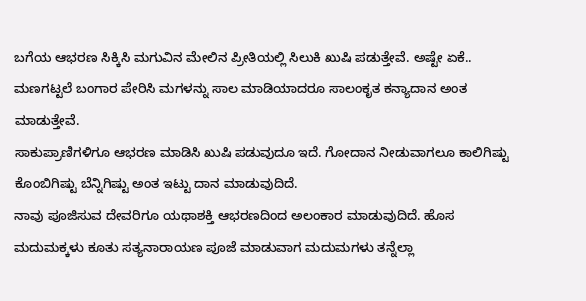ಬಗೆಯ ಆಭರಣ ಸಿಕ್ಕಿಸಿ ಮಗುವಿನ ಮೇಲಿನ ಪ್ರೀತಿಯಲ್ಲಿ ಸಿಲುಕಿ ಖುಷಿ ಪಡುತ್ತೇವೆ. ಅಷ್ಟೇ ಏಕೆ.. ಮಣಗಟ್ಟಲೆ ಬಂಗಾರ ಪೇರಿಸಿ ಮಗಳನ್ನು ಸಾಲ ಮಾಡಿಯಾದರೂ ಸಾಲಂಕೃತ ಕನ್ಯಾದಾನ ಅಂತ ಮಾಡುತ್ತೇವೆ.
ಸಾಕುಪ್ರಾಣಿಗಳಿಗೂ ಆಭರಣ ಮಾಡಿಸಿ ಖುಷಿ ಪಡುವುದೂ ಇದೆ. ಗೋದಾನ ನೀಡುವಾಗಲೂ ಕಾಲಿಗಿಷ್ಟು ಕೊಂಬಿಗಿಷ್ಟು ಬೆನ್ನಿಗಿಷ್ಟು ಅಂತ ಇಟ್ಟು ದಾನ ಮಾಡುವುದಿದೆ.
ನಾವು ಪೂಜಿಸುವ ದೇವರಿಗೂ ಯಥಾಶಕ್ತಿ ಆಭರಣದಿಂದ ಅಲಂಕಾರ ಮಾಡುವುದಿದೆ. ಹೊಸ ಮದುಮಕ್ಕಳು ಕೂತು ಸತ್ಯನಾರಾಯಣ ಪೂಜೆ ಮಾಡುವಾಗ ಮದುಮಗಳು ತನ್ನೆಲ್ಲಾ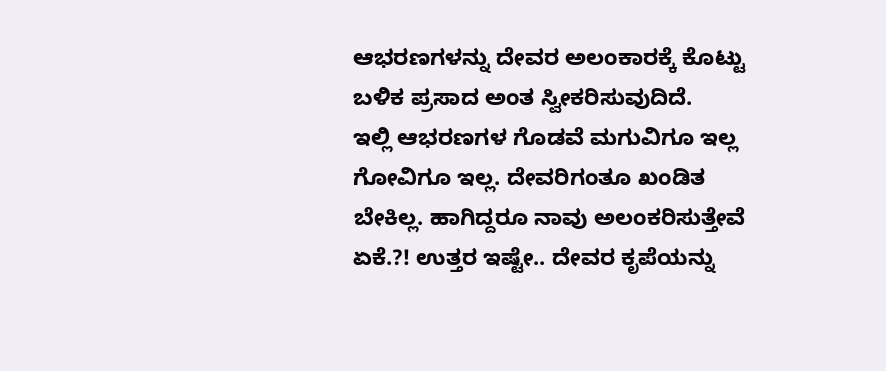ಆಭರಣಗಳನ್ನು ದೇವರ ಅಲಂಕಾರಕ್ಕೆ ಕೊಟ್ಟು ಬಳಿಕ ಪ್ರಸಾದ ಅಂತ ಸ್ವೀಕರಿಸುವುದಿದೆ.
ಇಲ್ಲಿ ಆಭರಣಗಳ ಗೊಡವೆ ಮಗುವಿಗೂ ಇಲ್ಲ ಗೋವಿಗೂ ಇಲ್ಲ. ದೇವರಿಗಂತೂ ಖಂಡಿತ ಬೇಕಿಲ್ಲ. ಹಾಗಿದ್ದರೂ ನಾವು ಅಲಂಕರಿಸುತ್ತೇವೆ ಏಕೆ.?! ಉತ್ತರ ಇಷ್ಟೇ.. ದೇವರ ಕೃಪೆಯನ್ನು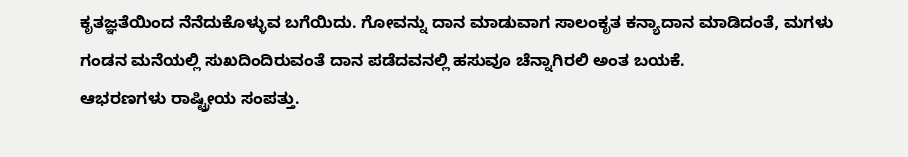ಕೃತಜ್ಞತೆಯಿಂದ ನೆನೆದುಕೊಳ್ಳುವ ಬಗೆಯಿದು. ಗೋವನ್ನು ದಾನ ಮಾಡುವಾಗ ಸಾಲಂಕೃತ ಕನ್ಯಾದಾನ ಮಾಡಿದಂತೆ, ಮಗಳು ಗಂಡನ ಮನೆಯಲ್ಲಿ ಸುಖದಿಂದಿರುವಂತೆ ದಾನ ಪಡೆದವನಲ್ಲಿ ಹಸುವೂ ಚೆನ್ನಾಗಿರಲಿ ಅಂತ ಬಯಕೆ.
ಆಭರಣಗಳು ರಾಷ್ಟ್ರೀಯ ಸಂಪತ್ತು.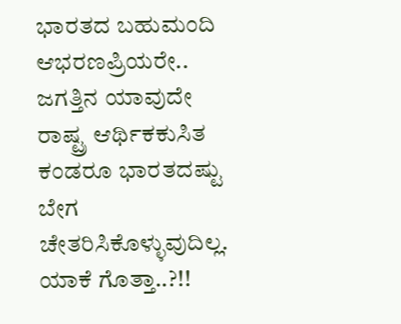ಭಾರತದ ಬಹುಮಂದಿ ಆಭರಣಪ್ರಿಯರೇ.. ಜಗತ್ತಿನ ಯಾವುದೇ ರಾಷ್ಟ್ರ ಆರ್ಥಿಕಕುಸಿತ ಕಂಡರೂ ಭಾರತದಷ್ಟು ಬೇಗ ಚೇತರಿಸಿಕೊಳ್ಳುವುದಿಲ್ಲ. ಯಾಕೆ ಗೊತ್ತಾ..?!!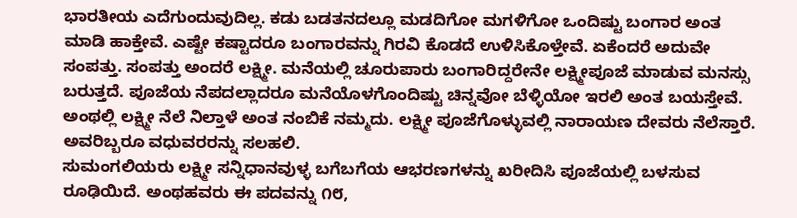ಭಾರತೀಯ ಎದೆಗುಂದುವುದಿಲ್ಲ. ಕಡು ಬಡತನದಲ್ಲೂ ಮಡದಿಗೋ ಮಗಳಿಗೋ ಒಂದಿಷ್ಟು ಬಂಗಾರ ಅಂತ ಮಾಡಿ ಹಾಕ್ತೇವೆ. ಎಷ್ಟೇ ಕಷ್ಟಾದರೂ ಬಂಗಾರವನ್ನು ಗಿರವಿ ಕೊಡದೆ ಉಳಿಸಿಕೊಳ್ತೇವೆ. ಏಕೆಂದರೆ ಅದುವೇ ಸಂಪತ್ತು. ಸಂಪತ್ತು ಅಂದರೆ ಲಕ್ಷ್ಮೀ. ಮನೆಯಲ್ಲಿ ಚೂರುಪಾರು ಬಂಗಾರಿದ್ದರೇನೇ ಲಕ್ಷ್ಮೀಪೂಜೆ ಮಾಡುವ ಮನಸ್ಸು ಬರುತ್ತದೆ. ಪೂಜೆಯ ನೆಪದಲ್ಲಾದರೂ ಮನೆಯೊಳಗೊಂದಿಷ್ಟು ಚಿನ್ನವೋ ಬೆಳ್ಳಿಯೋ ಇರಲಿ ಅಂತ ಬಯಸ್ತೇವೆ. ಅಂಥಲ್ಲಿ ಲಕ್ಷ್ಮೀ ನೆಲೆ ನಿಲ್ತಾಳೆ ಅಂತ ನಂಬಿಕೆ ನಮ್ಮದು. ಲಕ್ಷ್ಮೀ ಪೂಜೆಗೊಳ್ಳುವಲ್ಲಿ ನಾರಾಯಣ ದೇವರು ನೆಲೆಸ್ತಾರೆ.
ಅವರಿಬ್ಬರೂ ವಧುವರರನ್ನು ಸಲಹಲಿ.
ಸುಮಂಗಲಿಯರು ಲಕ್ಷ್ಮೀ ಸನ್ನಿಧಾನವುಳ್ಳ ಬಗೆಬಗೆಯ ಆಭರಣಗಳನ್ನು ಖರೀದಿಸಿ ಪೂಜೆಯಲ್ಲಿ ಬಳಸುವ ರೂಢಿಯಿದೆ. ಅಂಥಹವರು ಈ ಪದವನ್ನು ೧೮,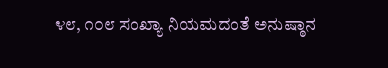೪೮, ೧೦೮ ಸಂಖ್ಯಾ ನಿಯಮದಂತೆ ಅನುಷ್ಠಾನ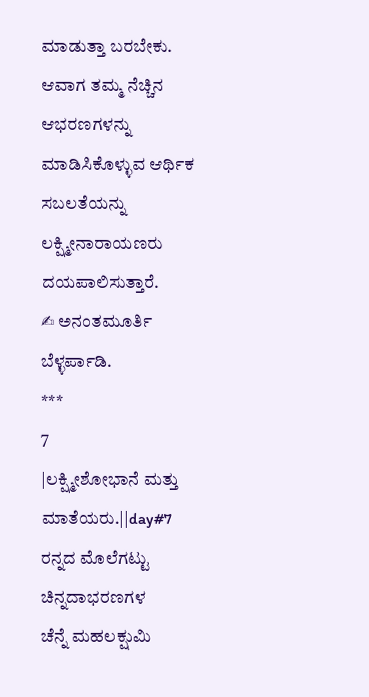ಮಾಡುತ್ತಾ ಬರಬೇಕು. ಆವಾಗ ತಮ್ಮ ನೆಚ್ಚಿನ ಆಭರಣಗಳನ್ನು ಮಾಡಿಸಿಕೊಳ್ಳುವ ಆರ್ಥಿಕ ಸಬಲತೆಯನ್ನು ಲಕ್ಷ್ಮೀನಾರಾಯಣರು ದಯಪಾಲಿಸುತ್ತಾರೆ.
✍ ಅನಂತಮೂರ್ತಿ ಬೆಳ್ಳರ್ಪಾಡಿ.
***
7
|ಲಕ್ಷ್ಮೀಶೋಭಾನೆ ಮತ್ತು ಮಾತೆಯರು.||day#7
ರನ್ನದ ಮೊಲೆಗಟ್ಟು ಚಿನ್ನದಾಭರಣಗಳ
ಚೆನ್ನೆ ಮಹಲಕ್ಷುಮಿ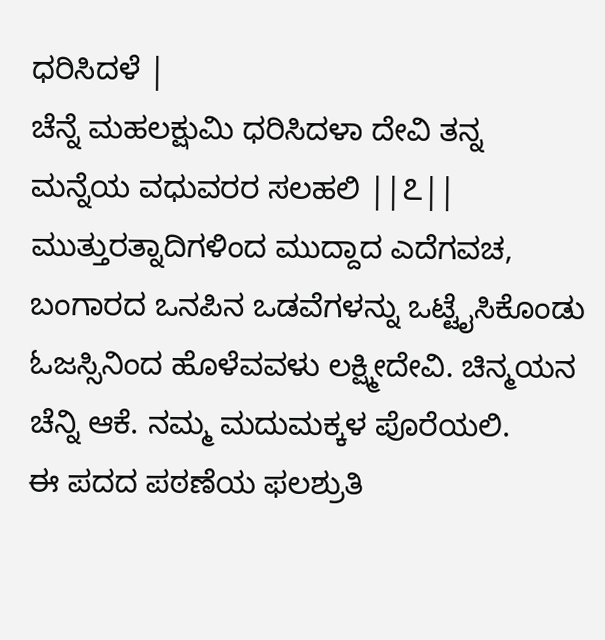ಧರಿಸಿದಳೆ |
ಚೆನ್ನೆ ಮಹಲಕ್ಷುಮಿ ಧರಿಸಿದಳಾ ದೇವಿ ತನ್ನ
ಮನ್ನೆಯ ವಧುವರರ ಸಲಹಲಿ ||೭||
ಮುತ್ತುರತ್ನಾದಿಗಳಿಂದ ಮುದ್ದಾದ ಎದೆಗವಚ, ಬಂಗಾರದ ಒನಪಿನ ಒಡವೆಗಳನ್ನು ಒಟ್ಟೈಸಿಕೊಂಡು ಓಜಸ್ಸಿನಿಂದ ಹೊಳೆವವಳು ಲಕ್ಷ್ಮೀದೇವಿ. ಚಿನ್ಮಯನ ಚೆನ್ನಿ ಆಕೆ. ನಮ್ಮ ಮದುಮಕ್ಕಳ ಪೊರೆಯಲಿ.
ಈ ಪದದ ಪಠಣೆಯ ಫಲಶ್ರುತಿ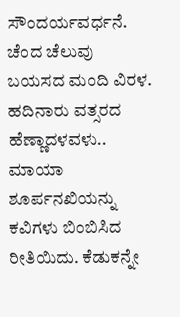ಸೌಂದರ್ಯವರ್ಧನೆ.
ಚೆಂದ ಚೆಲುವು ಬಯಸದ ಮಂದಿ ವಿರಳ. ಹದಿನಾರು ವತ್ಸರದ ಹೆಣ್ಣಾದಳವಳು.. ಮಾಯಾ ಶೂರ್ಪನಖಿಯನ್ನು ಕವಿಗಳು ಬಿಂಬಿಸಿದ ರೀತಿಯಿದು. ಕೆಡುಕನ್ನೇ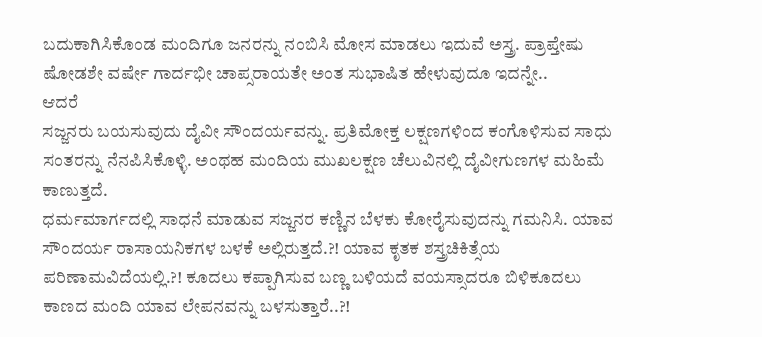ಬದುಕಾಗಿಸಿಕೊಂಡ ಮಂದಿಗೂ ಜನರನ್ನು ನಂಬಿಸಿ ಮೋಸ ಮಾಡಲು ಇದುವೆ ಅಸ್ತ್ರ. ಪ್ರಾಪ್ತೇಷು ಷೋಡಶೇ ವರ್ಷೇ ಗಾರ್ದಭೀ ಚಾಪ್ಸರಾಯತೇ ಅಂತ ಸುಭಾಷಿತ ಹೇಳುವುದೂ ಇದನ್ನೇ..
ಆದರೆ
ಸಜ್ಜನರು ಬಯಸುವುದು ದೈವೀ ಸೌಂದರ್ಯವನ್ನು. ಪ್ರತಿಮೋಕ್ತ ಲಕ್ಷಣಗಳಿಂದ ಕಂಗೊಳಿಸುವ ಸಾಧು ಸಂತರನ್ನು ನೆನಪಿಸಿಕೊಳ್ಳಿ. ಅಂಥಹ ಮಂದಿಯ ಮುಖಲಕ್ಷಣ ಚೆಲುವಿನಲ್ಲಿ ದೈವೀಗುಣಗಳ ಮಹಿಮೆ ಕಾಣುತ್ತದೆ.
ಧರ್ಮಮಾರ್ಗದಲ್ಲಿ ಸಾಧನೆ ಮಾಡುವ ಸಜ್ಜನರ ಕಣ್ಣಿನ ಬೆಳಕು ಕೋರೈಸುವುದನ್ನು ಗಮನಿಸಿ. ಯಾವ ಸೌಂದರ್ಯ ರಾಸಾಯನಿಕಗಳ ಬಳಕೆ ಅಲ್ಲಿರುತ್ತದೆ.?! ಯಾವ ಕೃತಕ ಶಸ್ತ್ರಚಿಕಿತ್ಸೆಯ ಪರಿಣಾಮವಿದೆಯಲ್ಲಿ.?! ಕೂದಲು ಕಪ್ಪಾಗಿಸುವ ಬಣ್ಣ ಬಳಿಯದೆ ವಯಸ್ಸಾದರೂ ಬಿಳಿಕೂದಲು ಕಾಣದ ಮಂದಿ ಯಾವ ಲೇಪನವನ್ನು ಬಳಸುತ್ತಾರೆ..?!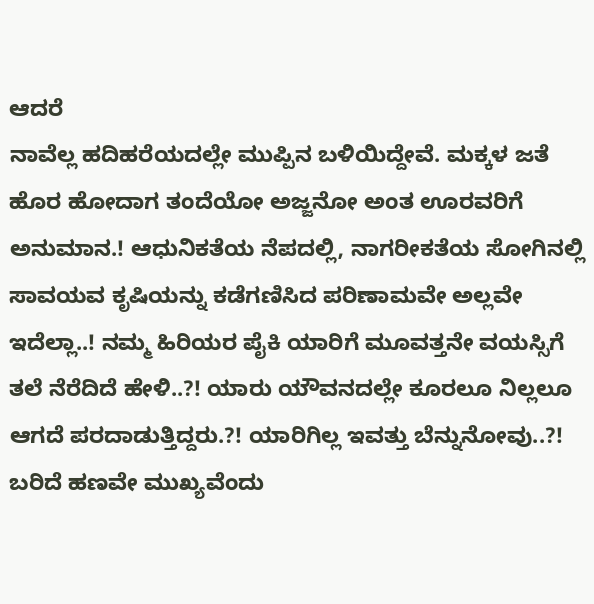ಆದರೆ
ನಾವೆಲ್ಲ ಹದಿಹರೆಯದಲ್ಲೇ ಮುಪ್ಪಿನ ಬಳಿಯಿದ್ದೇವೆ. ಮಕ್ಕಳ ಜತೆ ಹೊರ ಹೋದಾಗ ತಂದೆಯೋ ಅಜ್ಜನೋ ಅಂತ ಊರವರಿಗೆ ಅನುಮಾನ.! ಆಧುನಿಕತೆಯ ನೆಪದಲ್ಲಿ, ನಾಗರೀಕತೆಯ ಸೋಗಿನಲ್ಲಿ ಸಾವಯವ ಕೃಷಿಯನ್ನು ಕಡೆಗಣಿಸಿದ ಪರಿಣಾಮವೇ ಅಲ್ಲವೇ ಇದೆಲ್ಲಾ..! ನಮ್ಮ ಹಿರಿಯರ ಪೈಕಿ ಯಾರಿಗೆ ಮೂವತ್ತನೇ ವಯಸ್ಸಿಗೆ ತಲೆ ನೆರೆದಿದೆ ಹೇಳಿ..?! ಯಾರು ಯೌವನದಲ್ಲೇ ಕೂರಲೂ ನಿಲ್ಲಲೂ ಆಗದೆ ಪರದಾಡುತ್ತಿದ್ದರು.?! ಯಾರಿಗಿಲ್ಲ ಇವತ್ತು ಬೆನ್ನುನೋವು..?! ಬರಿದೆ ಹಣವೇ ಮುಖ್ಯವೆಂದು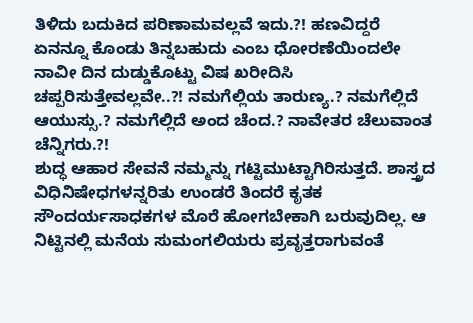ತಿಳಿದು ಬದುಕಿದ ಪರಿಣಾಮವಲ್ಲವೆ ಇದು.?! ಹಣವಿದ್ದರೆ ಏನನ್ನೂ ಕೊಂಡು ತಿನ್ನಬಹುದು ಎಂಬ ಧೋರಣೆಯಿಂದಲೇ ನಾವೀ ದಿನ ದುಡ್ಡುಕೊಟ್ಟು ವಿಷ ಖರೀದಿಸಿ ಚಪ್ಪರಿಸುತ್ತೇವಲ್ಲವೇ..?! ನಮಗೆಲ್ಲಿಯ ತಾರುಣ್ಯ.? ನಮಗೆಲ್ಲಿದೆ ಆಯುಸ್ಸು.? ನಮಗೆಲ್ಲಿದೆ ಅಂದ ಚೆಂದ.? ನಾವೇತರ ಚೆಲುವಾಂತ ಚೆನ್ನಿಗರು.?!
ಶುದ್ಧ ಆಹಾರ ಸೇವನೆ ನಮ್ಮನ್ನು ಗಟ್ಟಿಮುಟ್ಟಾಗಿರಿಸುತ್ತದೆ. ಶಾಸ್ತ್ರದ ವಿಧಿನಿಷೇಧಗಳನ್ನರಿತು ಉಂಡರೆ ತಿಂದರೆ ಕೃತಕ ಸೌಂದರ್ಯಸಾಧಕಗಳ ಮೊರೆ ಹೋಗಬೇಕಾಗಿ ಬರುವುದಿಲ್ಲ. ಆ ನಿಟ್ಟಿನಲ್ಲಿ ಮನೆಯ ಸುಮಂಗಲಿಯರು ಪ್ರವೃತ್ತರಾಗುವಂತೆ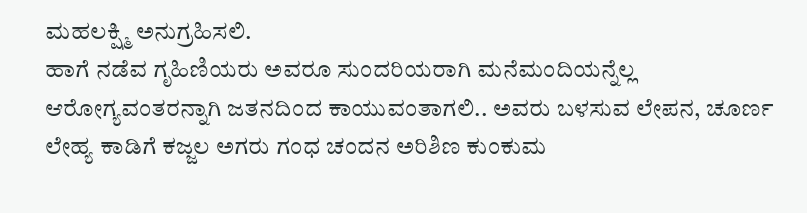ಮಹಲಕ್ಷ್ಮಿ ಅನುಗ್ರಹಿಸಲಿ.
ಹಾಗೆ ನಡೆವ ಗೃಹಿಣಿಯರು ಅವರೂ ಸುಂದರಿಯರಾಗಿ ಮನೆಮಂದಿಯನ್ನೆಲ್ಲ ಆರೋಗ್ಯವಂತರನ್ನಾಗಿ ಜತನದಿಂದ ಕಾಯುವಂತಾಗಲಿ.. ಅವರು ಬಳಸುವ ಲೇಪನ, ಚೂರ್ಣ ಲೇಹ್ಯ ಕಾಡಿಗೆ ಕಜ್ಜಲ ಅಗರು ಗಂಧ ಚಂದನ ಅರಿಶಿಣ ಕುಂಕುಮ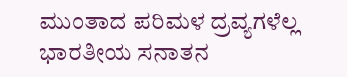ಮುಂತಾದ ಪರಿಮಳ ದ್ರವ್ಯಗಳೆಲ್ಲ ಭಾರತೀಯ ಸನಾತನ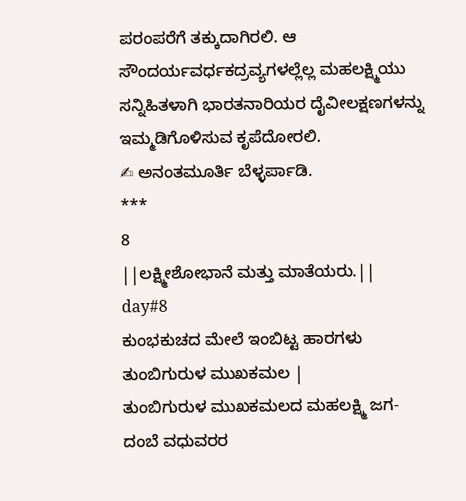ಪರಂಪರೆಗೆ ತಕ್ಕುದಾಗಿರಲಿ. ಆ ಸೌಂದರ್ಯವರ್ಧಕದ್ರವ್ಯಗಳಲ್ಲೆಲ್ಲ ಮಹಲಕ್ಷ್ಮಿಯು ಸನ್ನಿಹಿತಳಾಗಿ ಭಾರತನಾರಿಯರ ದೈವೀಲಕ್ಷಣಗಳನ್ನು ಇಮ್ಮಡಿಗೊಳಿಸುವ ಕೃಪೆದೋರಲಿ.
✍ ಅನಂತಮೂರ್ತಿ ಬೆಳ್ಳರ್ಪಾಡಿ.
***
8
||ಲಕ್ಷ್ಮೀಶೋಭಾನೆ ಮತ್ತು ಮಾತೆಯರು.||
day#8
ಕುಂಭಕುಚದ ಮೇಲೆ ಇಂಬಿಟ್ಟ ಹಾರಗಳು
ತುಂಬಿಗುರುಳ ಮುಖಕಮಲ |
ತುಂಬಿಗುರುಳ ಮುಖಕಮಲದ ಮಹಲಕ್ಷ್ಮಿ ಜಗ-
ದಂಬೆ ವಧುವರರ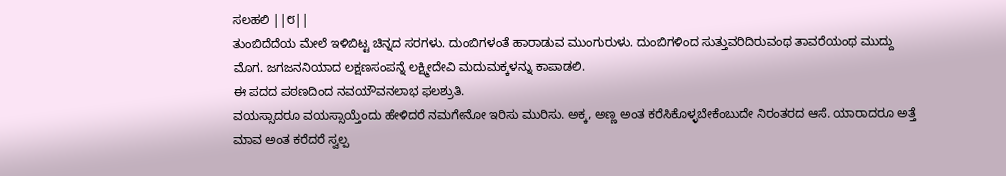ಸಲಹಲಿ ||೮||
ತುಂಬಿದೆದೆಯ ಮೇಲೆ ಇಳಿಬಿಟ್ಟ ಚಿನ್ನದ ಸರಗಳು. ದುಂಬಿಗಳಂತೆ ಹಾರಾಡುವ ಮುಂಗುರುಳು. ದುಂಬಿಗಳಿಂದ ಸುತ್ತುವರಿದಿರುವಂಥ ತಾವರೆಯಂಥ ಮುದ್ದು ಮೊಗ. ಜಗಜನನಿಯಾದ ಲಕ್ಷಣಸಂಪನ್ನೆ ಲಕ್ಷ್ಮೀದೇವಿ ಮದುಮಕ್ಕಳನ್ನು ಕಾಪಾಡಲಿ.
ಈ ಪದದ ಪಠಣದಿಂದ ನವಯೌವನಲಾಭ ಫಲಶ್ರುತಿ.
ವಯಸ್ಸಾದರೂ ವಯಸ್ಸಾಯ್ತೆಂದು ಹೇಳಿದರೆ ನಮಗೇನೋ ಇರಿಸು ಮುರಿಸು. ಅಕ್ಕ, ಅಣ್ಣ ಅಂತ ಕರೆಸಿಕೊಳ್ಳಬೇಕೆಂಬುದೇ ನಿರಂತರದ ಆಸೆ. ಯಾರಾದರೂ ಅತ್ತೆ ಮಾವ ಅಂತ ಕರೆದರೆ ಸ್ವಲ್ಪ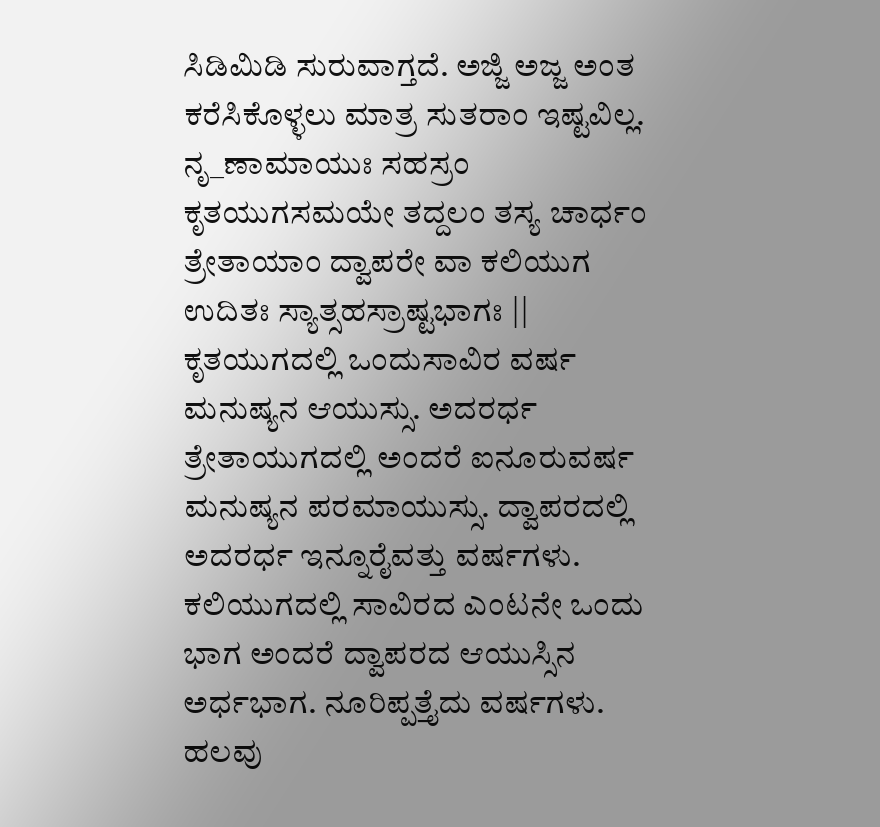ಸಿಡಿಮಿಡಿ ಸುರುವಾಗ್ತದೆ. ಅಜ್ಜಿ ಅಜ್ಜ ಅಂತ ಕರೆಸಿಕೊಳ್ಳಲು ಮಾತ್ರ ಸುತರಾಂ ಇಷ್ಟವಿಲ್ಲ.
ನೃ_ಣಾಮಾಯುಃ ಸಹಸ್ರಂ ಕೃತಯುಗಸಮಯೇ ತದ್ದಲಂ ತಸ್ಯ ಚಾರ್ಧಂ
ತ್ರೇತಾಯಾಂ ದ್ವಾಪರೇ ವಾ ಕಲಿಯುಗ ಉದಿತಃ ಸ್ಯಾತ್ಸಹಸ್ರಾಷ್ಟಭಾಗಃ ||
ಕೃತಯುಗದಲ್ಲಿ ಒಂದುಸಾವಿರ ವರ್ಷ ಮನುಷ್ಯನ ಆಯುಸ್ಸು. ಅದರರ್ಧ ತ್ರೇತಾಯುಗದಲ್ಲಿ ಅಂದರೆ ಐನೂರುವರ್ಷ ಮನುಷ್ಯನ ಪರಮಾಯುಸ್ಸು. ದ್ವಾಪರದಲ್ಲಿ ಅದರರ್ಧ ಇನ್ನೂರೈವತ್ತು ವರ್ಷಗಳು. ಕಲಿಯುಗದಲ್ಲಿ ಸಾವಿರದ ಎಂಟನೇ ಒಂದು ಭಾಗ ಅಂದರೆ ದ್ವಾಪರದ ಆಯುಸ್ಸಿನ ಅರ್ಧಭಾಗ. ನೂರಿಪ್ಪತ್ತೈದು ವರ್ಷಗಳು.
ಹಲವು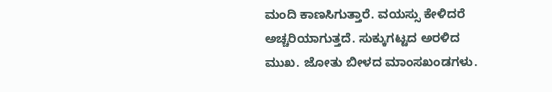ಮಂದಿ ಕಾಣಸಿಗುತ್ತಾರೆ. ವಯಸ್ಸು ಕೇಳಿದರೆ ಅಚ್ಚರಿಯಾಗುತ್ತದೆ. ಸುಕ್ಕುಗಟ್ಟದ ಅರಳಿದ ಮುಖ. ಜೋತು ಬೀಳದ ಮಾಂಸಖಂಡಗಳು.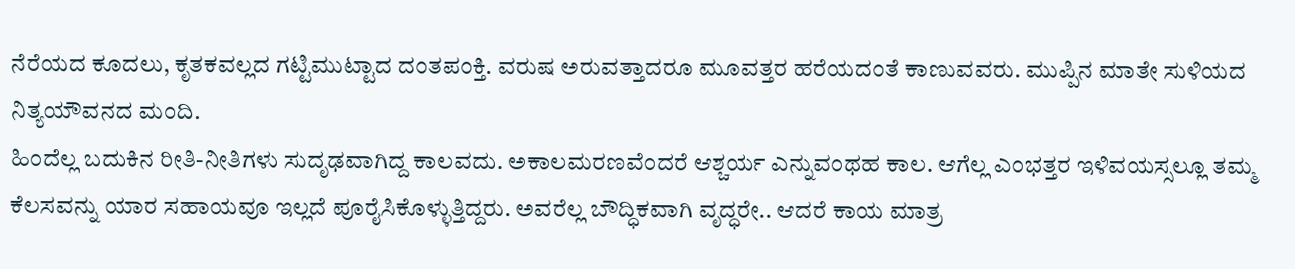ನೆರೆಯದ ಕೂದಲು, ಕೃತಕವಲ್ಲದ ಗಟ್ಟಿಮುಟ್ಟಾದ ದಂತಪಂಕ್ತಿ. ವರುಷ ಅರುವತ್ತಾದರೂ ಮೂವತ್ತರ ಹರೆಯದಂತೆ ಕಾಣುವವರು. ಮುಪ್ಪಿನ ಮಾತೇ ಸುಳಿಯದ ನಿತ್ಯಯೌವನದ ಮಂದಿ.
ಹಿಂದೆಲ್ಲ ಬದುಕಿನ ರೀತಿ-ನೀತಿಗಳು ಸುದೃಢವಾಗಿದ್ದ ಕಾಲವದು. ಅಕಾಲಮರಣವೆಂದರೆ ಆಶ್ಚರ್ಯ ಎನ್ನುವಂಥಹ ಕಾಲ. ಆಗೆಲ್ಲ ಎಂಭತ್ತರ ಇಳಿವಯಸ್ಸಲ್ಲೂ ತಮ್ಮ ಕೆಲಸವನ್ನು ಯಾರ ಸಹಾಯವೂ ಇಲ್ಲದೆ ಪೂರೈಸಿಕೊಳ್ಳುತ್ತಿದ್ದರು. ಅವರೆಲ್ಲ ಬೌದ್ಧಿಕವಾಗಿ ವೃದ್ಧರೇ.. ಆದರೆ ಕಾಯ ಮಾತ್ರ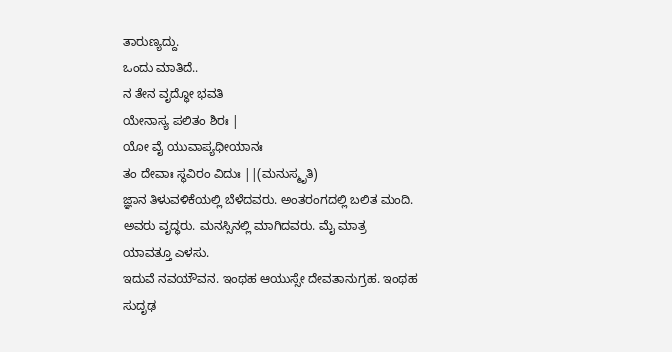ತಾರುಣ್ಯದ್ದು.
ಒಂದು ಮಾತಿದೆ..
ನ ತೇನ ವೃದ್ಧೋ ಭವತಿ
ಯೇನಾಸ್ಯ ಪಲಿತಂ ಶಿರಃ |
ಯೋ ವೈ ಯುವಾಪ್ಯಧೀಯಾನಃ
ತಂ ದೇವಾಃ ಸ್ಥವಿರಂ ವಿದುಃ ||(ಮನುಸ್ಮೃತಿ)
ಜ್ಞಾನ ತಿಳುವಳಿಕೆಯಲ್ಲಿ ಬೆಳೆದವರು. ಅಂತರಂಗದಲ್ಲಿ ಬಲಿತ ಮಂದಿ. ಅವರು ವೃದ್ಧರು. ಮನಸ್ಸಿನಲ್ಲಿ ಮಾಗಿದವರು. ಮೈ ಮಾತ್ರ ಯಾವತ್ತೂ ಎಳಸು.
ಇದುವೆ ನವಯೌವನ. ಇಂಥಹ ಆಯುಸ್ಸೇ ದೇವತಾನುಗ್ರಹ. ಇಂಥಹ ಸುದೃಢ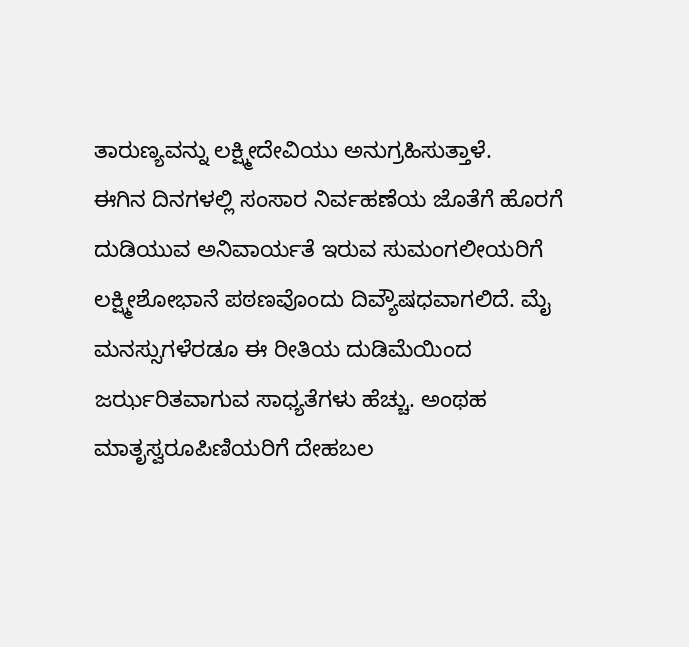ತಾರುಣ್ಯವನ್ನು ಲಕ್ಷ್ಮೀದೇವಿಯು ಅನುಗ್ರಹಿಸುತ್ತಾಳೆ.
ಈಗಿನ ದಿನಗಳಲ್ಲಿ ಸಂಸಾರ ನಿರ್ವಹಣೆಯ ಜೊತೆಗೆ ಹೊರಗೆ ದುಡಿಯುವ ಅನಿವಾರ್ಯತೆ ಇರುವ ಸುಮಂಗಲೀಯರಿಗೆ ಲಕ್ಷ್ಮೀಶೋಭಾನೆ ಪಠಣವೊಂದು ದಿವ್ಯೌಷಧವಾಗಲಿದೆ. ಮೈ ಮನಸ್ಸುಗಳೆರಡೂ ಈ ರೀತಿಯ ದುಡಿಮೆಯಿಂದ ಜರ್ಝರಿತವಾಗುವ ಸಾಧ್ಯತೆಗಳು ಹೆಚ್ಚು. ಅಂಥಹ ಮಾತೃಸ್ವರೂಪಿಣಿಯರಿಗೆ ದೇಹಬಲ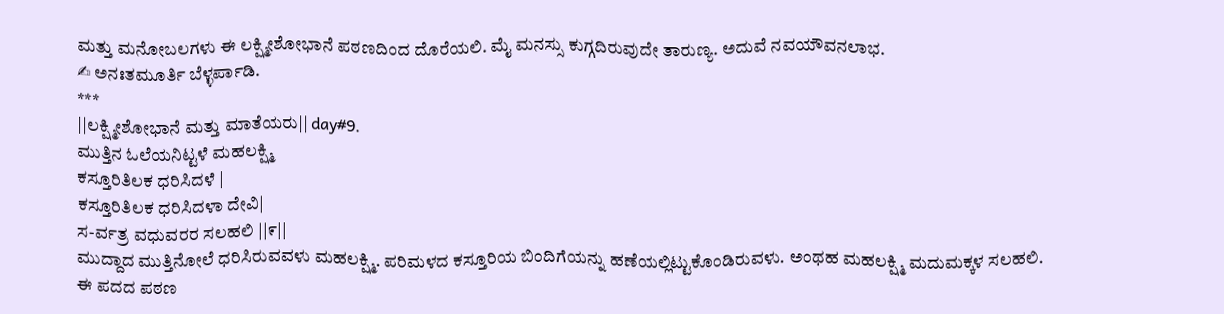ಮತ್ತು ಮನೋಬಲಗಳು ಈ ಲಕ್ಷ್ಮೀಶೋಭಾನೆ ಪಠಣದಿಂದ ದೊರೆಯಲಿ. ಮೈ ಮನಸ್ಸು ಕುಗ್ಗದಿರುವುದೇ ತಾರುಣ್ಯ. ಅದುವೆ ನವಯೌವನಲಾಭ.
✍ ಅನಃತಮೂರ್ತಿ ಬೆಳ್ಳರ್ಪಾಡಿ.
***
||ಲಕ್ಷ್ಮೀಶೋಭಾನೆ ಮತ್ತು ಮಾತೆಯರು|| day#9.
ಮುತ್ತಿನ ಓಲೆಯನಿಟ್ಟಳೆ ಮಹಲಕ್ಷ್ಮಿ
ಕಸ್ತೂರಿತಿಲಕ ಧರಿಸಿದಳೆ |
ಕಸ್ತೂರಿತಿಲಕ ಧರಿಸಿದಳಾ ದೇವಿ|
ಸ-ರ್ವತ್ರ ವಧುವರರ ಸಲಹಲಿ ||೯||
ಮುದ್ದಾದ ಮುತ್ತಿನೋಲೆ ಧರಿಸಿರುವವಳು ಮಹಲಕ್ಷ್ಮಿ. ಪರಿಮಳದ ಕಸ್ತೂರಿಯ ಬಿಂದಿಗೆಯನ್ನು ಹಣೆಯಲ್ಲಿಟ್ಟುಕೊಂಡಿರುವಳು. ಅಂಥಹ ಮಹಲಕ್ಷ್ಮಿ ಮದುಮಕ್ಕಳ ಸಲಹಲಿ.
ಈ ಪದದ ಪಠಣ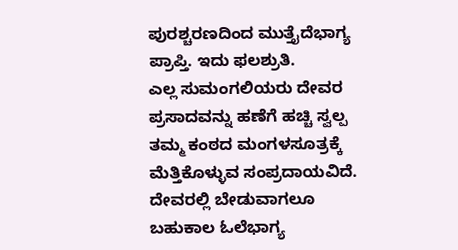ಪುರಶ್ಚರಣದಿಂದ ಮುತ್ತೈದೆಭಾಗ್ಯ ಪ್ರಾಪ್ತಿ. ಇದು ಫಲಶ್ರುತಿ.
ಎಲ್ಲ ಸುಮಂಗಲಿಯರು ದೇವರ ಪ್ರಸಾದವನ್ನು ಹಣೆಗೆ ಹಚ್ಚಿ ಸ್ವಲ್ಪ ತಮ್ಮ ಕಂಠದ ಮಂಗಳಸೂತ್ರಕ್ಕೆ ಮೆತ್ತಿಕೊಳ್ಳುವ ಸಂಪ್ರದಾಯವಿದೆ. ದೇವರಲ್ಲಿ ಬೇಡುವಾಗಲೂ ಬಹುಕಾಲ ಓಲೆಭಾಗ್ಯ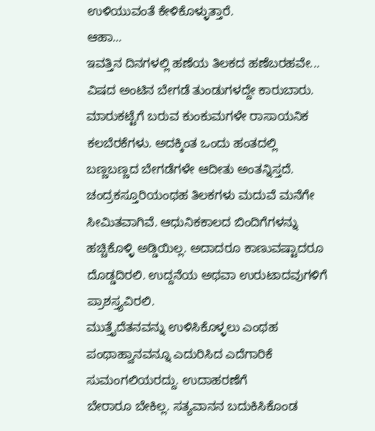ಉಳಿಯುವಂತೆ ಕೇಳಿಕೊಳ್ಳುತ್ತಾರೆ.
ಆಹಾ...
ಇವತ್ತಿನ ದಿನಗಳಲ್ಲಿ ಹಣೆಯ ತಿಲಕದ ಹಣೆಬರಹವೇ... ವಿಷದ ಅಂಟಿನ ಬೇಗಡೆ ತುಂಡುಗಳದ್ದೇ ಕಾರುಬಾರು. ಮಾರುಕಟ್ಟೆಗೆ ಬರುವ ಕುಂಕುಮಗಳೇ ರಾಸಾಯನಿಕ ಕಲಬೆರಕೆಗಳು. ಅದಕ್ಕಿಂತ ಒಂದು ಹಂತದಲ್ಲಿ ಬಣ್ಣಬಣ್ಣದ ಬೇಗಡೆಗಳೇ ಆದೀತು ಅಂತನ್ನಿಸ್ತದೆ.
ಚಂದ್ರಕಸ್ತೂರಿಯಂಥಹ ತಿಲಕಗಳು ಮದುವೆ ಮನೆಗೇ ಸೀಮಿತವಾಗಿವೆ. ಆಧುನಿಕಕಾಲದ ಬಿಂದಿಗೆಗಳನ್ನು ಹಚ್ಚಿಕೊಳ್ಳಿ ಅಡ್ಡಿಯಿಲ್ಲ. ಅದಾದರೂ ಕಾಣುವಷ್ಟಾದರೂ ದೊಡ್ಡದಿರಲಿ. ಉದ್ದನೆಯ ಅಥವಾ ಉರುಟಾದವುಗಳಿಗೆ ಪ್ರಾಶಸ್ತ್ಯವಿರಲಿ.
ಮುತ್ತೈದೆತನವನ್ನು ಉಳಿಸಿಕೊಳ್ಳಲು ಎಂಥಹ ಪಂಥಾಹ್ವಾನವನ್ನೂ ಎದುರಿಸಿದ ಎದೆಗಾರಿಕೆ ಸುಮಂಗಲಿಯರದ್ದು. ಉದಾಹರಣೆಗೆ
ಬೇರಾರೂ ಬೇಕಿಲ್ಲ. ಸತ್ಯವಾನನ ಬದುಕಿಸಿಕೊಂಡ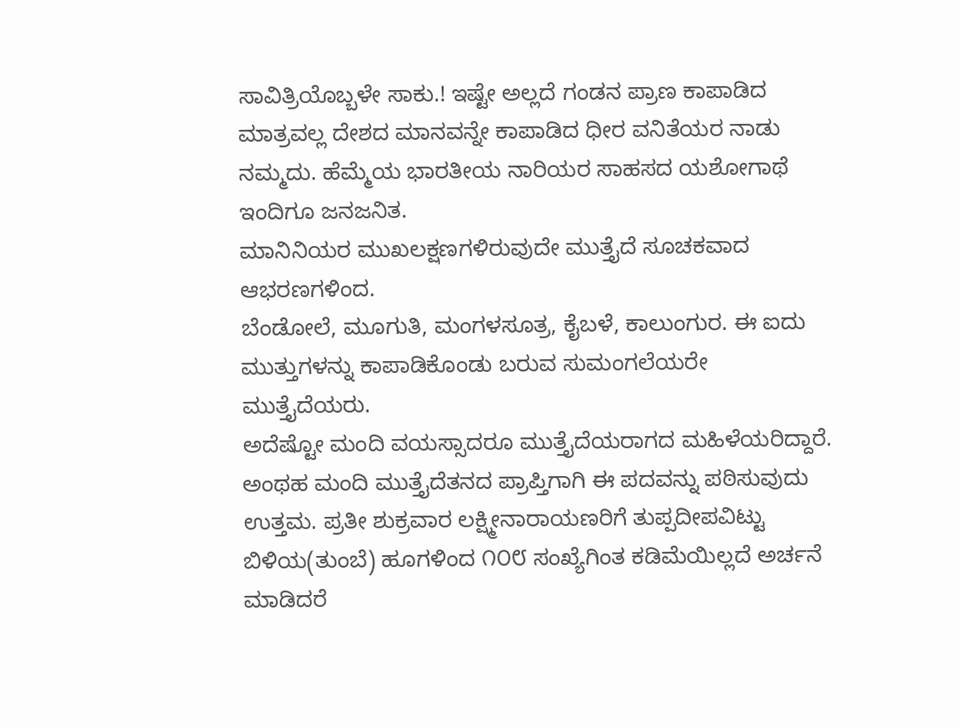ಸಾವಿತ್ರಿಯೊಬ್ಬಳೇ ಸಾಕು.! ಇಷ್ಟೇ ಅಲ್ಲದೆ ಗಂಡನ ಪ್ರಾಣ ಕಾಪಾಡಿದ ಮಾತ್ರವಲ್ಲ ದೇಶದ ಮಾನವನ್ನೇ ಕಾಪಾಡಿದ ಧೀರ ವನಿತೆಯರ ನಾಡು ನಮ್ಮದು. ಹೆಮ್ಮೆಯ ಭಾರತೀಯ ನಾರಿಯರ ಸಾಹಸದ ಯಶೋಗಾಥೆ ಇಂದಿಗೂ ಜನಜನಿತ.
ಮಾನಿನಿಯರ ಮುಖಲಕ್ಷಣಗಳಿರುವುದೇ ಮುತ್ತೈದೆ ಸೂಚಕವಾದ ಆಭರಣಗಳಿಂದ.
ಬೆಂಡೋಲೆ, ಮೂಗುತಿ, ಮಂಗಳಸೂತ್ರ, ಕೈಬಳೆ, ಕಾಲುಂಗುರ. ಈ ಐದು ಮುತ್ತುಗಳನ್ನು ಕಾಪಾಡಿಕೊಂಡು ಬರುವ ಸುಮಂಗಲೆಯರೇ ಮುತ್ತೈದೆಯರು.
ಅದೆಷ್ಟೋ ಮಂದಿ ವಯಸ್ಸಾದರೂ ಮುತ್ತೈದೆಯರಾಗದ ಮಹಿಳೆಯರಿದ್ದಾರೆ. ಅಂಥಹ ಮಂದಿ ಮುತ್ತೈದೆತನದ ಪ್ರಾಪ್ತಿಗಾಗಿ ಈ ಪದವನ್ನು ಪಠಿಸುವುದು ಉತ್ತಮ. ಪ್ರತೀ ಶುಕ್ರವಾರ ಲಕ್ಷ್ಮೀನಾರಾಯಣರಿಗೆ ತುಪ್ಪದೀಪವಿಟ್ಟು ಬಿಳಿಯ(ತುಂಬೆ) ಹೂಗಳಿಂದ ೧೦೮ ಸಂಖ್ಯೆಗಿಂತ ಕಡಿಮೆಯಿಲ್ಲದೆ ಅರ್ಚನೆ ಮಾಡಿದರೆ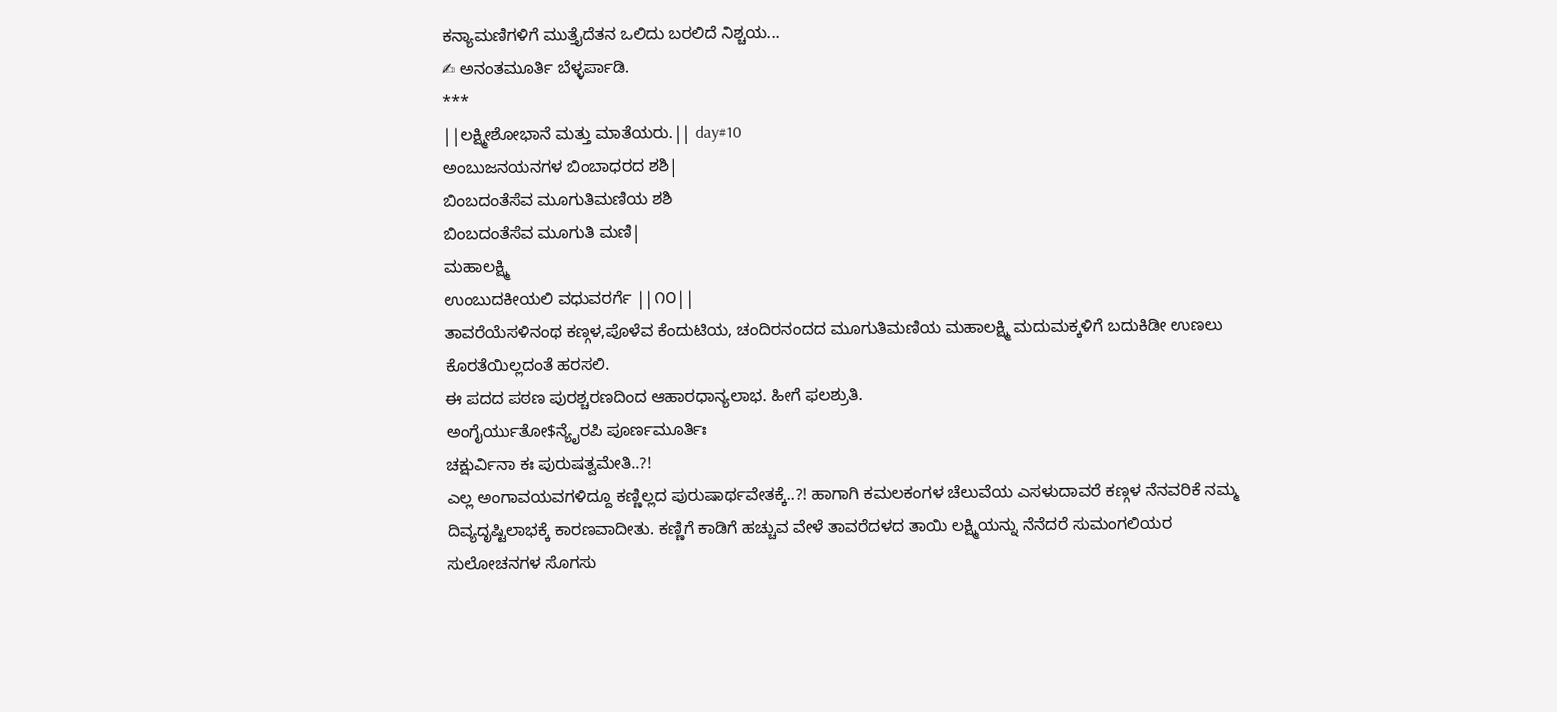ಕನ್ಯಾಮಣಿಗಳಿಗೆ ಮುತ್ತೈದೆತನ ಒಲಿದು ಬರಲಿದೆ ನಿಶ್ಚಯ...
✍ ಅನಂತಮೂರ್ತಿ ಬೆಳ್ಳರ್ಪಾಡಿ.
***
||ಲಕ್ಷ್ಮೀಶೋಭಾನೆ ಮತ್ತು ಮಾತೆಯರು.|| day#10
ಅಂಬುಜನಯನಗಳ ಬಿಂಬಾಧರದ ಶಶಿ|
ಬಿಂಬದಂತೆಸೆವ ಮೂಗುತಿಮಣಿಯ ಶಶಿ
ಬಿಂಬದಂತೆಸೆವ ಮೂಗುತಿ ಮಣಿ|
ಮಹಾಲಕ್ಷ್ಮಿ
ಉಂಬುದಕೀಯಲಿ ವಧುವರರ್ಗೆ ||೧೦||
ತಾವರೆಯೆಸಳಿನಂಥ ಕಣ್ಗಳ,ಪೊಳೆವ ಕೆಂದುಟಿಯ, ಚಂದಿರನಂದದ ಮೂಗುತಿಮಣಿಯ ಮಹಾಲಕ್ಷ್ಮಿ ಮದುಮಕ್ಕಳಿಗೆ ಬದುಕಿಡೀ ಉಣಲು ಕೊರತೆಯಿಲ್ಲದಂತೆ ಹರಸಲಿ.
ಈ ಪದದ ಪಠಣ ಪುರಶ್ಚರಣದಿಂದ ಆಹಾರಧಾನ್ಯಲಾಭ. ಹೀಗೆ ಫಲಶ್ರುತಿ.
ಅಂಗೈರ್ಯುತೋ$ನ್ಯೈರಪಿ ಪೂರ್ಣಮೂರ್ತಿಃ
ಚಕ್ಷುರ್ವಿನಾ ಕಃ ಪುರುಷತ್ವಮೇತಿ..?!
ಎಲ್ಲ ಅಂಗಾವಯವಗಳಿದ್ದೂ ಕಣ್ಣಿಲ್ಲದ ಪುರುಷಾರ್ಥವೇತಕ್ಕೆ..?! ಹಾಗಾಗಿ ಕಮಲಕಂಗಳ ಚೆಲುವೆಯ ಎಸಳುದಾವರೆ ಕಣ್ಗಳ ನೆನವರಿಕೆ ನಮ್ಮ ದಿವ್ಯದೃಷ್ಟಿಲಾಭಕ್ಕೆ ಕಾರಣವಾದೀತು. ಕಣ್ಣಿಗೆ ಕಾಡಿಗೆ ಹಚ್ಚುವ ವೇಳೆ ತಾವರೆದಳದ ತಾಯಿ ಲಕ್ಷ್ಮಿಯನ್ನು ನೆನೆದರೆ ಸುಮಂಗಲಿಯರ ಸುಲೋಚನಗಳ ಸೊಗಸು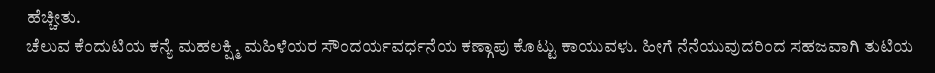ಹೆಚ್ಚೀತು.
ಚೆಲುವ ಕೆಂದುಟಿಯ ಕನ್ಯೆ ಮಹಲಕ್ಷ್ಮಿ ಮಹಿಳೆಯರ ಸೌಂದರ್ಯವರ್ಧನೆಯ ಕಣ್ಗಾಪು ಕೊಟ್ಟು ಕಾಯುವಳು. ಹೀಗೆ ನೆನೆಯುವುದರಿಂದ ಸಹಜವಾಗಿ ತುಟಿಯ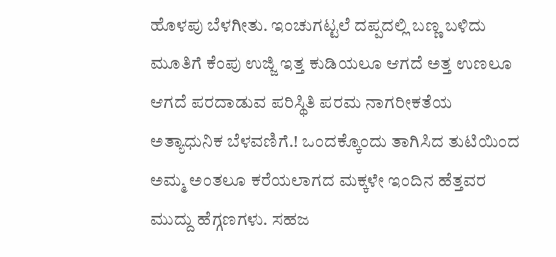ಹೊಳಪು ಬೆಳಗೀತು. ಇಂಚುಗಟ್ಟಲೆ ದಪ್ಪದಲ್ಲಿ ಬಣ್ಣ ಬಳಿದು ಮೂತಿಗೆ ಕೆಂಪು ಉಜ್ಜಿ ಇತ್ತ ಕುಡಿಯಲೂ ಆಗದೆ ಅತ್ತ ಉಣಲೂ ಆಗದೆ ಪರದಾಡುವ ಪರಿಸ್ಥಿತಿ ಪರಮ ನಾಗರೀಕತೆಯ ಅತ್ಯಾಧುನಿಕ ಬೆಳವಣಿಗೆ.! ಒಂದಕ್ಕೊಂದು ತಾಗಿಸಿದ ತುಟಿಯಿಂದ ಅಮ್ಮ ಅಂತಲೂ ಕರೆಯಲಾಗದ ಮಕ್ಕಳೇ ಇಂದಿನ ಹೆತ್ತವರ ಮುದ್ದು ಹೆಗ್ಗಣಗಳು. ಸಹಜ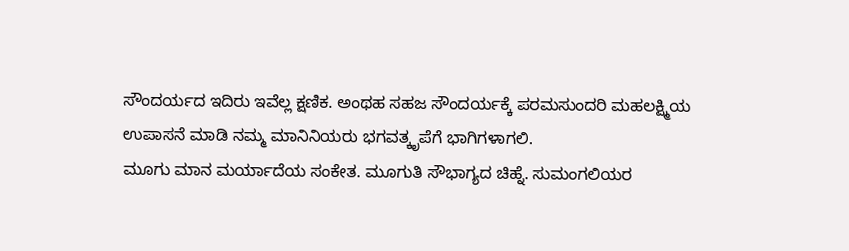ಸೌಂದರ್ಯದ ಇದಿರು ಇವೆಲ್ಲ ಕ್ಷಣಿಕ. ಅಂಥಹ ಸಹಜ ಸೌಂದರ್ಯಕ್ಕೆ ಪರಮಸುಂದರಿ ಮಹಲಕ್ಷ್ಮಿಯ ಉಪಾಸನೆ ಮಾಡಿ ನಮ್ಮ ಮಾನಿನಿಯರು ಭಗವತ್ಕೃಪೆಗೆ ಭಾಗಿಗಳಾಗಲಿ.
ಮೂಗು ಮಾನ ಮರ್ಯಾದೆಯ ಸಂಕೇತ. ಮೂಗುತಿ ಸೌಭಾಗ್ಯದ ಚಿಹ್ನೆ. ಸುಮಂಗಲಿಯರ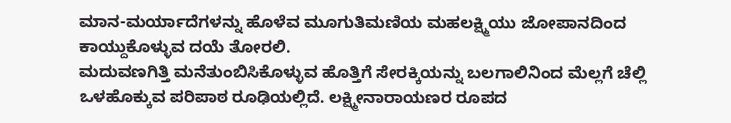ಮಾನ-ಮರ್ಯಾದೆಗಳನ್ನು ಹೊಳೆವ ಮೂಗುತಿಮಣಿಯ ಮಹಲಕ್ಷ್ಮಿಯು ಜೋಪಾನದಿಂದ ಕಾಯ್ದುಕೊಳ್ಳುವ ದಯೆ ತೋರಲಿ.
ಮದುವಣಗಿತ್ತಿ ಮನೆತುಂಬಿಸಿಕೊಳ್ಳುವ ಹೊತ್ತಿಗೆ ಸೇರಕ್ಕಿಯನ್ನು ಬಲಗಾಲಿನಿಂದ ಮೆಲ್ಲಗೆ ಚೆಲ್ಲಿ ಒಳಹೊಕ್ಕುವ ಪರಿಪಾಠ ರೂಢಿಯಲ್ಲಿದೆ. ಲಕ್ಷ್ಮೀನಾರಾಯಣರ ರೂಪದ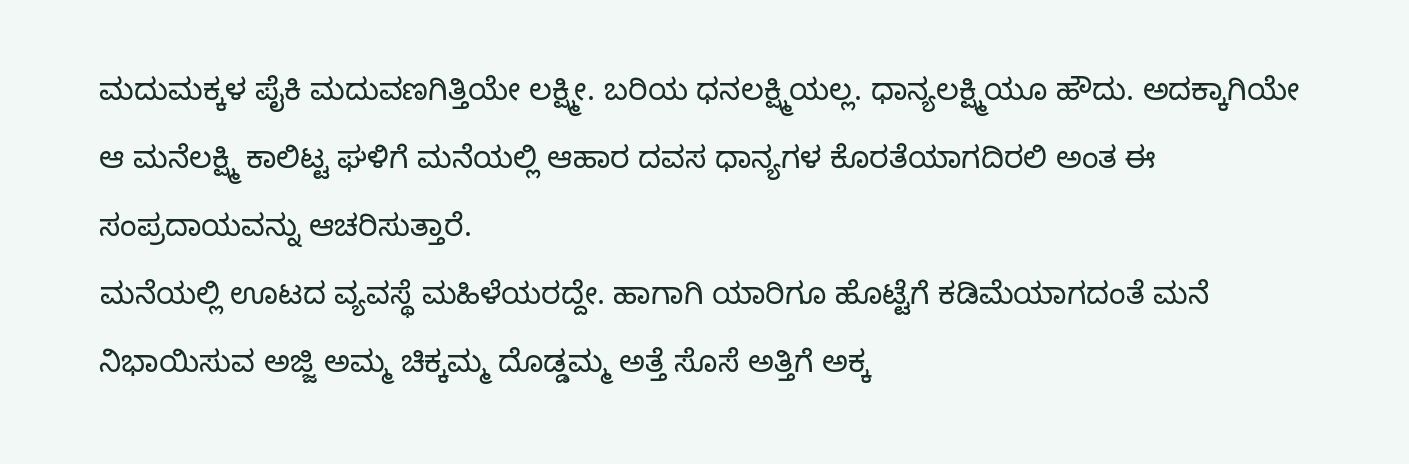ಮದುಮಕ್ಕಳ ಪೈಕಿ ಮದುವಣಗಿತ್ತಿಯೇ ಲಕ್ಷ್ಮೀ. ಬರಿಯ ಧನಲಕ್ಷ್ಮಿಯಲ್ಲ. ಧಾನ್ಯಲಕ್ಷ್ಮಿಯೂ ಹೌದು. ಅದಕ್ಕಾಗಿಯೇ ಆ ಮನೆಲಕ್ಷ್ಮಿ ಕಾಲಿಟ್ಟ ಘಳಿಗೆ ಮನೆಯಲ್ಲಿ ಆಹಾರ ದವಸ ಧಾನ್ಯಗಳ ಕೊರತೆಯಾಗದಿರಲಿ ಅಂತ ಈ ಸಂಪ್ರದಾಯವನ್ನು ಆಚರಿಸುತ್ತಾರೆ.
ಮನೆಯಲ್ಲಿ ಊಟದ ವ್ಯವಸ್ಥೆ ಮಹಿಳೆಯರದ್ದೇ. ಹಾಗಾಗಿ ಯಾರಿಗೂ ಹೊಟ್ಟೆಗೆ ಕಡಿಮೆಯಾಗದಂತೆ ಮನೆ ನಿಭಾಯಿಸುವ ಅಜ್ಜಿ ಅಮ್ಮ ಚಿಕ್ಕಮ್ಮ ದೊಡ್ಡಮ್ಮ ಅತ್ತೆ ಸೊಸೆ ಅತ್ತಿಗೆ ಅಕ್ಕ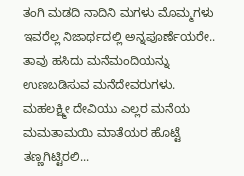ತಂಗಿ ಮಡದಿ ನಾದಿನಿ ಮಗಳು ಮೊಮ್ಮಗಳು ಇವರೆಲ್ಲ ನಿಜಾರ್ಥದಲ್ಲಿ ಅನ್ನಪೂರ್ಣೆಯರೇ.. ತಾವು ಹಸಿದು ಮನೆಮಂದಿಯನ್ನು ಉಣಬಡಿಸುವ ಮನೆದೇವರುಗಳು. ಮಹಲಕ್ಷ್ಮೀ ದೇವಿಯು ಎಲ್ಲರ ಮನೆಯ ಮಮತಾಮಯಿ ಮಾತೆಯರ ಹೊಟ್ಟೆ ತಣ್ಣಗಿಟ್ಟಿರಲಿ...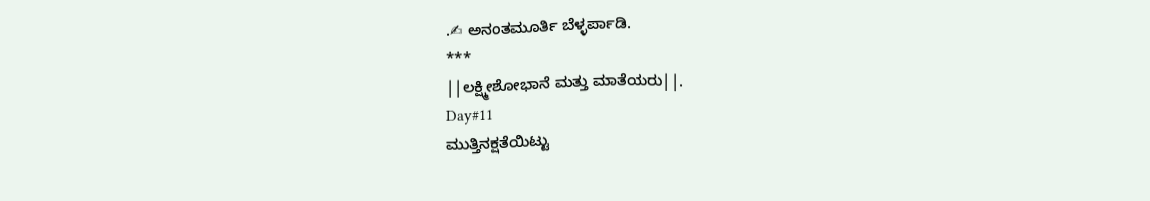.✍ ಅನಂತಮೂರ್ತಿ ಬೆಳ್ಳರ್ಪಾಡಿ.
***
||ಲಕ್ಷ್ಮೀಶೋಭಾನೆ ಮತ್ತು ಮಾತೆಯರು||.
Day#11
ಮುತ್ತಿನಕ್ಷತೆಯಿಟ್ಟು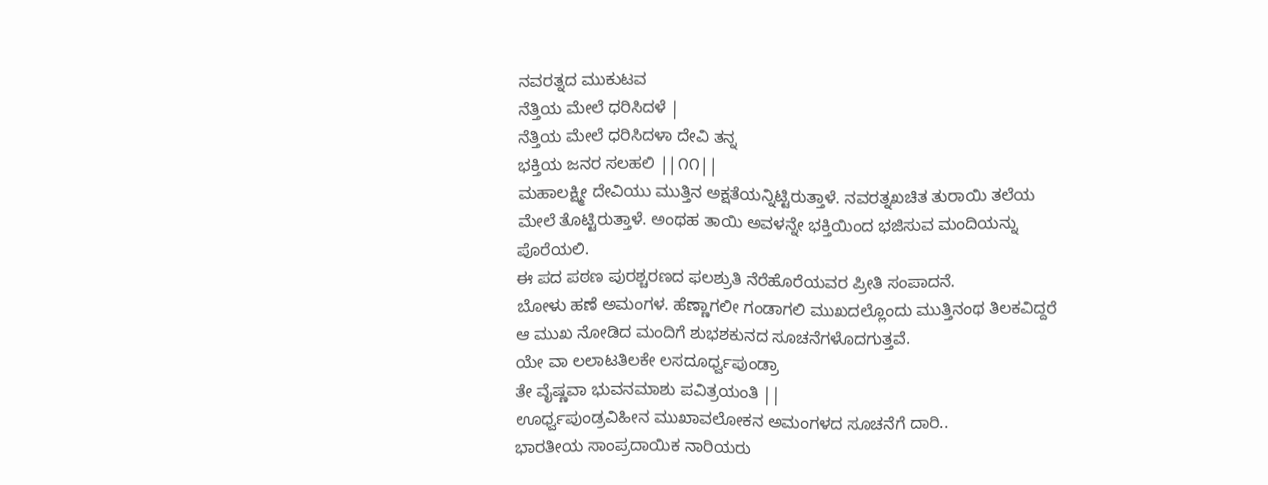ನವರತ್ನದ ಮುಕುಟವ
ನೆತ್ತಿಯ ಮೇಲೆ ಧರಿಸಿದಳೆ |
ನೆತ್ತಿಯ ಮೇಲೆ ಧರಿಸಿದಳಾ ದೇವಿ ತನ್ನ
ಭಕ್ತಿಯ ಜನರ ಸಲಹಲಿ ||೧೧||
ಮಹಾಲಕ್ಷ್ಮೀ ದೇವಿಯು ಮುತ್ತಿನ ಅಕ್ಷತೆಯನ್ನಿಟ್ಟಿರುತ್ತಾಳೆ. ನವರತ್ನಖಚಿತ ತುರಾಯಿ ತಲೆಯ ಮೇಲೆ ತೊಟ್ಟಿರುತ್ತಾಳೆ. ಅಂಥಹ ತಾಯಿ ಅವಳನ್ನೇ ಭಕ್ತಿಯಿಂದ ಭಜಿಸುವ ಮಂದಿಯನ್ನು ಪೊರೆಯಲಿ.
ಈ ಪದ ಪಠಣ ಪುರಶ್ಚರಣದ ಫಲಶ್ರುತಿ ನೆರೆಹೊರೆಯವರ ಪ್ರೀತಿ ಸಂಪಾದನೆ.
ಬೋಳು ಹಣೆ ಅಮಂಗಳ. ಹೆಣ್ಣಾಗಲೀ ಗಂಡಾಗಲಿ ಮುಖದಲ್ಲೊಂದು ಮುತ್ತಿನಂಥ ತಿಲಕವಿದ್ದರೆ ಆ ಮುಖ ನೋಡಿದ ಮಂದಿಗೆ ಶುಭಶಕುನದ ಸೂಚನೆಗಳೊದಗುತ್ತವೆ.
ಯೇ ವಾ ಲಲಾಟತಿಲಕೇ ಲಸದೂರ್ಧ್ವಪುಂಡ್ರಾ
ತೇ ವೈಷ್ಣವಾ ಭುವನಮಾಶು ಪವಿತ್ರಯಂತಿ ||
ಊರ್ಧ್ವಪುಂಡ್ರವಿಹೀನ ಮುಖಾವಲೋಕನ ಅಮಂಗಳದ ಸೂಚನೆಗೆ ದಾರಿ..
ಭಾರತೀಯ ಸಾಂಪ್ರದಾಯಿಕ ನಾರಿಯರು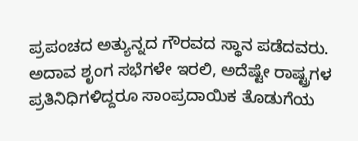ಪ್ರಪಂಚದ ಅತ್ಯುನ್ನದ ಗೌರವದ ಸ್ಥಾನ ಪಡೆದವರು. ಅದಾವ ಶೃಂಗ ಸಭೆಗಳೇ ಇರಲಿ, ಅದೆಷ್ಟೇ ರಾಷ್ಟ್ರಗಳ ಪ್ರತಿನಿಧಿಗಳಿದ್ದರೂ ಸಾಂಪ್ರದಾಯಿಕ ತೊಡುಗೆಯ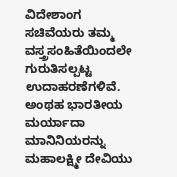ವಿದೇಶಾಂಗ ಸಚಿವೆಯರು ತಮ್ಮ ವಸ್ತ್ರಸಂಹಿತೆಯಿಂದಲೇ ಗುರುತಿಸಲ್ಪಟ್ಟ ಉದಾಹರಣೆಗಳಿವೆ. ಅಂಥಹ ಭಾರತೀಯ ಮರ್ಯಾದಾ ಮಾನಿನಿಯರನ್ನು ಮಹಾಲಕ್ಷ್ಮೀ ದೇವಿಯು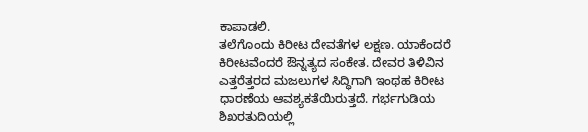ಕಾಪಾಡಲಿ.
ತಲೆಗೊಂದು ಕಿರೀಟ ದೇವತೆಗಳ ಲಕ್ಷಣ. ಯಾಕೆಂದರೆ ಕಿರೀಟವೆಂದರೆ ಔನ್ನತ್ಯದ ಸಂಕೇತ. ದೇವರ ತಿಳಿವಿನ ಎತ್ತರೆತ್ತರದ ಮಜಲುಗಳ ಸಿದ್ಧಿಗಾಗಿ ಇಂಥಹ ಕಿರೀಟ ಧಾರಣೆಯ ಆವಶ್ಯಕತೆಯಿರುತ್ತದೆ. ಗರ್ಭಗುಡಿಯ ಶಿಖರತುದಿಯಲ್ಲಿ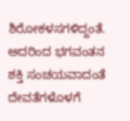ಶಿರೋಕಳಸಗಳಿದ್ದಂತೆ. ಅದರಿಂದ ಭಗವಂತನ ಶಕ್ತಿ ಸಂಚಯವಾದಂತೆ ದೇವತೆಗಳೊಳಗೆ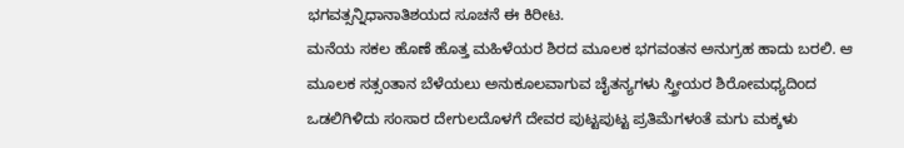ಭಗವತ್ಸನ್ನಿಧಾನಾತಿಶಯದ ಸೂಚನೆ ಈ ಕಿರೀಟ.
ಮನೆಯ ಸಕಲ ಹೊಣೆ ಹೊತ್ತ ಮಹಿಳೆಯರ ಶಿರದ ಮೂಲಕ ಭಗವಂತನ ಅನುಗ್ರಹ ಹಾದು ಬರಲಿ. ಆ ಮೂಲಕ ಸತ್ಸಂತಾನ ಬೆಳೆಯಲು ಅನುಕೂಲವಾಗುವ ಚೈತನ್ಯಗಳು ಸ್ತ್ರೀಯರ ಶಿರೋಮಧ್ಯದಿಂದ ಒಡಲಿಗಿಳಿದು ಸಂಸಾರ ದೇಗುಲದೊಳಗೆ ದೇವರ ಪುಟ್ಟಪುಟ್ಟ ಪ್ರತಿಮೆಗಳಂತೆ ಮಗು ಮಕ್ಕಳು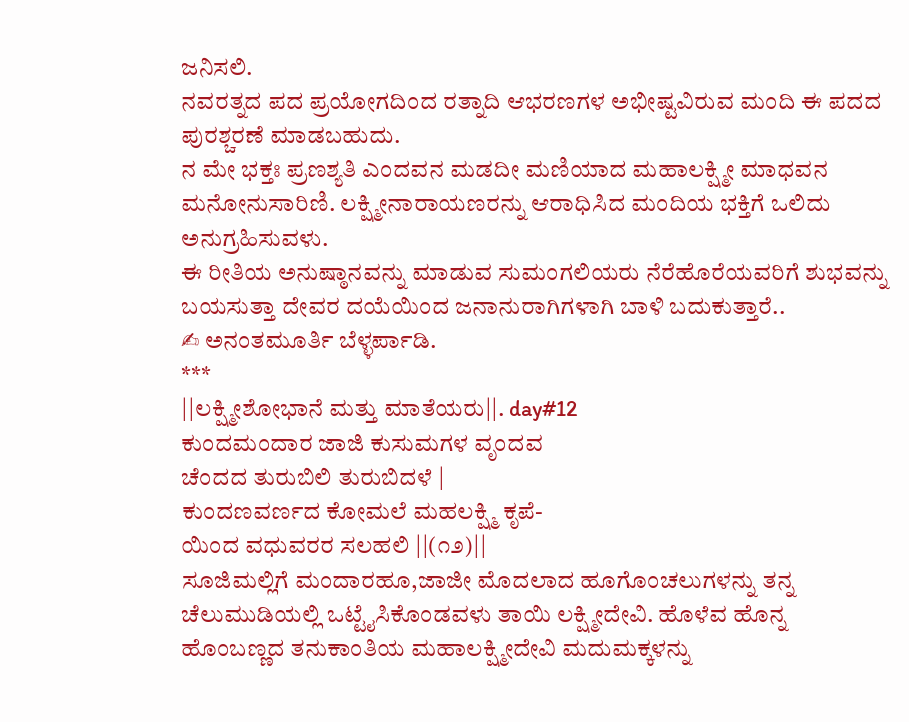ಜನಿಸಲಿ.
ನವರತ್ನದ ಪದ ಪ್ರಯೋಗದಿಂದ ರತ್ನಾದಿ ಆಭರಣಗಳ ಅಭೀಷ್ಟವಿರುವ ಮಂದಿ ಈ ಪದದ ಪುರಶ್ಚರಣೆ ಮಾಡಬಹುದು.
ನ ಮೇ ಭಕ್ತಃ ಪ್ರಣಶ್ಯತಿ ಎಂದವನ ಮಡದೀ ಮಣಿಯಾದ ಮಹಾಲಕ್ಷ್ಮೀ ಮಾಧವನ ಮನೋನುಸಾರಿಣಿ. ಲಕ್ಷ್ಮೀನಾರಾಯಣರನ್ನು ಆರಾಧಿಸಿದ ಮಂದಿಯ ಭಕ್ತಿಗೆ ಒಲಿದು ಅನುಗ್ರಹಿಸುವಳು.
ಈ ರೀತಿಯ ಅನುಷ್ಠಾನವನ್ನು ಮಾಡುವ ಸುಮಂಗಲಿಯರು ನೆರೆಹೊರೆಯವರಿಗೆ ಶುಭವನ್ನು ಬಯಸುತ್ತಾ ದೇವರ ದಯೆಯಿಂದ ಜನಾನುರಾಗಿಗಳಾಗಿ ಬಾಳಿ ಬದುಕುತ್ತಾರೆ..
✍ ಅನಂತಮೂರ್ತಿ ಬೆಳ್ಳರ್ಪಾಡಿ.
***
||ಲಕ್ಷ್ಮೀಶೋಭಾನೆ ಮತ್ತು ಮಾತೆಯರು||. day#12
ಕುಂದಮಂದಾರ ಜಾಜಿ ಕುಸುಮಗಳ ವೃಂದವ
ಚೆಂದದ ತುರುಬಿಲಿ ತುರುಬಿದಳೆ |
ಕುಂದಣವರ್ಣದ ಕೋಮಲೆ ಮಹಲಕ್ಷ್ಮಿ ಕೃಪೆ-
ಯಿಂದ ವಧುವರರ ಸಲಹಲಿ ||(೧೨)||
ಸೂಜಿಮಲ್ಲಿಗೆ ಮಂದಾರಹೂ,ಜಾಜೀ ಮೊದಲಾದ ಹೂಗೊಂಚಲುಗಳನ್ನು ತನ್ನ ಚೆಲುಮುಡಿಯಲ್ಲಿ ಒಟ್ಟೈಸಿಕೊಂಡವಳು ತಾಯಿ ಲಕ್ಷ್ಮೀದೇವಿ. ಹೊಳೆವ ಹೊನ್ನ ಹೊಂಬಣ್ಣದ ತನುಕಾಂತಿಯ ಮಹಾಲಕ್ಷ್ಮೀದೇವಿ ಮದುಮಕ್ಕಳನ್ನು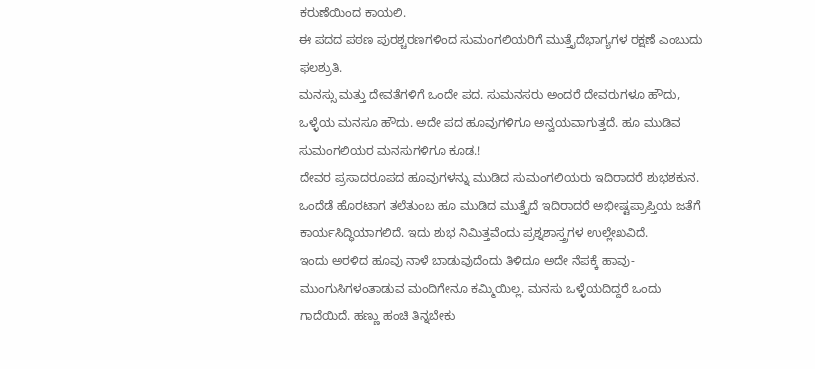ಕರುಣೆಯಿಂದ ಕಾಯಲಿ.
ಈ ಪದದ ಪಠಣ ಪುರಶ್ಚರಣಗಳಿಂದ ಸುಮಂಗಲಿಯರಿಗೆ ಮುತ್ತೈದೆಭಾಗ್ಯಗಳ ರಕ್ಷಣೆ ಎಂಬುದು ಫಲಶ್ರುತಿ.
ಮನಸ್ಸು ಮತ್ತು ದೇವತೆಗಳಿಗೆ ಒಂದೇ ಪದ. ಸುಮನಸರು ಅಂದರೆ ದೇವರುಗಳೂ ಹೌದು, ಒಳ್ಳೆಯ ಮನಸೂ ಹೌದು. ಅದೇ ಪದ ಹೂವುಗಳಿಗೂ ಅನ್ವಯವಾಗುತ್ತದೆ. ಹೂ ಮುಡಿವ ಸುಮಂಗಲಿಯರ ಮನಸುಗಳಿಗೂ ಕೂಡ.!
ದೇವರ ಪ್ರಸಾದರೂಪದ ಹೂವುಗಳನ್ನು ಮುಡಿದ ಸುಮಂಗಲಿಯರು ಇದಿರಾದರೆ ಶುಭಶಕುನ. ಒಂದೆಡೆ ಹೊರಟಾಗ ತಲೆತುಂಬ ಹೂ ಮುಡಿದ ಮುತ್ತೈದೆ ಇದಿರಾದರೆ ಅಭೀಷ್ಟಪ್ರಾಪ್ತಿಯ ಜತೆಗೆ ಕಾರ್ಯಸಿದ್ಧಿಯಾಗಲಿದೆ. ಇದು ಶುಭ ನಿಮಿತ್ತವೆಂದು ಪ್ರಶ್ನಶಾಸ್ತ್ರಗಳ ಉಲ್ಲೇಖವಿದೆ.
ಇಂದು ಅರಳಿದ ಹೂವು ನಾಳೆ ಬಾಡುವುದೆಂದು ತಿಳಿದೂ ಅದೇ ನೆಪಕ್ಕೆ ಹಾವು-ಮುಂಗುಸಿಗಳಂತಾಡುವ ಮಂದಿಗೇನೂ ಕಮ್ಮಿಯಿಲ್ಲ. ಮನಸು ಒಳ್ಳೆಯದಿದ್ದರೆ ಒಂದು ಗಾದೆಯಿದೆ. ಹಣ್ಣು ಹಂಚಿ ತಿನ್ನಬೇಕು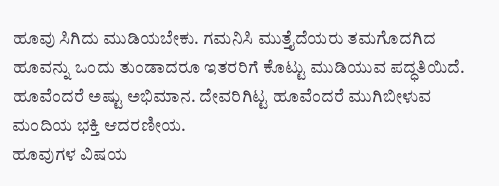ಹೂವು ಸಿಗಿದು ಮುಡಿಯಬೇಕು. ಗಮನಿಸಿ ಮುತ್ತೈದೆಯರು ತಮಗೊದಗಿದ ಹೂವನ್ನು ಒಂದು ತುಂಡಾದರೂ ಇತರರಿಗೆ ಕೊಟ್ಟು ಮುಡಿಯುವ ಪದ್ಧತಿಯಿದೆ. ಹೂವೆಂದರೆ ಅಷ್ಟು ಅಭಿಮಾನ. ದೇವರಿಗಿಟ್ಟ ಹೂವೆಂದರೆ ಮುಗಿಬೀಳುವ ಮಂದಿಯ ಭಕ್ತಿ ಆದರಣೀಯ.
ಹೂವುಗಳ ವಿಷಯ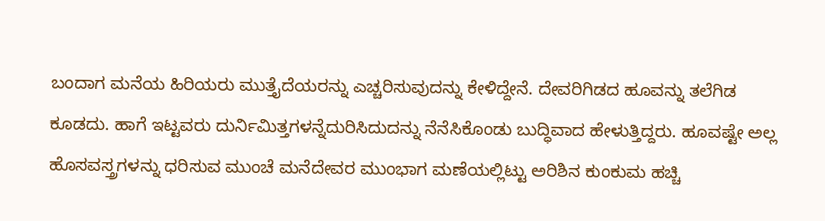ಬಂದಾಗ ಮನೆಯ ಹಿರಿಯರು ಮುತ್ತೈದೆಯರನ್ನು ಎಚ್ಚರಿಸುವುದನ್ನು ಕೇಳಿದ್ದೇನೆ. ದೇವರಿಗಿಡದ ಹೂವನ್ನು ತಲೆಗಿಡ ಕೂಡದು. ಹಾಗೆ ಇಟ್ಟವರು ದುರ್ನಿಮಿತ್ತಗಳನ್ನೆದುರಿಸಿದುದನ್ನು ನೆನೆಸಿಕೊಂಡು ಬುದ್ಧಿವಾದ ಹೇಳುತ್ತಿದ್ದರು. ಹೂವಷ್ಟೇ ಅಲ್ಲ ಹೊಸವಸ್ತ್ರಗಳನ್ನು ಧರಿಸುವ ಮುಂಚೆ ಮನೆದೇವರ ಮುಂಭಾಗ ಮಣೆಯಲ್ಲಿಟ್ಟು ಅರಿಶಿನ ಕುಂಕುಮ ಹಚ್ಚಿ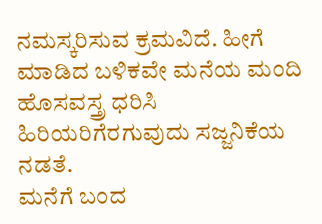ನಮಸ್ಕರಿಸುವ ಕ್ರಮವಿದೆ. ಹೀಗೆ ಮಾಡಿದ ಬಳಿಕವೇ ಮನೆಯ ಮಂದಿ ಹೊಸವಸ್ತ್ರ ಧರಿಸಿ ಹಿರಿಯರಿಗೆರಗುವುದು ಸಜ್ಜನಿಕೆಯ ನಡತೆ.
ಮನೆಗೆ ಬಂದ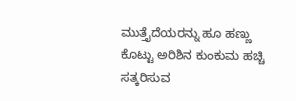ಮುತ್ತೈದೆಯರನ್ನು ಹೂ ಹಣ್ಣು ಕೊಟ್ಟು ಅರಿಶಿನ ಕುಂಕುಮ ಹಚ್ಚಿ ಸತ್ಕರಿಸುವ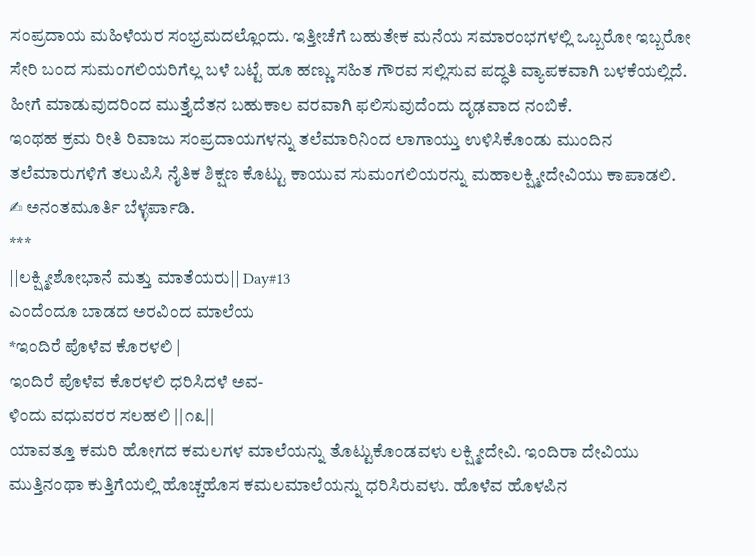ಸಂಪ್ರದಾಯ ಮಹಿಳೆಯರ ಸಂಭ್ರಮದಲ್ಲೊಂದು. ಇತ್ತೀಚೆಗೆ ಬಹುತೇಕ ಮನೆಯ ಸಮಾರಂಭಗಳಲ್ಲಿ ಒಬ್ಬರೋ ಇಬ್ಬರೋ ಸೇರಿ ಬಂದ ಸುಮಂಗಲಿಯರಿಗೆಲ್ಲ ಬಳೆ ಬಟ್ಟೆ ಹೂ ಹಣ್ಣು ಸಹಿತ ಗೌರವ ಸಲ್ಲಿಸುವ ಪದ್ಧತಿ ವ್ಯಾಪಕವಾಗಿ ಬಳಕೆಯಲ್ಲಿದೆ. ಹೀಗೆ ಮಾಡುವುದರಿಂದ ಮುತ್ತೈದೆತನ ಬಹುಕಾಲ ವರವಾಗಿ ಫಲಿಸುವುದೆಂದು ದೃಢವಾದ ನಂಬಿಕೆ.
ಇಂಥಹ ಕ್ರಮ ರೀತಿ ರಿವಾಜು ಸಂಪ್ರದಾಯಗಳನ್ನು ತಲೆಮಾರಿನಿಂದ ಲಾಗಾಯ್ತು ಉಳಿಸಿಕೊಂಡು ಮುಂದಿನ ತಲೆಮಾರುಗಳಿಗೆ ತಲುಪಿಸಿ ನೈತಿಕ ಶಿಕ್ಷಣ ಕೊಟ್ಟು ಕಾಯುವ ಸುಮಂಗಲಿಯರನ್ನು ಮಹಾಲಕ್ಷ್ಮೀದೇವಿಯು ಕಾಪಾಡಲಿ.
✍ ಅನಂತಮೂರ್ತಿ ಬೆಳ್ಳರ್ಪಾಡಿ.
***
||ಲಕ್ಷ್ಮೀಶೋಭಾನೆ ಮತ್ತು ಮಾತೆಯರು|| Day#13
ಎಂದೆಂದೂ ಬಾಡದ ಅರವಿಂದ ಮಾಲೆಯ
*ಇಂದಿರೆ ಪೊಳೆವ ಕೊರಳಲಿ |
ಇಂದಿರೆ ಪೊಳೆವ ಕೊರಳಲಿ ಧರಿಸಿದಳೆ ಅವ-
ಳಿಂದು ವಧುವರರ ಸಲಹಲಿ ||೧೩||
ಯಾವತ್ತೂ ಕಮರಿ ಹೋಗದ ಕಮಲಗಳ ಮಾಲೆಯನ್ನು ತೊಟ್ಟುಕೊಂಡವಳು ಲಕ್ಷ್ಮೀದೇವಿ. ಇಂದಿರಾ ದೇವಿಯು ಮುತ್ತಿನಂಥಾ ಕುತ್ತಿಗೆಯಲ್ಲಿ ಹೊಚ್ಚಹೊಸ ಕಮಲಮಾಲೆಯನ್ನು ಧರಿಸಿರುವಳು. ಹೊಳೆವ ಹೊಳಪಿನ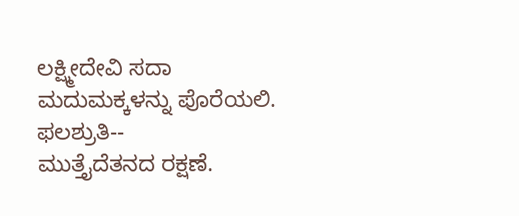ಲಕ್ಷ್ಮೀದೇವಿ ಸದಾ ಮದುಮಕ್ಕಳನ್ನು ಪೊರೆಯಲಿ.
ಫಲಶ್ರುತಿ--
ಮುತ್ತೈದೆತನದ ರಕ್ಷಣೆ.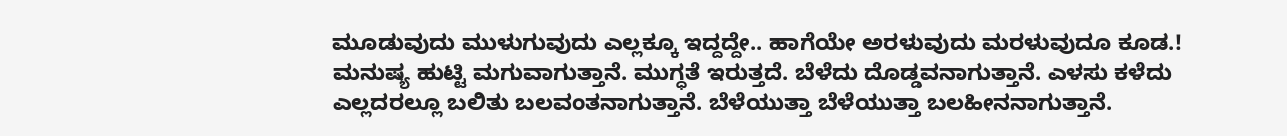ಮೂಡುವುದು ಮುಳುಗುವುದು ಎಲ್ಲಕ್ಕೂ ಇದ್ದದ್ದೇ.. ಹಾಗೆಯೇ ಅರಳುವುದು ಮರಳುವುದೂ ಕೂಡ.!
ಮನುಷ್ಯ ಹುಟ್ಟಿ ಮಗುವಾಗುತ್ತಾನೆ. ಮುಗ್ಧತೆ ಇರುತ್ತದೆ. ಬೆಳೆದು ದೊಡ್ಡವನಾಗುತ್ತಾನೆ. ಎಳಸು ಕಳೆದು ಎಲ್ಲದರಲ್ಲೂ ಬಲಿತು ಬಲವಂತನಾಗುತ್ತಾನೆ. ಬೆಳೆಯುತ್ತಾ ಬೆಳೆಯುತ್ತಾ ಬಲಹೀನನಾಗುತ್ತಾನೆ.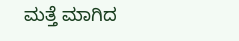ಮತ್ತೆ ಮಾಗಿದ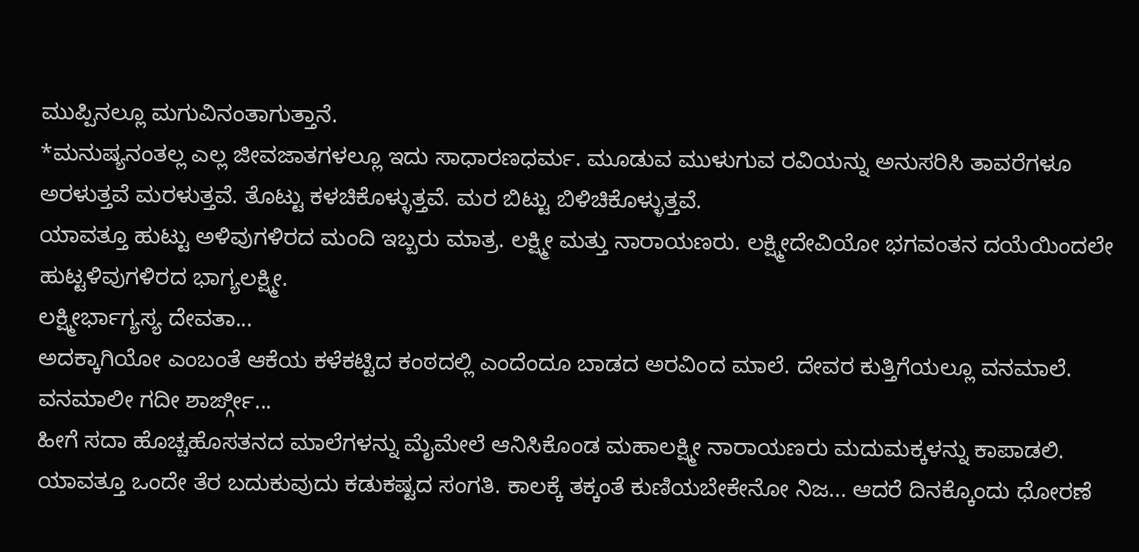ಮುಪ್ಪಿನಲ್ಲೂ ಮಗುವಿನಂತಾಗುತ್ತಾನೆ.
*ಮನುಷ್ಯನಂತಲ್ಲ ಎಲ್ಲ ಜೀವಜಾತಗಳಲ್ಲೂ ಇದು ಸಾಧಾರಣಧರ್ಮ. ಮೂಡುವ ಮುಳುಗುವ ರವಿಯನ್ನು ಅನುಸರಿಸಿ ತಾವರೆಗಳೂ ಅರಳುತ್ತವೆ ಮರಳುತ್ತವೆ. ತೊಟ್ಟು ಕಳಚಿಕೊಳ್ಳುತ್ತವೆ. ಮರ ಬಿಟ್ಟು ಬಿಳಿಚಿಕೊಳ್ಳುತ್ತವೆ.
ಯಾವತ್ತೂ ಹುಟ್ಟು ಅಳಿವುಗಳಿರದ ಮಂದಿ ಇಬ್ಬರು ಮಾತ್ರ. ಲಕ್ಷ್ಮೀ ಮತ್ತು ನಾರಾಯಣರು. ಲಕ್ಷ್ಮೀದೇವಿಯೋ ಭಗವಂತನ ದಯೆಯಿಂದಲೇ ಹುಟ್ಟಳಿವುಗಳಿರದ ಭಾಗ್ಯಲಕ್ಷ್ಮೀ.
ಲಕ್ಷ್ಮೀರ್ಭಾಗ್ಯಸ್ಯ ದೇವತಾ...
ಅದಕ್ಕಾಗಿಯೋ ಎಂಬಂತೆ ಆಕೆಯ ಕಳೆಕಟ್ಟಿದ ಕಂಠದಲ್ಲಿ ಎಂದೆಂದೂ ಬಾಡದ ಅರವಿಂದ ಮಾಲೆ. ದೇವರ ಕುತ್ತಿಗೆಯಲ್ಲೂ ವನಮಾಲೆ.
ವನಮಾಲೀ ಗದೀ ಶಾರ್ಙ್ಗೀ...
ಹೀಗೆ ಸದಾ ಹೊಚ್ಚಹೊಸತನದ ಮಾಲೆಗಳನ್ನು ಮೈಮೇಲೆ ಆನಿಸಿಕೊಂಡ ಮಹಾಲಕ್ಷ್ಮೀ ನಾರಾಯಣರು ಮದುಮಕ್ಕಳನ್ನು ಕಾಪಾಡಲಿ.
ಯಾವತ್ತೂ ಒಂದೇ ತೆರ ಬದುಕುವುದು ಕಡುಕಷ್ಟದ ಸಂಗತಿ. ಕಾಲಕ್ಕೆ ತಕ್ಕಂತೆ ಕುಣಿಯಬೇಕೇನೋ ನಿಜ... ಆದರೆ ದಿನಕ್ಕೊಂದು ಧೋರಣೆ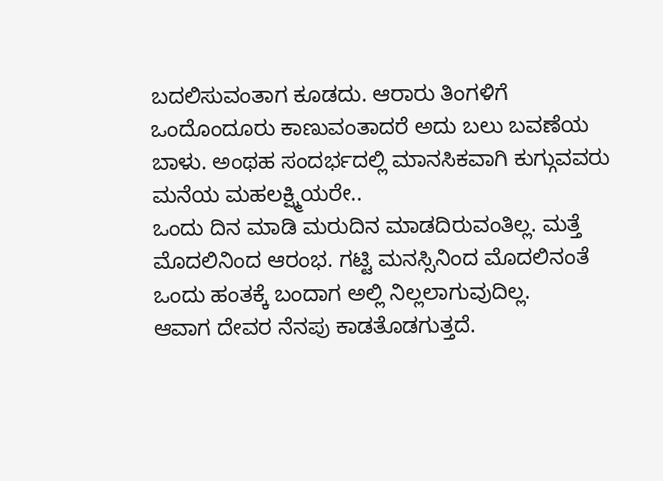ಬದಲಿಸುವಂತಾಗ ಕೂಡದು. ಆರಾರು ತಿಂಗಳಿಗೆ ಒಂದೊಂದೂರು ಕಾಣುವಂತಾದರೆ ಅದು ಬಲು ಬವಣೆಯ ಬಾಳು. ಅಂಥಹ ಸಂದರ್ಭದಲ್ಲಿ ಮಾನಸಿಕವಾಗಿ ಕುಗ್ಗುವವರು ಮನೆಯ ಮಹಲಕ್ಷ್ಮಿಯರೇ..
ಒಂದು ದಿನ ಮಾಡಿ ಮರುದಿನ ಮಾಡದಿರುವಂತಿಲ್ಲ. ಮತ್ತೆ ಮೊದಲಿನಿಂದ ಆರಂಭ. ಗಟ್ಟಿ ಮನಸ್ಸಿನಿಂದ ಮೊದಲಿನಂತೆ ಒಂದು ಹಂತಕ್ಕೆ ಬಂದಾಗ ಅಲ್ಲಿ ನಿಲ್ಲಲಾಗುವುದಿಲ್ಲ.
ಆವಾಗ ದೇವರ ನೆನಪು ಕಾಡತೊಡಗುತ್ತದೆ.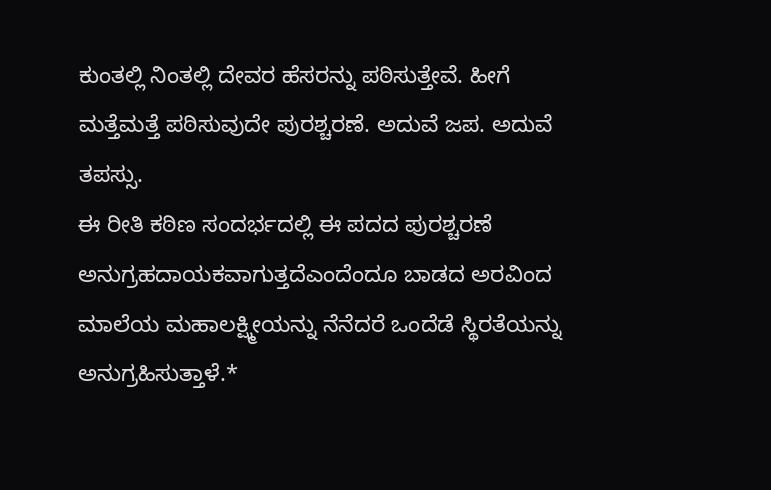ಕುಂತಲ್ಲಿ ನಿಂತಲ್ಲಿ ದೇವರ ಹೆಸರನ್ನು ಪಠಿಸುತ್ತೇವೆ. ಹೀಗೆ ಮತ್ತೆಮತ್ತೆ ಪಠಿಸುವುದೇ ಪುರಶ್ಚರಣೆ. ಅದುವೆ ಜಪ. ಅದುವೆ ತಪಸ್ಸು.
ಈ ರೀತಿ ಕಠಿಣ ಸಂದರ್ಭದಲ್ಲಿ ಈ ಪದದ ಪುರಶ್ಚರಣೆ ಅನುಗ್ರಹದಾಯಕವಾಗುತ್ತದೆಎಂದೆಂದೂ ಬಾಡದ ಅರವಿಂದ ಮಾಲೆಯ ಮಹಾಲಕ್ಷ್ಮೀಯನ್ನು ನೆನೆದರೆ ಒಂದೆಡೆ ಸ್ಥಿರತೆಯನ್ನು ಅನುಗ್ರಹಿಸುತ್ತಾಳೆ.*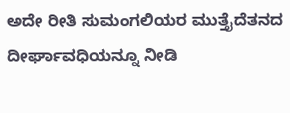ಅದೇ ರೀತಿ ಸುಮಂಗಲಿಯರ ಮುತ್ತೈದೆತನದ ದೀರ್ಘಾವಧಿಯನ್ನೂ ನೀಡಿ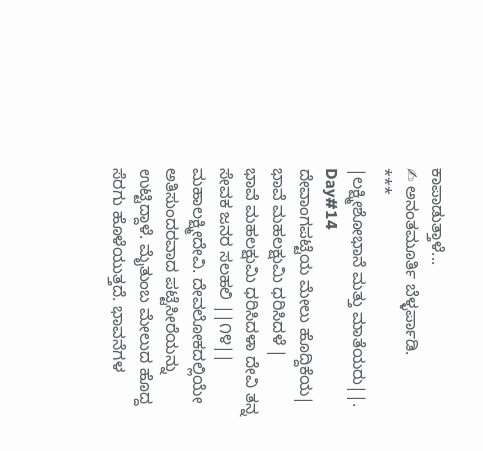ಕಾಪಾಡುತ್ತಾಳೆ...
✍ ಅನಂತಮೂರ್ತಿ ಬೆಳ್ಳರ್ಪಾಡಿ.
***
|ಲಕ್ಷ್ಮೀಶೋಭಾನೆ ಮತ್ತು ಮಾತೆಯರು||. Day#14
ದೇವಾಂಗಪಟ್ಟೆಯ ಮೇಲು ಹೊದ್ದಿಕೆಯ|
ಭಾವೆ ಮಹಲಕ್ಷುಮಿ ಧರಿಸಿದಳೆ |
ಭಾವೆ ಮಹಲಕ್ಷುಮಿ ಧರಿಸಿದಳಾ ದೇವಿ ತನ್ನ
ಸೇವಕ ಜನರ ಸಲಹಲಿ ||೧೪||
ಮಹಾಲಕ್ಷ್ಮೀದೇವಿ. ದೇವಲೋಕದಲ್ಲಿಯೇ ಅತಿಸುಂದರವಾದ ಪಟ್ಟೆಸೀರೆಯನ್ನು ಉಟ್ಟಿದ್ದಾಳೆ. ಮೈತುಂಬ ಮೇಲುದ ಹೊದ್ದ ಸೆರಗು ಹೊಳೆಯುತ್ತದೆ. ಭಾವನೆಗಳ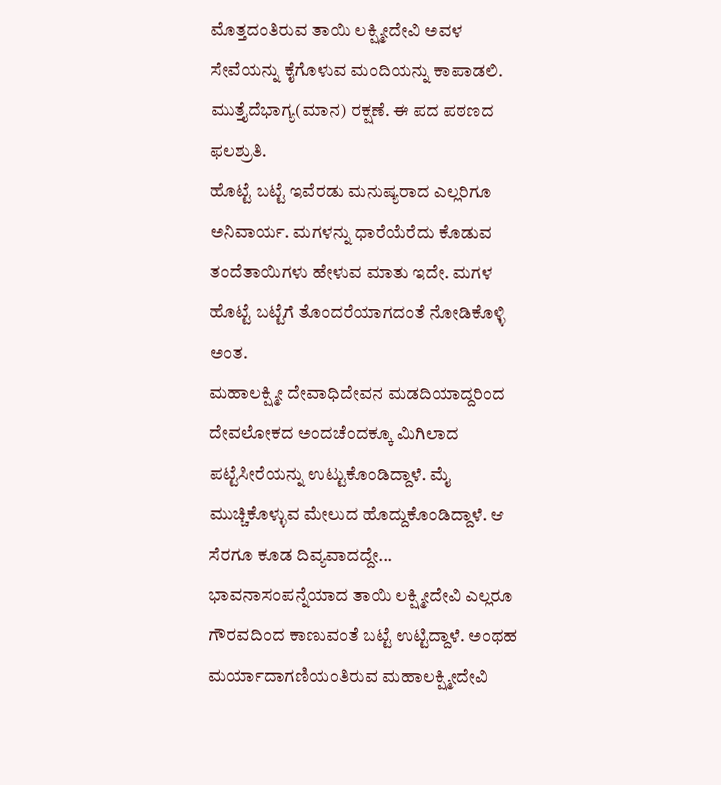ಮೊತ್ತದಂತಿರುವ ತಾಯಿ ಲಕ್ಷ್ಮೀದೇವಿ ಅವಳ ಸೇವೆಯನ್ನು ಕೈಗೊಳುವ ಮಂದಿಯನ್ನು ಕಾಪಾಡಲಿ.
ಮುತ್ತೈದೆಭಾಗ್ಯ(ಮಾನ) ರಕ್ಷಣೆ. ಈ ಪದ ಪಠಣದ ಫಲಶ್ರುತಿ.
ಹೊಟ್ಟೆ ಬಟ್ಟೆ ಇವೆರಡು ಮನುಷ್ಯರಾದ ಎಲ್ಲರಿಗೂ ಅನಿವಾರ್ಯ. ಮಗಳನ್ನು ಧಾರೆಯೆರೆದು ಕೊಡುವ ತಂದೆತಾಯಿಗಳು ಹೇಳುವ ಮಾತು ಇದೇ. ಮಗಳ ಹೊಟ್ಟೆ ಬಟ್ಟೆಗೆ ತೊಂದರೆಯಾಗದಂತೆ ನೋಡಿಕೊಳ್ಳಿ ಅಂತ.
ಮಹಾಲಕ್ಷ್ಮೀ ದೇವಾಧಿದೇವನ ಮಡದಿಯಾದ್ದರಿಂದ ದೇವಲೋಕದ ಅಂದಚೆಂದಕ್ಕೂ ಮಿಗಿಲಾದ ಪಟ್ಟೆಸೀರೆಯನ್ನು ಉಟ್ಟುಕೊಂಡಿದ್ದಾಳೆ. ಮೈ ಮುಚ್ಚಿಕೊಳ್ಳುವ ಮೇಲುದ ಹೊದ್ದುಕೊಂಡಿದ್ದಾಳೆ. ಆ ಸೆರಗೂ ಕೂಡ ದಿವ್ಯವಾದದ್ದೇ... ಭಾವನಾಸಂಪನ್ನೆಯಾದ ತಾಯಿ ಲಕ್ಷ್ಮೀದೇವಿ ಎಲ್ಲರೂ ಗೌರವದಿಂದ ಕಾಣುವಂತೆ ಬಟ್ಟೆ ಉಟ್ಟಿದ್ದಾಳೆ. ಅಂಥಹ ಮರ್ಯಾದಾಗಣಿಯಂತಿರುವ ಮಹಾಲಕ್ಷ್ಮೀದೇವಿ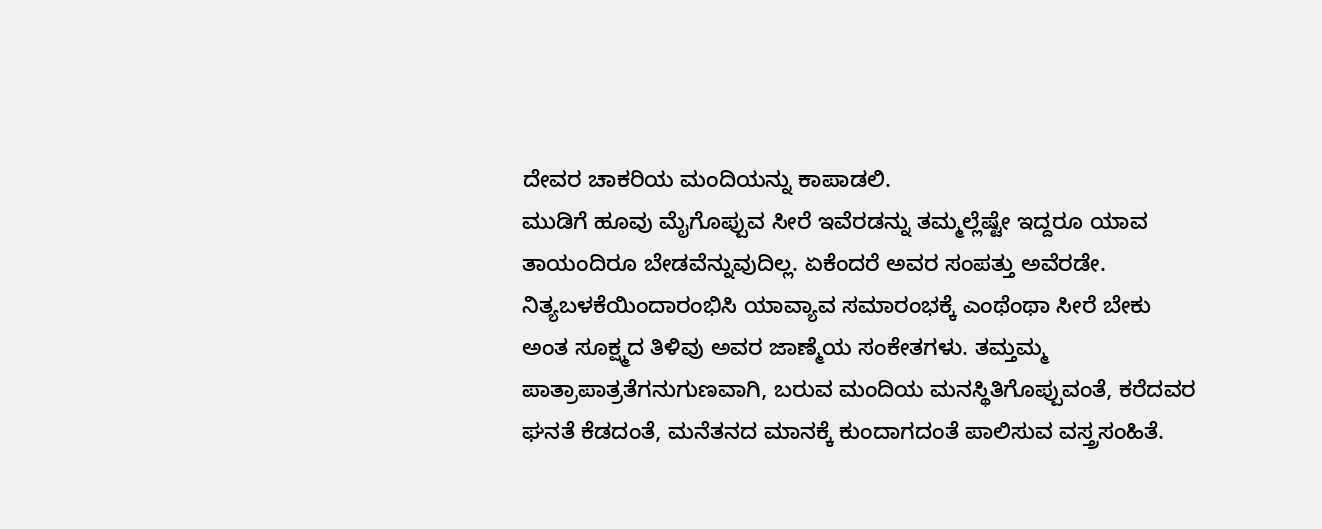ದೇವರ ಚಾಕರಿಯ ಮಂದಿಯನ್ನು ಕಾಪಾಡಲಿ.
ಮುಡಿಗೆ ಹೂವು ಮೈಗೊಪ್ಪುವ ಸೀರೆ ಇವೆರಡನ್ನು ತಮ್ಮಲ್ಲೆಷ್ಟೇ ಇದ್ದರೂ ಯಾವ ತಾಯಂದಿರೂ ಬೇಡವೆನ್ನುವುದಿಲ್ಲ. ಏಕೆಂದರೆ ಅವರ ಸಂಪತ್ತು ಅವೆರಡೇ.
ನಿತ್ಯಬಳಕೆಯಿಂದಾರಂಭಿಸಿ ಯಾವ್ಯಾವ ಸಮಾರಂಭಕ್ಕೆ ಎಂಥೆಂಥಾ ಸೀರೆ ಬೇಕು ಅಂತ ಸೂಕ್ಷ್ಮದ ತಿಳಿವು ಅವರ ಜಾಣ್ಮೆಯ ಸಂಕೇತಗಳು. ತಮ್ತಮ್ಮ ಪಾತ್ರಾಪಾತ್ರತೆಗನುಗುಣವಾಗಿ, ಬರುವ ಮಂದಿಯ ಮನಸ್ಥಿತಿಗೊಪ್ಪುವಂತೆ, ಕರೆದವರ ಘನತೆ ಕೆಡದಂತೆ, ಮನೆತನದ ಮಾನಕ್ಕೆ ಕುಂದಾಗದಂತೆ ಪಾಲಿಸುವ ವಸ್ತ್ರಸಂಹಿತೆ.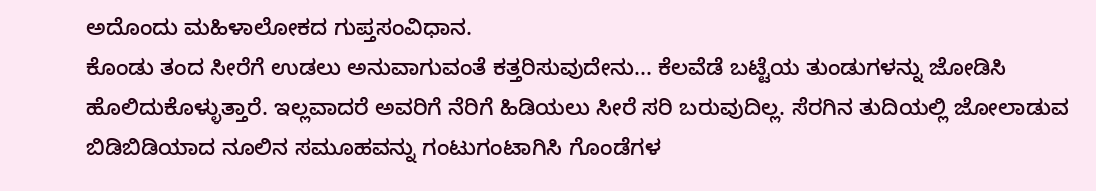ಅದೊಂದು ಮಹಿಳಾಲೋಕದ ಗುಪ್ತಸಂವಿಧಾನ.
ಕೊಂಡು ತಂದ ಸೀರೆಗೆ ಉಡಲು ಅನುವಾಗುವಂತೆ ಕತ್ತರಿಸುವುದೇನು... ಕೆಲವೆಡೆ ಬಟ್ಟೆಯ ತುಂಡುಗಳನ್ನು ಜೋಡಿಸಿ ಹೊಲಿದುಕೊಳ್ಳುತ್ತಾರೆ. ಇಲ್ಲವಾದರೆ ಅವರಿಗೆ ನೆರಿಗೆ ಹಿಡಿಯಲು ಸೀರೆ ಸರಿ ಬರುವುದಿಲ್ಲ. ಸೆರಗಿನ ತುದಿಯಲ್ಲಿ ಜೋಲಾಡುವ ಬಿಡಿಬಿಡಿಯಾದ ನೂಲಿನ ಸಮೂಹವನ್ನು ಗಂಟುಗಂಟಾಗಿಸಿ ಗೊಂಡೆಗಳ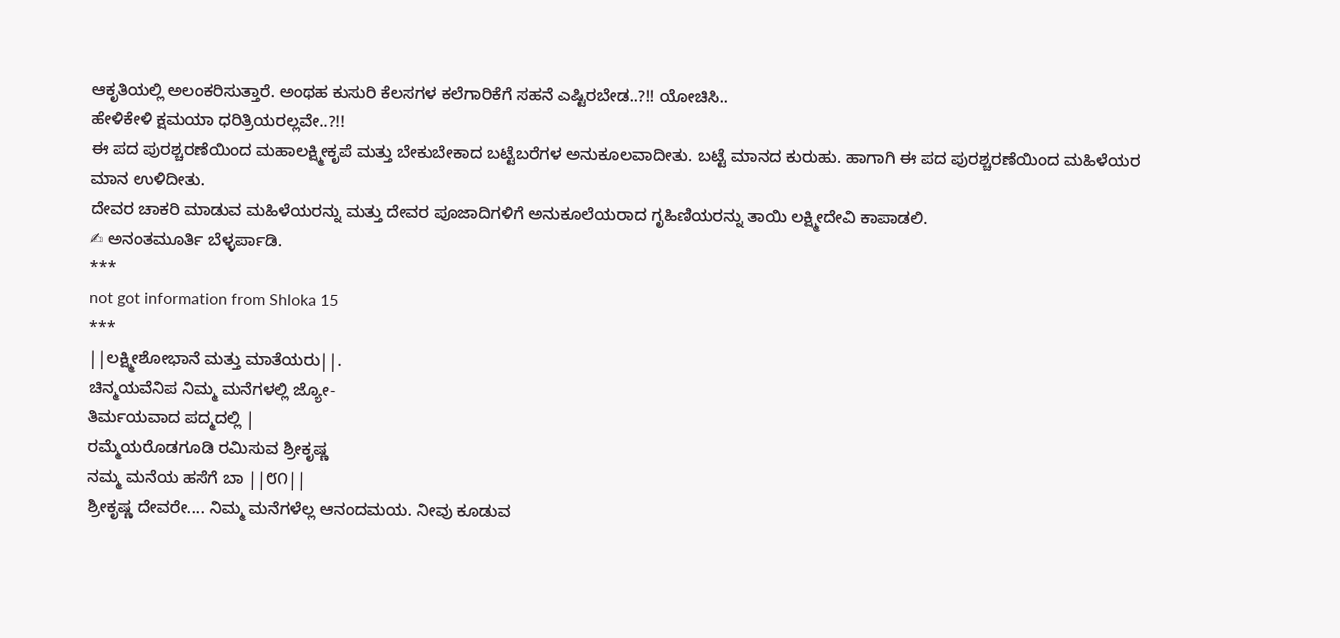ಆಕೃತಿಯಲ್ಲಿ ಅಲಂಕರಿಸುತ್ತಾರೆ. ಅಂಥಹ ಕುಸುರಿ ಕೆಲಸಗಳ ಕಲೆಗಾರಿಕೆಗೆ ಸಹನೆ ಎಷ್ಟಿರಬೇಡ..?!! ಯೋಚಿಸಿ..
ಹೇಳಿಕೇಳಿ ಕ್ಷಮಯಾ ಧರಿತ್ರಿಯರಲ್ಲವೇ..?!!
ಈ ಪದ ಪುರಶ್ಚರಣೆಯಿಂದ ಮಹಾಲಕ್ಷ್ಮೀಕೃಪೆ ಮತ್ತು ಬೇಕುಬೇಕಾದ ಬಟ್ಟೆಬರೆಗಳ ಅನುಕೂಲವಾದೀತು. ಬಟ್ಟೆ ಮಾನದ ಕುರುಹು. ಹಾಗಾಗಿ ಈ ಪದ ಪುರಶ್ಚರಣೆಯಿಂದ ಮಹಿಳೆಯರ ಮಾನ ಉಳಿದೀತು.
ದೇವರ ಚಾಕರಿ ಮಾಡುವ ಮಹಿಳೆಯರನ್ನು ಮತ್ತು ದೇವರ ಪೂಜಾದಿಗಳಿಗೆ ಅನುಕೂಲೆಯರಾದ ಗೃಹಿಣಿಯರನ್ನು ತಾಯಿ ಲಕ್ಷ್ಮೀದೇವಿ ಕಾಪಾಡಲಿ.
✍ ಅನಂತಮೂರ್ತಿ ಬೆಳ್ಳರ್ಪಾಡಿ.
***
not got information from Shloka 15
***
||ಲಕ್ಷ್ಮೀಶೋಭಾನೆ ಮತ್ತು ಮಾತೆಯರು||.
ಚಿನ್ಮಯವೆನಿಪ ನಿಮ್ಮ ಮನೆಗಳಲ್ಲಿ ಜ್ಯೋ-
ತಿರ್ಮಯವಾದ ಪದ್ಮದಲ್ಲಿ |
ರಮ್ಮೆಯರೊಡಗೂಡಿ ರಮಿಸುವ ಶ್ರೀಕೃಷ್ಣ
ನಮ್ಮ ಮನೆಯ ಹಸೆಗೆ ಬಾ ||೮೧||
ಶ್ರೀಕೃಷ್ಣ ದೇವರೇ.... ನಿಮ್ಮ ಮನೆಗಳೆಲ್ಲ ಆನಂದಮಯ. ನೀವು ಕೂಡುವ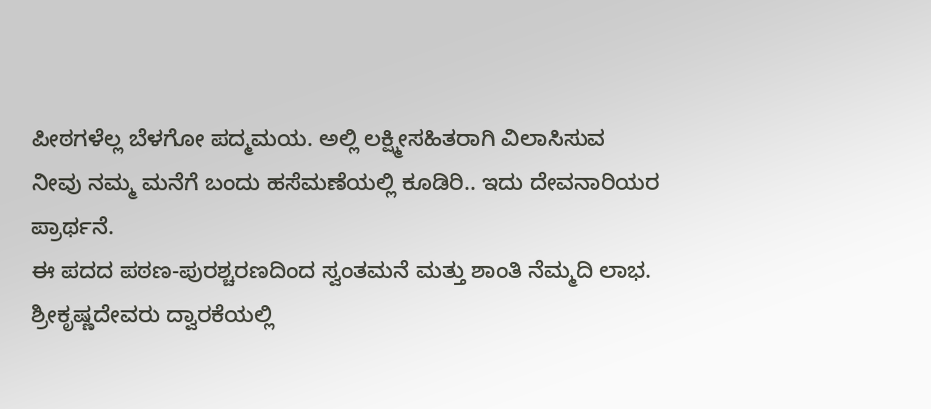ಪೀಠಗಳೆಲ್ಲ ಬೆಳಗೋ ಪದ್ಮಮಯ. ಅಲ್ಲಿ ಲಕ್ಷ್ಮೀಸಹಿತರಾಗಿ ವಿಲಾಸಿಸುವ ನೀವು ನಮ್ಮ ಮನೆಗೆ ಬಂದು ಹಸೆಮಣೆಯಲ್ಲಿ ಕೂಡಿರಿ.. ಇದು ದೇವನಾರಿಯರ ಪ್ರಾರ್ಥನೆ.
ಈ ಪದದ ಪಠಣ-ಪುರಶ್ಚರಣದಿಂದ ಸ್ವಂತಮನೆ ಮತ್ತು ಶಾಂತಿ ನೆಮ್ಮದಿ ಲಾಭ.
ಶ್ರೀಕೃಷ್ಣದೇವರು ದ್ವಾರಕೆಯಲ್ಲಿ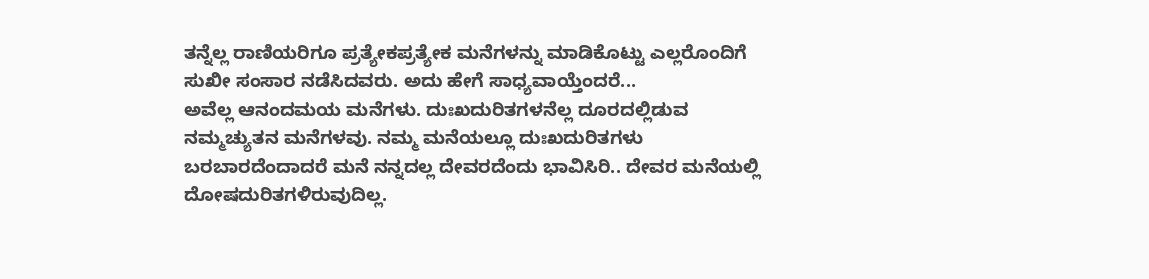ತನ್ನೆಲ್ಲ ರಾಣಿಯರಿಗೂ ಪ್ರತ್ಯೇಕಪ್ರತ್ಯೇಕ ಮನೆಗಳನ್ನು ಮಾಡಿಕೊಟ್ಟು ಎಲ್ಲರೊಂದಿಗೆ ಸುಖೀ ಸಂಸಾರ ನಡೆಸಿದವರು. ಅದು ಹೇಗೆ ಸಾಧ್ಯವಾಯ್ತೆಂದರೆ...
ಅವೆಲ್ಲ ಆನಂದಮಯ ಮನೆಗಳು. ದುಃಖದುರಿತಗಳನೆಲ್ಲ ದೂರದಲ್ಲಿಡುವ ನಮ್ಮಚ್ಯುತನ ಮನೆಗಳವು. ನಮ್ಮ ಮನೆಯಲ್ಲೂ ದುಃಖದುರಿತಗಳು ಬರಬಾರದೆಂದಾದರೆ ಮನೆ ನನ್ನದಲ್ಲ ದೇವರದೆಂದು ಭಾವಿಸಿರಿ.. ದೇವರ ಮನೆಯಲ್ಲಿ ದೋಷದುರಿತಗಳಿರುವುದಿಲ್ಲ.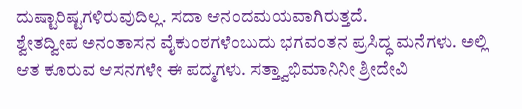ದುಷ್ಟಾರಿಷ್ಟಗಳಿರುವುದಿಲ್ಲ. ಸದಾ ಆನಂದಮಯವಾಗಿರುತ್ತದೆ.
ಶ್ವೇತದ್ವೀಪ ಅನಂತಾಸನ ವೈಕುಂಠಗಳೆಂಬುದು ಭಗವಂತನ ಪ್ರಸಿದ್ಧ ಮನೆಗಳು. ಅಲ್ಲಿ ಆತ ಕೂರುವ ಆಸನಗಳೇ ಈ ಪದ್ಮಗಳು. ಸತ್ತ್ವಾಭಿಮಾನಿನೀ ಶ್ರೀದೇವಿ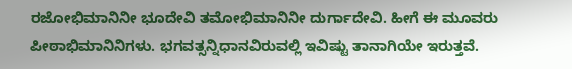ರಜೋಭಿಮಾನಿನೀ ಭೂದೇವಿ ತಮೋಭಿಮಾನಿನೀ ದುರ್ಗಾದೇವಿ. ಹೀಗೆ ಈ ಮೂವರು ಪೀಠಾಭಿಮಾನಿನಿಗಳು. ಭಗವತ್ಸನ್ನಿಧಾನವಿರುವಲ್ಲಿ ಇವಿಷ್ಟು ತಾನಾಗಿಯೇ ಇರುತ್ತವೆ.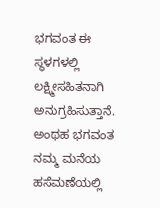ಭಗವಂತ ಈ ಸ್ಥಳಗಳಲ್ಲಿ ಲಕ್ಷ್ಮೀಸಹಿತನಾಗಿ ಅನುಗ್ರಹಿಸುತ್ತಾನೆ. ಅಂಥಹ ಭಗವಂತ ನಮ್ಮ ಮನೆಯ ಹಸೆಮಣೆಯಲ್ಲಿ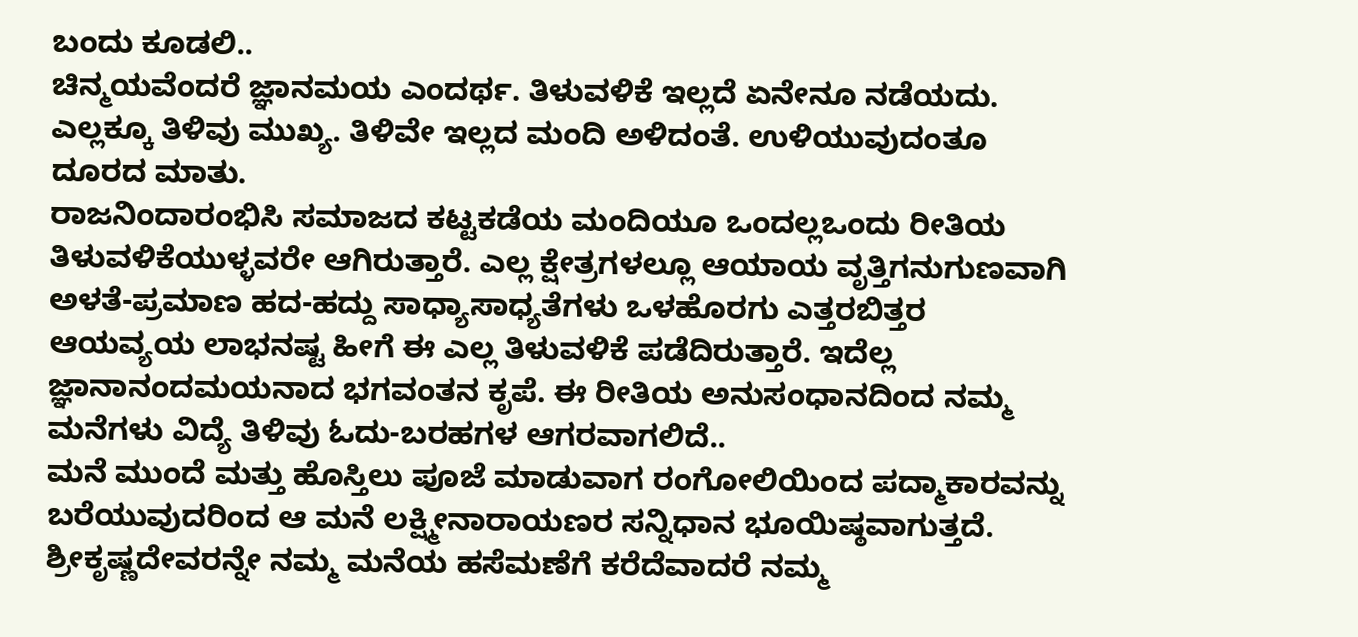ಬಂದು ಕೂಡಲಿ..
ಚಿನ್ಮಯವೆಂದರೆ ಜ್ಞಾನಮಯ ಎಂದರ್ಥ. ತಿಳುವಳಿಕೆ ಇಲ್ಲದೆ ಏನೇನೂ ನಡೆಯದು. ಎಲ್ಲಕ್ಕೂ ತಿಳಿವು ಮುಖ್ಯ. ತಿಳಿವೇ ಇಲ್ಲದ ಮಂದಿ ಅಳಿದಂತೆ. ಉಳಿಯುವುದಂತೂ ದೂರದ ಮಾತು.
ರಾಜನಿಂದಾರಂಭಿಸಿ ಸಮಾಜದ ಕಟ್ಟಕಡೆಯ ಮಂದಿಯೂ ಒಂದಲ್ಲಒಂದು ರೀತಿಯ ತಿಳುವಳಿಕೆಯುಳ್ಳವರೇ ಆಗಿರುತ್ತಾರೆ. ಎಲ್ಲ ಕ್ಷೇತ್ರಗಳಲ್ಲೂ ಆಯಾಯ ವೃತ್ತಿಗನುಗುಣವಾಗಿ ಅಳತೆ-ಪ್ರಮಾಣ ಹದ-ಹದ್ದು ಸಾಧ್ಯಾಸಾಧ್ಯತೆಗಳು ಒಳಹೊರಗು ಎತ್ತರಬಿತ್ತರ ಆಯವ್ಯಯ ಲಾಭನಷ್ಟ ಹೀಗೆ ಈ ಎಲ್ಲ ತಿಳುವಳಿಕೆ ಪಡೆದಿರುತ್ತಾರೆ. ಇದೆಲ್ಲ ಜ್ಞಾನಾನಂದಮಯನಾದ ಭಗವಂತನ ಕೃಪೆ. ಈ ರೀತಿಯ ಅನುಸಂಧಾನದಿಂದ ನಮ್ಮ ಮನೆಗಳು ವಿದ್ಯೆ ತಿಳಿವು ಓದು-ಬರಹಗಳ ಆಗರವಾಗಲಿದೆ..
ಮನೆ ಮುಂದೆ ಮತ್ತು ಹೊಸ್ತಿಲು ಪೂಜೆ ಮಾಡುವಾಗ ರಂಗೋಲಿಯಿಂದ ಪದ್ಮಾಕಾರವನ್ನು ಬರೆಯುವುದರಿಂದ ಆ ಮನೆ ಲಕ್ಷ್ಮೀನಾರಾಯಣರ ಸನ್ನಿಧಾನ ಭೂಯಿಷ್ಠವಾಗುತ್ತದೆ.
ಶ್ರೀಕೃಷ್ಣದೇವರನ್ನೇ ನಮ್ಮ ಮನೆಯ ಹಸೆಮಣೆಗೆ ಕರೆದೆವಾದರೆ ನಮ್ಮ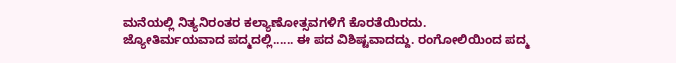ಮನೆಯಲ್ಲಿ ನಿತ್ಯನಿರಂತರ ಕಲ್ಯಾಣೋತ್ಸವಗಳಿಗೆ ಕೊರತೆಯಿರದು.
ಜ್ಯೋತಿರ್ಮಯವಾದ ಪದ್ಮದಲ್ಲಿ...... ಈ ಪದ ವಿಶಿಷ್ಟವಾದದ್ದು. ರಂಗೋಲಿಯಿಂದ ಪದ್ಮ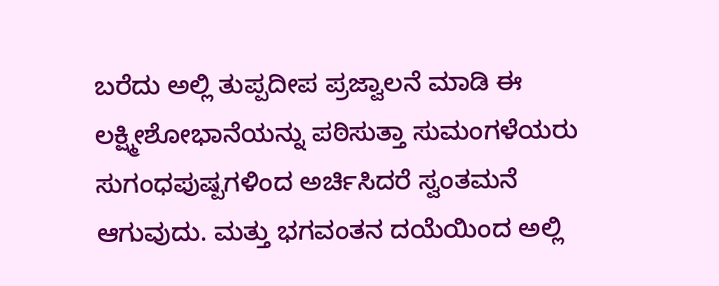ಬರೆದು ಅಲ್ಲಿ ತುಪ್ಪದೀಪ ಪ್ರಜ್ವಾಲನೆ ಮಾಡಿ ಈ ಲಕ್ಷ್ಮೀಶೋಭಾನೆಯನ್ನು ಪಠಿಸುತ್ತಾ ಸುಮಂಗಳೆಯರು ಸುಗಂಧಪುಷ್ಪಗಳಿಂದ ಅರ್ಚಿಸಿದರೆ ಸ್ವಂತಮನೆ ಆಗುವುದು. ಮತ್ತು ಭಗವಂತನ ದಯೆಯಿಂದ ಅಲ್ಲಿ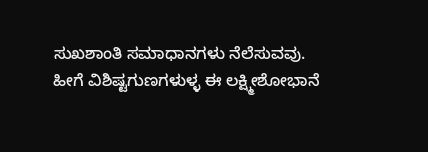ಸುಖಶಾಂತಿ ಸಮಾಧಾನಗಳು ನೆಲೆಸುವವು.
ಹೀಗೆ ವಿಶಿಷ್ಟಗುಣಗಳುಳ್ಳ ಈ ಲಕ್ಷ್ಮೀಶೋಭಾನೆ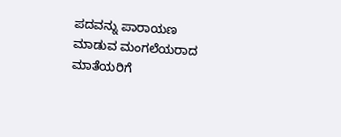ಪದವನ್ನು ಪಾರಾಯಣ ಮಾಡುವ ಮಂಗಲೆಯರಾದ ಮಾತೆಯರಿಗೆ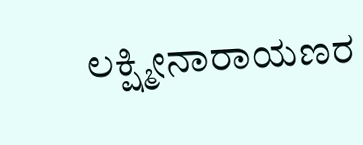ಲಕ್ಷ್ಮೀನಾರಾಯಣರ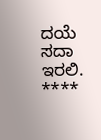ದಯೆ ಸದಾ ಇರಲಿ.
****